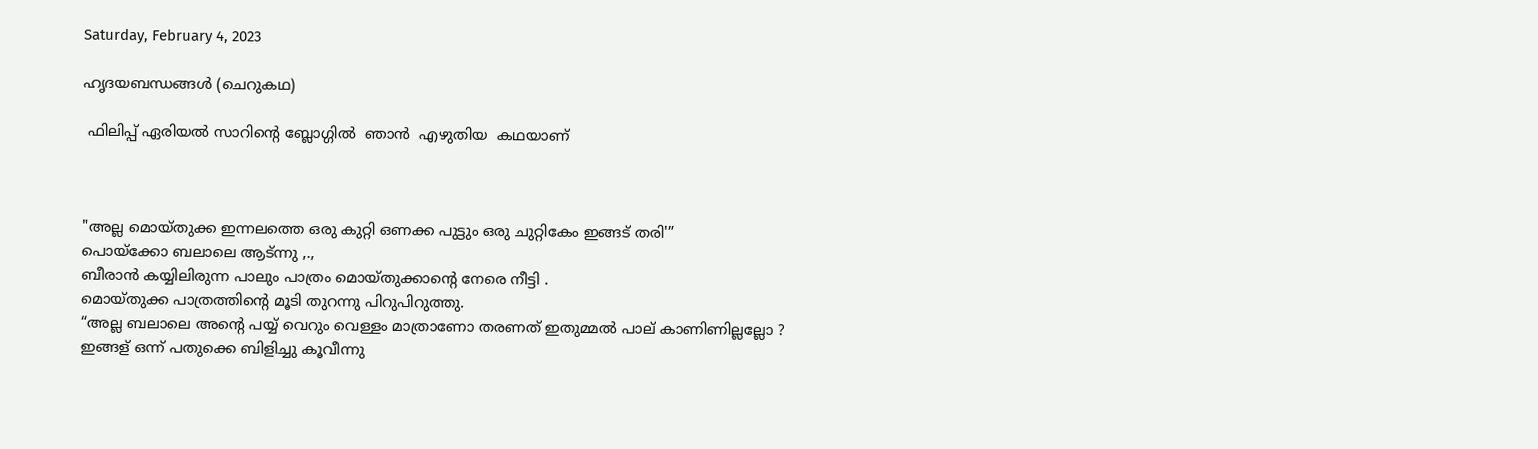Saturday, February 4, 2023

ഹൃദയബന്ധങ്ങൾ (ചെറുകഥ)

 ഫിലിപ്പ് ഏരിയല്‍ സാറിന്‍റെ ബ്ലോഗ്ഗില്‍  ഞാന്‍  എഴുതിയ  കഥയാണ്‌



"അല്ല മൊയ്തുക്ക ഇന്നലത്തെ ഒരു കുറ്റി ഒണക്ക പുട്ടും ഒരു ചുറ്റികേം ഇങ്ങട് തരി'”
പൊയ്ക്കോ ബലാലെ ആട്ന്നു ,.,
ബീരാന്‍ കയ്യിലിരുന്ന പാലും പാത്രം മൊയ്തുക്കാന്‍റെ നേരെ നീട്ടി .
മൊയ്തുക്ക പാത്രത്തിന്‍റെ മൂടി തുറന്നു പിറുപിറുത്തു.
“അല്ല ബലാലെ അന്‍റെ പയ്യ് വെറും വെള്ളം മാത്രാണോ തരണത് ഇതുമ്മല്‍ പാല് കാണിണില്ലല്ലോ ?
ഇങ്ങള് ഒന്ന് പതുക്കെ ബിളിച്ചു കൂവീന്നു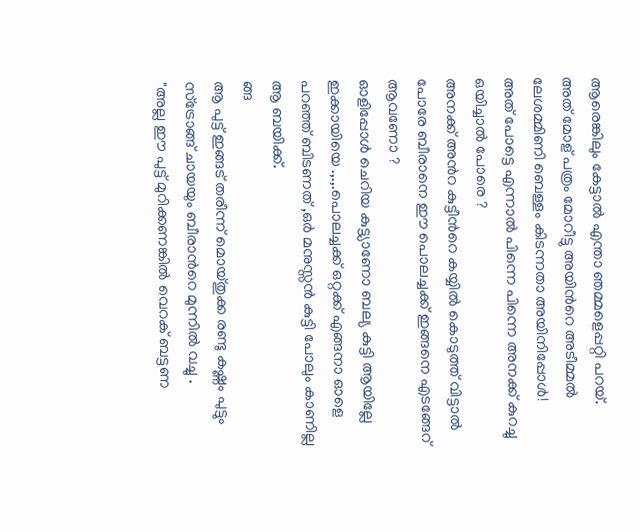ആരെങ്കിലും കേട്ടാല്‍ എന്താ ഞമ്മളെപ്പറ്റി പറയ്.
അത് മോള് പത്രം മോറീട്ടു അയിന്‍റെ അടീമ്മല്‍ ലേശമ്മിണി ബെള്ളം കിടന്നതാ അയിനിപ്പോള്‍!
അത് പോട്ടെ എന്നാല്‍ പിന്നെ പിന്നെ അനക്ക് കുറച്ചു ഒയിച്ചാല്‍ പോരെ ?
അനക്ക് അന്‍റ കുട്ടീന്‍റെ കയ്യില്‍ കൊടുത്ത് വിട്ടാല്‍ പോരേ ബീരാനെ ഈ പൊലച്ചക്ക് ഇങ്ങനെ എടങ്ങേറ് ആവണോ ?
ഓളിപ്പോള്‍ ചെറിയ കുട്ട്യാണോ ബല്യ കുട്ടി ആയില്ലേ ഇക്കായിയെ .,.,.പൊലച്ചക്ക് ഒറ്റക്ക് എങ്ങനാ ഓളെ പറഞ്ഞ് ബിടണത് ,ഒര്‍ മനുസ്സന്‍ കുട്ടി പോലും കാണില്ല ആ ബയിക്ക്.
ങ്ങ
ആ പുട്ട് ഇങ്ങട് തരീന്ന് മൊയ്തുക്ക രണ്ടു കഷ്ണം പുട്ടും സ്ട്രോങ്ങ്‌ ചായയും ബീരാന്‍റെ മുന്നില്‍ വച്ചു .
"അല്ല ഈ പുട്ട് മുറിക്കണങ്കില്‍ വെറക് ബട്ടണ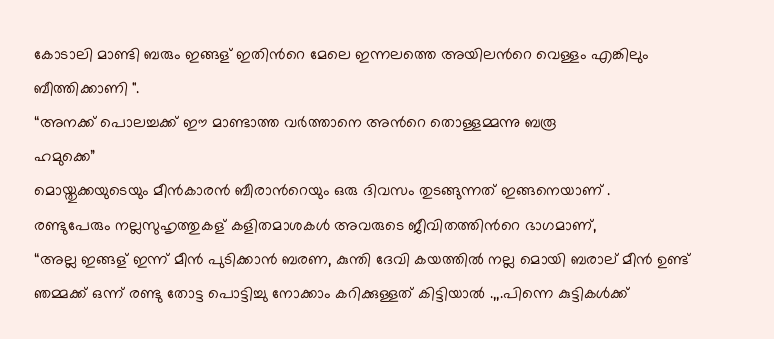കോടാലി മാണ്ടി ബരും ഇങ്ങള് ഇതിന്‍റെ മേലെ ഇന്നലത്തെ അയിലന്‍റെ വെള്ളം എങ്കിലും ബീത്തിക്കാണി ".
“അനക്ക് പൊലച്ചക്ക് ഈ മാണ്ടാത്ത വര്‍ത്താനെ അന്‍റെ തൊള്ളമ്മന്നു ബരൂ
ഹമുക്കെ”
മൊയ്തുക്കയുടെയും മീന്‍കാരന്‍ ബീരാന്‍റെയും ഒരു ദിവസം തുടങ്ങുന്നത് ഇങ്ങനെയാണ് .
രണ്ടുപേരും നല്ലസുഹൃത്തുകള് ‍കളിതമാശകള്‍ അവരുടെ ജീവിതത്തിന്‍റെ ഭാഗമാണ്,
“അല്ല ഇങ്ങള് ഇന്ന് മീന്‍ പുടിക്കാന്‍ ബരണ, കുന്തി ദേവി കയത്തില്‍ നല്ല മൊയി ബരാല് മീന്‍ ഉണ്ട് ഞമ്മക്ക് ഒന്ന് രണ്ടു തോട്ട പൊട്ടിച്ചു നോക്കാം കറിക്കുള്ളത് കിട്ടിയാല്‍ .,,.പിന്നെ കുട്ടികള്‍ക്ക്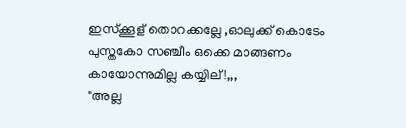ഇസ്ക്കൂള് തൊറക്കല്ലേ ,ഓലുക്ക് കൊടേം പുസ്തകോ സഞ്ചീം ഒക്കെ മാങ്ങണം കായോന്നുമില്ല കയ്യില് !,,,
"അല്ല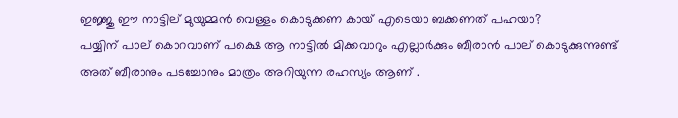ഇജ്ജു ഈ നാട്ടില് മുയുമ്മന്‍ വെള്ളം കൊടുക്കണ കായ് എടെയാ ബക്കണത് പഹയാ?
പയ്യിന് പാല് കൊറവാണ് പക്ഷെ ആ നാട്ടില്‍ മിക്കവാറും എല്ലാര്‍ക്കും ബീരാന്‍ പാല് കൊടുക്കുന്നുണ്ട് അത് ബീരാനും പടച്ചോനും മാത്രം അറിയുന്ന രഹസ്യം ആണ് .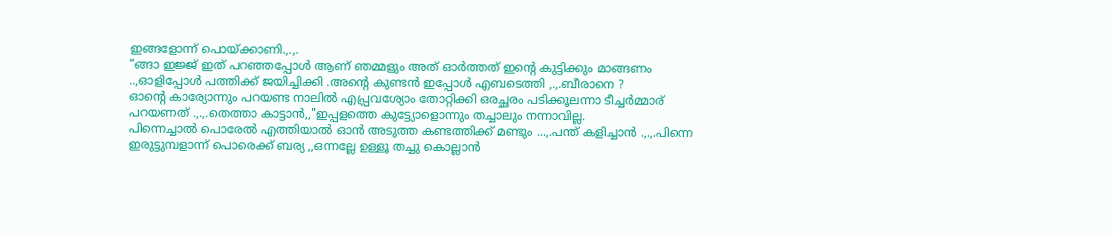ഇങ്ങളോന്ന് പൊയ്ക്കാണി.,.,.
“ങ്ങാ ഇജ്ജ് ഇത് പറഞ്ഞപ്പോള്‍ ആണ് ഞമ്മളും അത് ഓര്‍ത്തത് ഇന്‍റെ കുട്ടിക്കും മാങ്ങണം ..,ഓളിപ്പോള്‍ പത്തിക്ക് ജയിച്ചിക്കി .അന്‍റെ കുണ്ടന്‍ ഇപ്പോള്‍ എബടെത്തി ,.,.ബീരാനെ ?
ഓന്‍റെ കാര്യോന്നും പറയണ്ട നാലില്‍ എപ്പ്രവശ്യോം തോറ്റിക്കി ഒരച്ഛരം പടിക്കൂലന്നാ ടീച്ചര്‍മ്മാര് പറയണത് .,.,.തെത്താ കാട്ടാന്‍,,"ഇപ്പളത്തെ കുട്ട്യോളൊന്നും തച്ചാലും നന്നാവില്ല.
പിന്നെച്ചാല്‍ പൊരേല്‍ എത്തിയാല്‍ ഓന്‍ അടുത്ത കണ്ടത്തിക്ക് മണ്ടും ...,.പന്ത് കളിച്ചാന്‍ .,.,.പിന്നെ ഇരുട്ടുമ്പളാന്ന് പൊരെക്ക് ബര്യ ,,ഒന്നല്ലേ ഉള്ളൂ തച്ചു കൊല്ലാന്‍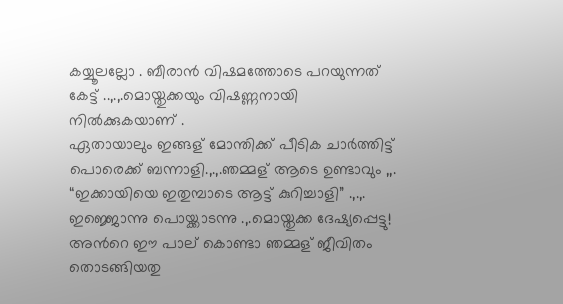കയ്യൂലല്ലോ . ബീരാന്‍ വിഷമത്തോടെ പറയുന്നത് കേട്ട് ..,.,.മൊയ്തുക്കയും വിഷണ്ണനായി നില്‍ക്കുകയാണ് .
ഏതായാലും ഇങ്ങള് മോന്തിക്ക്‌ പീടിക ചാര്‍ത്തിട്ട് പൊരെക്ക് ബന്നാളി.,.,.ഞമ്മള് ആടെ ഉണ്ടാവും ,,.
“ഇക്കായിയെ ഇതുമ്പാടെ ആട്ട് കുറിച്ചാളി” .,.,.
ഇജ്ജൊന്നു പൊയ്ക്കാടന്നു .,.മൊയ്തുക്ക ദേഷ്യപ്പെട്ടു! അന്‍റെ ഈ പാല് കൊണ്ടാ ഞമ്മള് ജീവിതം തൊടങ്ങിയതു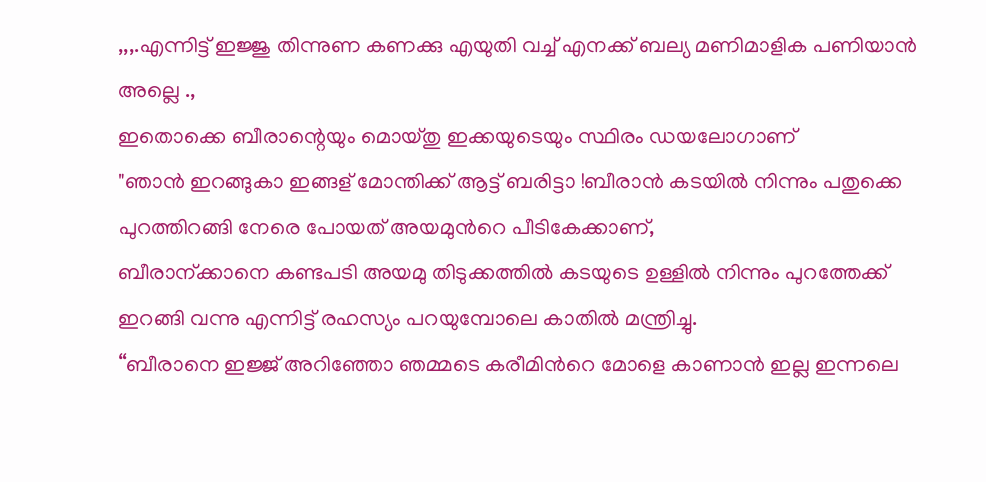,,,.എന്നിട്ട് ഇജ്ജു തിന്നുണ കണക്കു എയുതി വച്ച് എനക്ക് ബല്യ മണിമാളിക പണിയാന്‍ അല്ലെ .,
ഇതൊക്കെ ബീരാന്റെയും മൊയ്തു ഇക്കയുടെയും സ്ഥിരം ഡയലോഗാണ്
"ഞാന്‍ ഇറങ്ങുകാ ഇങ്ങള് മോന്തിക്ക്‌ ആട്ട് ബരിട്ടാ !ബീരാന്‍ കടയില്‍ നിന്നും പതുക്കെ പുറത്തിറങ്ങി നേരെ പോയത് അയമുന്‍റെ പീടികേക്കാണ്,
ബീരാന്ക്കാനെ കണ്ടപടി അയമു തിടുക്കത്തില്‍ കടയുടെ ഉള്ളില്‍ നിന്നും പുറത്തേക്ക് ഇറങ്ങി വന്നു എന്നിട്ട് രഹസ്യം പറയുമ്പോലെ കാതില്‍ മന്ത്രിച്ചു.
“ബീരാനെ ഇജ്ജ് അറിഞ്ഞോ ഞമ്മടെ കരീമിന്‍റെ മോളെ കാണാന്‍ ഇല്ല ഇന്നലെ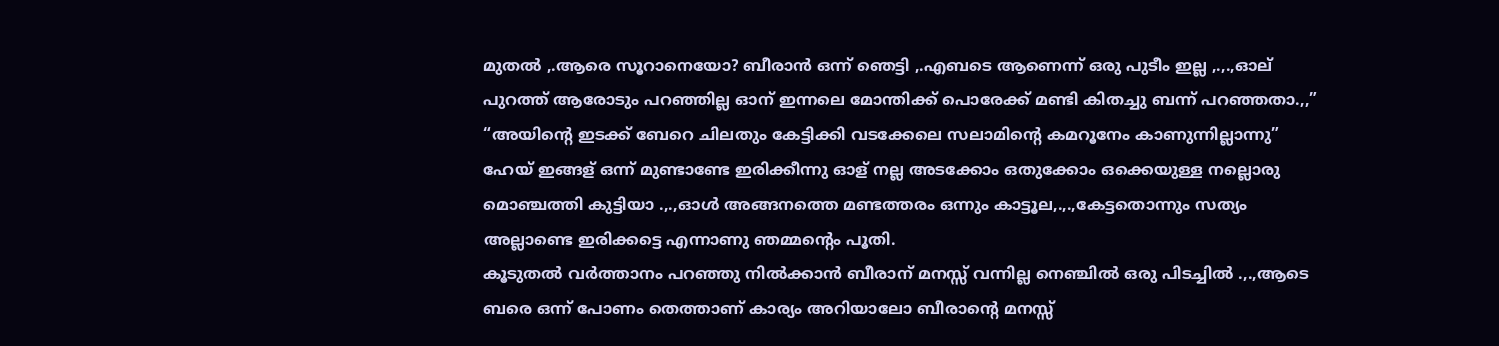മുതല്‍ ,.ആരെ സൂറാനെയോ? ബീരാന്‍ ഒന്ന് ഞെട്ടി ,.എബടെ ആണെന്ന് ഒരു പുടീം ഇല്ല ,.,.,ഓല് പുറത്ത് ആരോടും പറഞ്ഞില്ല ഓന് ഇന്നലെ മോന്തിക്ക്‌ പൊരേക്ക് മണ്ടി കിതച്ചു ബന്ന് പറഞ്ഞതാ.,,”
“അയിന്‍റെ ഇടക്ക് ബേറെ ചിലതും കേട്ടിക്കി വടക്കേലെ സലാമിന്‍റെ കമറൂനേം കാണുന്നില്ലാന്നു”
ഹേയ് ഇങ്ങള് ഒന്ന് മുണ്ടാണ്ടേ ഇരിക്കീന്നു ഓള് നല്ല അടക്കോം ഒതുക്കോം ഒക്കെയുള്ള നല്ലൊരു മൊഞ്ചത്തി കുട്ടിയാ .,.,ഓള്‍ അങ്ങനത്തെ മണ്ടത്തരം ഒന്നും കാട്ടൂല,.,.,കേട്ടതൊന്നും സത്യം അല്ലാണ്ടെ ഇരിക്കട്ടെ എന്നാണു ഞമ്മന്റെം പൂതി.
കൂടുതല്‍ വര്‍ത്താനം പറഞ്ഞു നില്‍ക്കാന്‍ ബീരാന് മനസ്സ് വന്നില്ല നെഞ്ചില്‍ ഒരു പിടച്ചില്‍ .,.,ആടെ ബരെ ഒന്ന് പോണം തെത്താണ് കാര്യം അറിയാലോ ബീരാന്റെ മനസ്സ്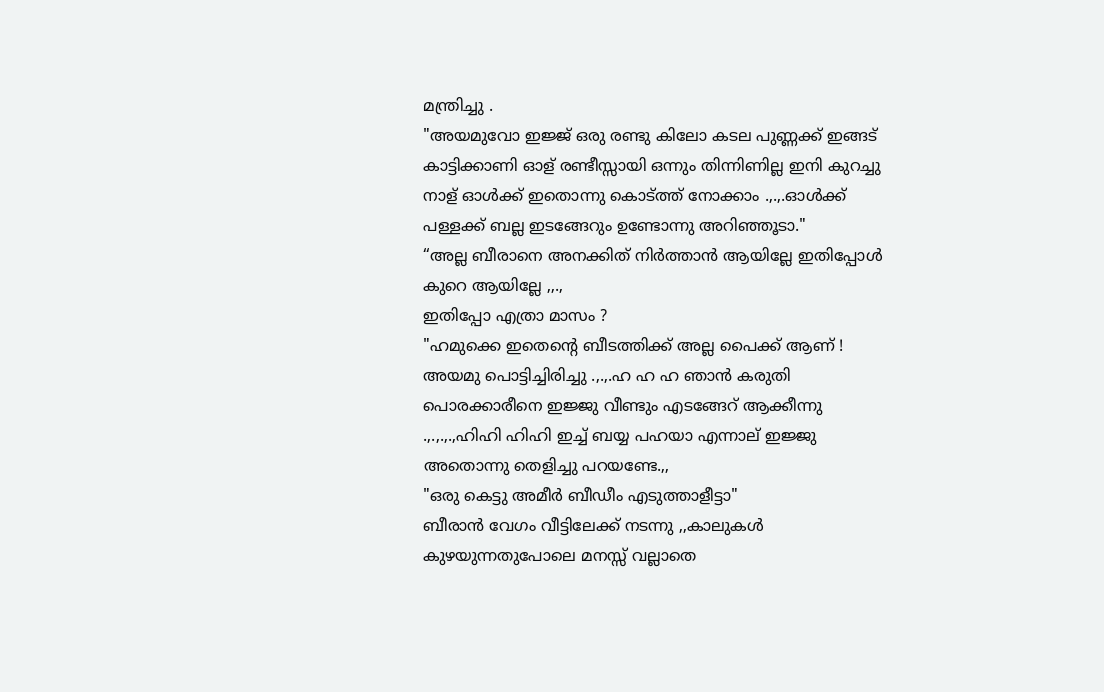മന്ത്രിച്ചു .
"അയമുവോ ഇജ്ജ് ഒരു രണ്ടു കിലോ കടല പുണ്ണക്ക് ഇങ്ങട് കാട്ടിക്കാണി ഓള് രണ്ടീസ്സായി ഒന്നും തിന്നിണില്ല ഇനി കുറച്ചു നാള് ഓള്‍ക്ക് ഇതൊന്നു കൊട്ത്ത് നോക്കാം .,.,.ഓള്‍ക്ക് പള്ളക്ക് ബല്ല ഇടങ്ങേറും ഉണ്ടോന്നു അറിഞ്ഞൂടാ."
“അല്ല ബീരാനെ അനക്കിത് നിര്‍ത്താന്‍ ആയില്ലേ ഇതിപ്പോള്‍ കുറെ ആയില്ലേ ,,.,
ഇതിപ്പോ എത്രാ മാസം ?
"ഹമുക്കെ ഇതെന്‍റെ ബീടത്തിക്ക് അല്ല പൈക്ക് ആണ് !
അയമു പൊട്ടിച്ചിരിച്ചു .,.,.ഹ ഹ ഹ ഞാന്‍ കരുതി പൊരക്കാരീനെ ഇജ്ജു വീണ്ടും എടങ്ങേറ് ആക്കീന്നു .,.,.,.,ഹിഹി ഹിഹി ഇച്ച് ബയ്യ പഹയാ എന്നാല് ഇജ്ജു അതൊന്നു തെളിച്ചു പറയണ്ടേ.,,
"ഒരു കെട്ടു അമീര്‍ ബീഡീം എടുത്താളീട്ടാ"
ബീരാന്‍ വേഗം വീട്ടിലേക്ക് നടന്നു ,,കാലുകള്‍ കുഴയുന്നതുപോലെ മനസ്സ് വല്ലാതെ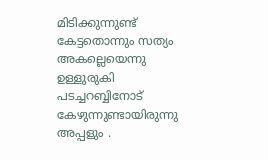മിടിക്കുന്നുണ്ട്‌ കേട്ടതൊന്നും സത്യം അകല്ലെയെന്നു ഉള്ളുരുകി പടച്ചറബ്ബിനോട് കേഴുന്നുണ്ടായിരുന്നു അപ്പളും .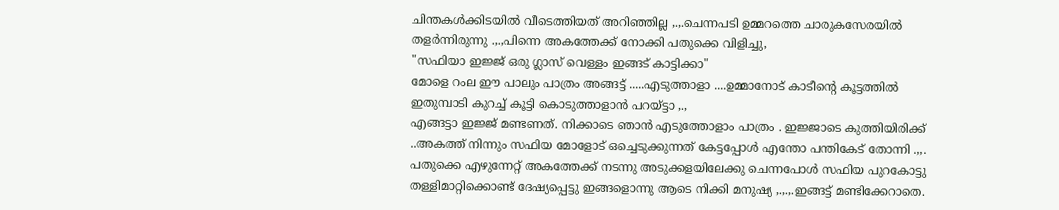ചിന്തകള്‍ക്കിടയില്‍ വീടെത്തിയത് അറിഞ്ഞില്ല ,.,.ചെന്നപടി ഉമ്മറത്തെ ചാരുകസേരയില്‍ തളര്‍ന്നിരുന്നു .,.,പിന്നെ അകത്തേക്ക് നോക്കി പതുക്കെ വിളിച്ചു,
"സഫിയാ ഇജ്ജ് ഒരു ഗ്ലാസ്‌ വെള്ളം ഇങ്ങട് കാട്ടിക്കാ"
മോളെ റംല ഈ പാലും പാത്രം അങ്ങട്ട് .....എടുത്താളാ ....ഉമ്മാനോട് കാടീന്‍റെ കൂട്ടത്തില്‍ ഇതുമ്പാടി കുറച്ച് കൂട്ടി കൊടുത്താളാന്‍ പറയ്‌ട്ടാ ,.,
എങ്ങട്ടാ ഇജ്ജ് മണ്ടണത്. നിക്കാടെ ഞാന്‍ എടുത്തോളാം പാത്രം . ഇജ്ജാടെ കുത്തിയിരിക്ക് ..അകത്ത് നിന്നും സഫിയ മോളോട് ഒച്ചെടുക്കുന്നത് കേട്ടപ്പോള്‍ എന്തോ പന്തികേട്‌ തോന്നി .,,.
പതുക്കെ എഴുന്നേറ്റ് അകത്തേക്ക് നടന്നു അടുക്കളയിലേക്കു ചെന്നപോള്‍ സഫിയ പുറകോട്ടു തള്ളിമാറ്റിക്കൊണ്ട് ദേഷ്യപ്പെട്ടു ഇങ്ങളൊന്നു ആടെ നിക്കി മനുഷ്യ ,.,.,.ഇങ്ങട്ട് മണ്ടിക്കേറാതെ.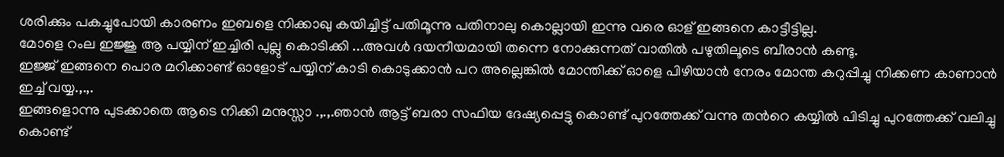ശരിക്കും പകച്ചുപോയി കാരണം ഇബളെ നിക്കാഖു കയിച്ചിട്ട് പതിമൂന്നു പതിനാലു കൊല്ലായി ഇന്നു വരെ ഓള് ഇങ്ങനെ കാട്ടീട്ടില്ല.
മോളെ റംല ഇജ്ജു ആ പയ്യിന് ഇച്ചിരി പുല്ലു കൊടിക്കി ...അവള്‍ ദയനീയമായി തന്നെ നോക്കുന്നത് വാതില്‍ പഴുതിലൂടെ ബീരാന്‍ കണ്ടു.
ഇജ്ജ് ഇങ്ങനെ പൊര മറിക്കാണ്ട് ഓളോട് പയ്യിന് കാടി കൊടുക്കാന്‍ പറ അല്ലെങ്കില്‍ മോന്തിക്ക്‌ ഓളെ പിഴിയാന്‍ നേരം മോന്ത കറുപ്പിച്ചു നിക്കണ കാണാന്‍ ഇച്ച് വയ്യ.,.,.
ഇങ്ങളൊന്നു പുടക്കാതെ ആടെ നിക്കി മനുസ്സാ .,.,.ഞാന്‍ ആട്ട് ബരാ സഫിയ ദേഷ്യപ്പെട്ടു കൊണ്ട് പുറത്തേക്ക് വന്നു തന്‍റെ കയ്യില്‍ പിടിച്ചു പുറത്തേക്ക് വലിച്ചു കൊണ്ട്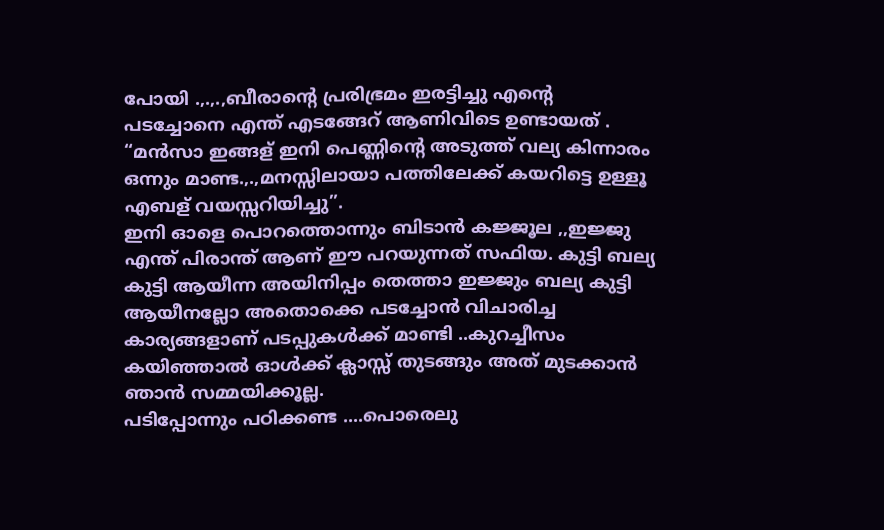പോയി .,.,.,ബീരാന്‍റെ പ്രരിഭ്രമം ഇരട്ടിച്ചു എന്‍റെ പടച്ചോനെ എന്ത് എടങ്ങേറ് ആണിവിടെ ഉണ്ടായത് .
“മന്‍സാ ഇങ്ങള് ഇനി പെണ്ണിന്‍റെ അടുത്ത് വല്യ കിന്നാരം ഒന്നും മാണ്ട.,.,മനസ്സിലായാ പത്തിലേക്ക് കയറിട്ടെ ഉള്ളൂ എബള് വയസ്സറിയിച്ചു”.
ഇനി ഓളെ പൊറത്തൊന്നും ബിടാന്‍ കജ്ജൂല ,,ഇജ്ജു എന്ത് പിരാന്ത് ആണ് ഈ പറയുന്നത് സഫിയ. കുട്ടി ബല്യ കുട്ടി ആയീന്ന അയിനിപ്പം തെത്താ ഇജ്ജും ബല്യ കുട്ടി ആയീനല്ലോ അതൊക്കെ പടച്ചോന്‍ വിചാരിച്ച കാര്യങ്ങളാണ് പടപ്പുകള്‍ക്ക് മാണ്ടി ..കുറച്ചീസം കയിഞ്ഞാല്‍ ഓള്‍ക്ക് ക്ലാസ്സ്‌ തുടങ്ങും അത് മുടക്കാന്‍ ഞാന്‍ സമ്മയിക്കൂല്ല.
പടിപ്പോന്നും പഠിക്കണ്ട ....പൊരെലു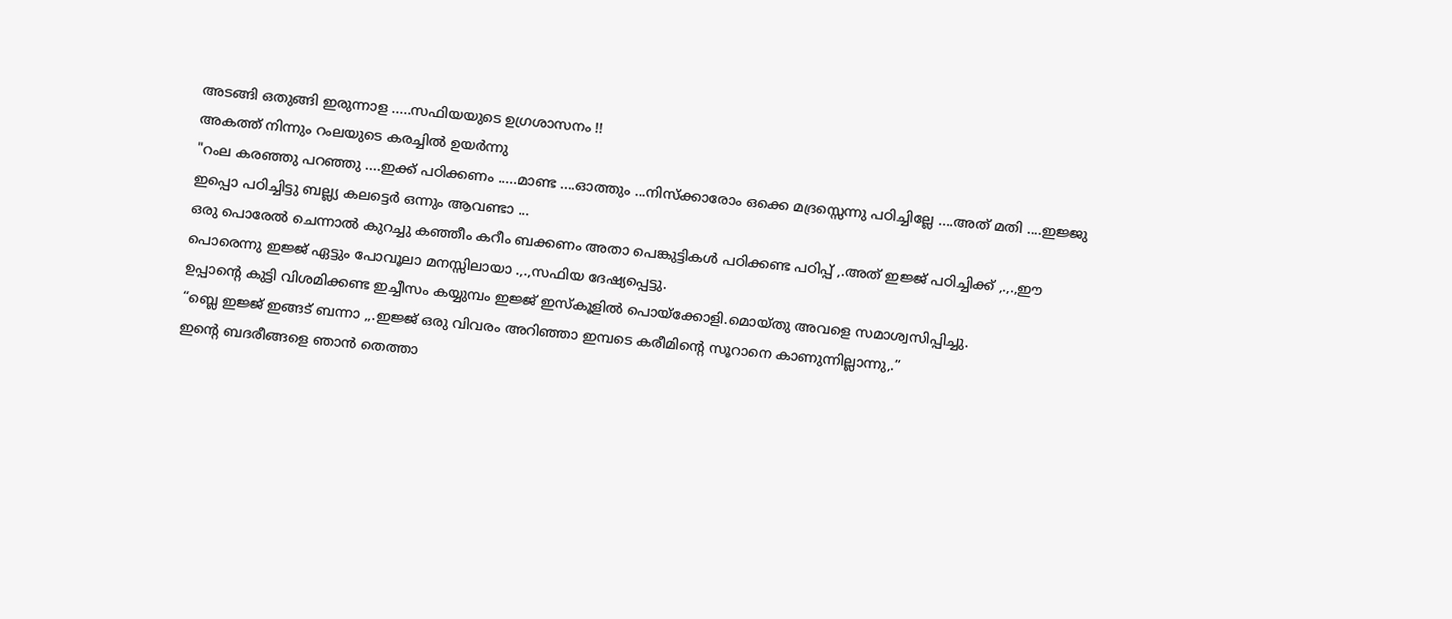അടങ്ങി ഒതുങ്ങി ഇരുന്നാള .....സഫിയയുടെ ഉഗ്രശാസനം !!
അകത്ത് നിന്നും റംലയുടെ കരച്ചില്‍ ഉയര്‍ന്നു
"റംല കരഞ്ഞു പറഞ്ഞു ....ഇക്ക് പഠിക്കണം .....മാണ്ട ....ഓത്തും ...നിസ്ക്കാരോം ഒക്കെ മദ്രസ്സെന്നു പഠിച്ചില്ലേ ....അത് മതി ....ഇജ്ജു ഇപ്പൊ പഠിച്ചിട്ടു ബല്ല്യ കലട്ടെർ ഒന്നും ആവണ്ടാ ...
ഒരു പൊരേല്‍ ചെന്നാല്‍ കുറച്ചു കഞ്ഞീം കറീം ബക്കണം അതാ പെങ്കുട്ടികള്‍ പഠിക്കണ്ട പഠിപ്പ് ,.അത് ഇജ്ജ് പഠിച്ചിക്ക് ,.,.,ഈ പൊരെന്നു ഇജ്ജ് ഏട്ടും പോവൂലാ മനസ്സിലായാ .,.,സഫിയ ദേഷ്യപ്പെട്ടു.
ഉപ്പാന്‍റെ കുട്ടി വിശമിക്കണ്ട ഇച്ചീസം കയ്യുമ്പം ഇജ്ജ് ഇസ്കൂളില്‍ പൊയ്ക്കോളി.മൊയ്തു അവളെ സമാശ്വസിപ്പിച്ചു.
“ബ്ലെ ഇജ്ജ് ഇങ്ങട് ബന്നാ ,,.ഇജ്ജ് ഒരു വിവരം അറിഞ്ഞാ ഇമ്പടെ കരീമിന്‍റെ സൂറാനെ കാണുന്നില്ലാന്നു,.”
ഇന്‍റെ ബദരീങ്ങളെ ഞാന്‍ തെത്താ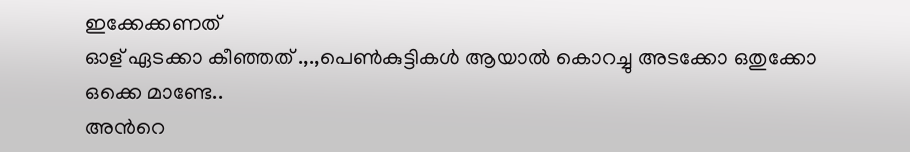ഇക്കേക്കണത്
ഓള് ഏടക്കാ കീഞ്ഞത് .,.,പെണ്‍കുട്ടികള്‍ ആയാല്‍ കൊറച്ചു അടക്കോ ഒതുക്കോ ഒക്കെ മാണ്ടേ..
അന്‍റെ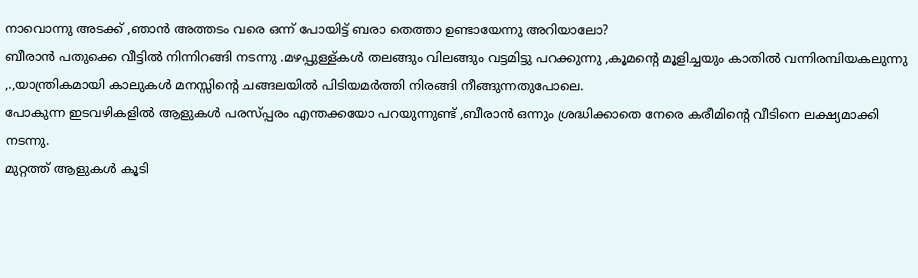നാവൊന്നു അടക്ക് ,ഞാന്‍ അത്തടം വരെ ഒന്ന് പോയിട്ട് ബരാ തെത്താ ഉണ്ടായേന്നു അറിയാലോ?
ബീരാന്‍ പതുക്കെ വീട്ടില്‍ നിന്നിറങ്ങി നടന്നു .മഴപ്പുള്ള്കള്‍ തലങ്ങും വിലങ്ങും വട്ടമിട്ടു പറക്കുന്നു ,കൂമന്റെ മൂളിച്ചയും കാതില്‍ വന്നിരമ്പിയകലുന്നു ,.,യാന്ത്രികമായി കാലുകള്‍ മനസ്സിന്‍റെ ചങ്ങലയില്‍ പിടിയമര്‍ത്തി നിരങ്ങി നീങ്ങുന്നതുപോലെ.
പോകുന്ന ഇടവഴികളില്‍ ആളുകള്‍ പരസ്പ്പരം എന്തക്കയോ പറയുന്നുണ്ട് ,ബീരാന്‍ ഒന്നും ശ്രദ്ധിക്കാതെ നേരെ കരീമിന്‍റെ വീടിനെ ലക്ഷ്യമാക്കി നടന്നു.
മുറ്റത്ത് ആളുകള്‍ കൂടി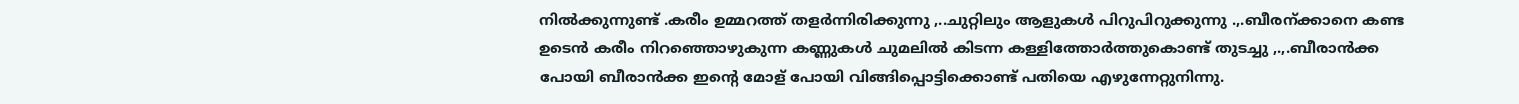നില്‍ക്കുന്നുണ്ട് .കരീം ഉമ്മറത്ത് തളര്‍ന്നിരിക്കുന്നു ,..ചുറ്റിലും ആളുകള്‍ പിറുപിറുക്കുന്നു .,.ബീരന്ക്കാനെ കണ്ട ഉടെന്‍ കരീം നിറഞ്ഞൊഴുകുന്ന കണ്ണുകള്‍ ചുമലില്‍ കിടന്ന കള്ളിത്തോര്‍ത്തുകൊണ്ട് തുടച്ചു ,.,.ബീരാന്‍ക്ക പോയി ബീരാന്‍ക്ക ഇന്‍റെ മോള് പോയി വിങ്ങിപ്പൊട്ടിക്കൊണ്ട് പതിയെ എഴുന്നേറ്റുനിന്നു.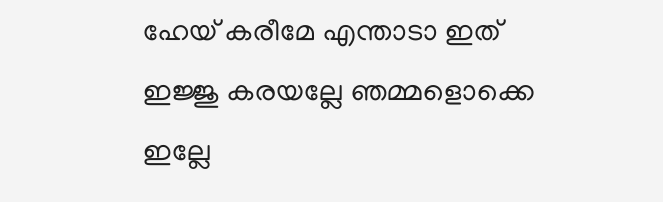ഹേയ് കരീമേ എന്താടാ ഇത് ഇജ്ജു കരയല്ലേ ഞമ്മളൊക്കെ ഇല്ലേ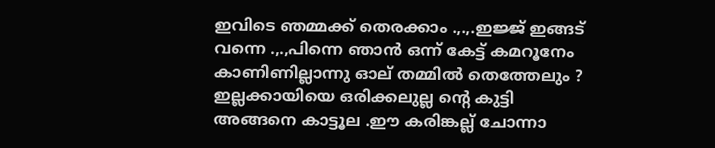ഇവിടെ ഞമ്മക്ക് തെരക്കാം .,.,.ഇജ്ജ് ഇങ്ങട് വന്നെ .,.,പിന്നെ ഞാന്‍ ഒന്ന് കേട്ട് കമറൂനേം കാണിണില്ലാന്നു ഓല് തമ്മില്‍ തെത്തേലും ?
ഇല്ലക്കായിയെ ഒരിക്കലുല്ല ന്‍റെ കുട്ടി അങ്ങനെ കാട്ടൂല .ഈ കരിങ്കല്ല് ചോന്നാ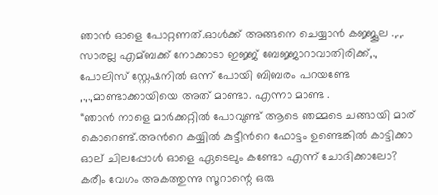ഞാന്‍ ഓളെ പോറ്റണത്.ഓള്‍ക്ക് അങ്ങനെ ചെയ്യാന്‍ കജ്ജൂല .,.,.
സാരല്ല എമ്ബക്ക് നോക്കാടാ ഇജ്ജ് ബേജ്ജാറാവാതിരിക്ക്,.,
പോലിസ് സ്റ്റേഷനില്‍ ഒന്ന് പോയി ബിബരം പറയണ്ടേ
,.,.,മാണ്ടാക്കായിയെ അത് മാണ്ടാ. എന്നാ മാണ്ട .
“ഞാന്‍ നാളെ മാര്‍ക്കറ്റില്‍ പോവുണ്ട് ആടെ ഞമ്മടെ ചങ്ങായി മാര് കൊറെണ്ട്.അന്‍റെ കയ്യില്‍ കുട്ടീന്‍റെ ഫോട്ടം ഉണ്ടെങ്കില്‍ കാട്ടിക്കാ ഓല് ചിലപ്പോള്‍ ഓളെ ഏടെലും കണ്ടോ എന്ന് ചോദിക്കാലോ?
കരീം വേഗം അകത്തുന്നു സൂറാന്റെ ഒരു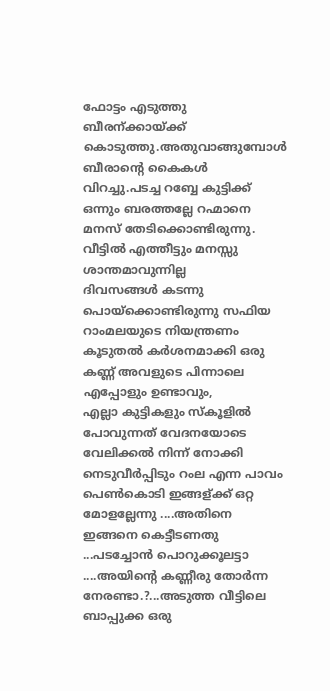ഫോട്ടം എടുത്തു ബീരന്ക്കായ്ക്ക് കൊടുത്തു.അതുവാങ്ങുമ്പോള്‍ ബീരാന്റെ കൈകള്‍ വിറച്ചു.പടച്ച റബ്ബേ കുട്ടിക്ക് ഒന്നും ബരത്തല്ലേ റഹ്മാനെ മനസ് തേടിക്കൊണ്ടിരുന്നു.
വീട്ടില്‍ എത്തീട്ടും മനസ്സു ശാന്തമാവുന്നില്ല
ദിവസങ്ങള്‍ കടന്നു പൊയ്ക്കൊണ്ടിരുന്നു സഫിയ റാംമലയുടെ നിയന്ത്രണം കൂടുതല്‍ കര്‍ശനമാക്കി ഒരു കണ്ണ് അവളുടെ പിന്നാലെ എപ്പോളും ഉണ്ടാവും,
എല്ലാ കുട്ടികളും സ്കൂളിൽ പോവുന്നത് വേദനയോടെ വേലിക്കൽ നിന്ന് നോക്കി നെടുവീര്‍പ്പിടും റംല എന്ന പാവം പെണ്‍കൊടി ഇങ്ങള്ക്ക് ഒറ്റ മോളല്ലേന്നു ....അതിനെ ഇങ്ങനെ കെട്ടീടണതു ...പടച്ചോൻ പൊറുക്കൂലട്ടാ ....അയിന്‍റെ കണ്ണീരു തോർന്ന നേരണ്ടാ.?...അടുത്ത വീട്ടിലെ ബാപ്പുക്ക ഒരു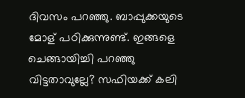ദിവസം പറഞ്ഞു. ബാപ്പുക്കയുടെ മോള് പഠിക്കുന്നുണ്ട്. ഇങ്ങളെ ചെങ്ങായിച്ചി പറഞ്ഞു വിട്ടതാവുല്ലേ? സഫിയക്ക് കലി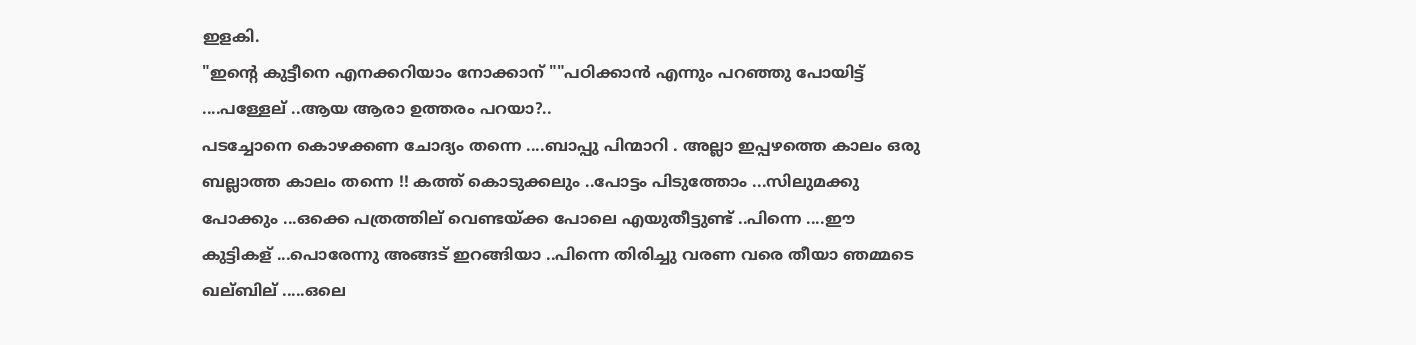ഇളകി.
"ഇന്‍റെ കുട്ടീനെ എനക്കറിയാം നോക്കാന് ""പഠിക്കാൻ എന്നും പറഞ്ഞു പോയിട്ട് ....പള്ളേല് ..ആയ ആരാ ഉത്തരം പറയാ?..
പടച്ചോനെ കൊഴക്കണ ചോദ്യം തന്നെ ....ബാപ്പു പിന്മാറി . അല്ലാ ഇപ്പഴത്തെ കാലം ഒരു ബല്ലാത്ത കാലം തന്നെ !! കത്ത് കൊടുക്കലും ..പോട്ടം പിടുത്തോം ...സിലുമക്കു പോക്കും ...ഒക്കെ പത്രത്തില് വെണ്ടയ്ക്ക പോലെ എയുതീട്ടുണ്ട് ..പിന്നെ ....ഈ കുട്ടികള് ...പൊരേന്നു അങ്ങട് ഇറങ്ങിയാ ..പിന്നെ തിരിച്ചു വരണ വരെ തീയാ ഞമ്മടെ ഖല്ബില് .....ഒലെ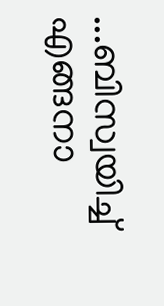...ബിസ്വയിച്ച് എങ്ങനാ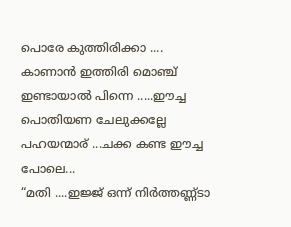പൊരേ കുത്തിരിക്കാ ....
കാണാൻ ഇത്തിരി മൊഞ്ച് ഇണ്ടായാൽ പിന്നെ .....ഈച്ച പൊതിയണ ചേലുക്കല്ലേ പഹയന്മാര് ...ചക്ക കണ്ട ഈച്ച പോലെ...
“മതി ....ഇജ്ജ് ഒന്ന് നിർത്തണ്ണ്ടാ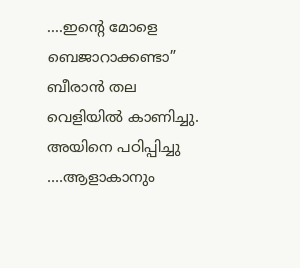....ഇന്‍റെ മോളെ ബെജാറാക്കണ്ടാ”
ബീരാന്‍ തല വെളിയിൽ കാണിച്ചു. അയിനെ പഠിപ്പിച്ചു ....ആളാകാനും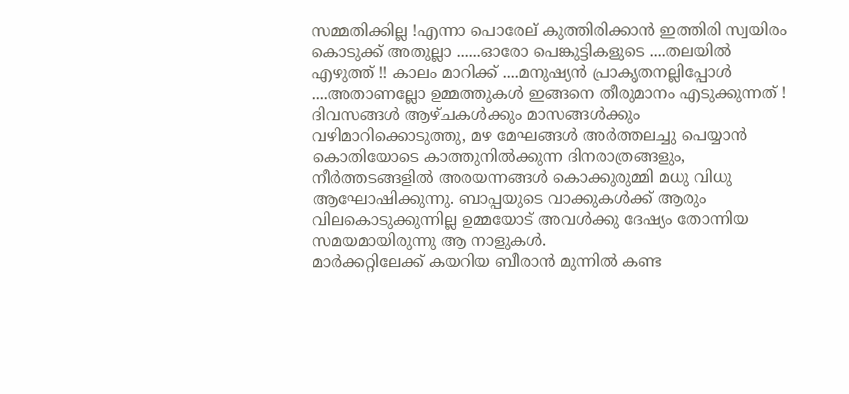സമ്മതിക്കില്ല !എന്നാ പൊരേല് കുത്തിരിക്കാൻ ഇത്തിരി സ്വയിരം കൊടുക്ക്‌ അതുല്ലാ ......ഓരോ പെങ്കുട്ടികളുടെ ....തലയിൽ എഴുത്ത് !! കാലം മാറിക്ക് ....മനുഷ്യൻ പ്രാകൃതനല്ലിപ്പോള്‍ ....അതാണല്ലോ ഉമ്മത്തുകള്‍ ഇങ്ങനെ തീരുമാനം എടുക്കുന്നത് !
ദിവസങ്ങള്‍ ആഴ്ചകള്‍ക്കും മാസങ്ങള്‍ക്കും വഴിമാറിക്കൊടുത്തു, മഴ മേഘങ്ങള്‍ അര്‍ത്തലച്ചു പെയ്യാന്‍ കൊതിയോടെ കാത്തുനില്‍ക്കുന്ന ദിനരാത്രങ്ങളും, നീര്‍ത്തടങ്ങളില്‍ അരയന്നങ്ങള്‍ കൊക്കുരുമ്മി മധു വിധു ആഘോഷിക്കുന്നു. ബാപ്പയുടെ വാക്കുകള്‍ക്ക് ആരും വിലകൊടുക്കുന്നില്ല ഉമ്മയോട് അവള്‍ക്കു ദേഷ്യം തോന്നിയ സമയമായിരുന്നു ആ നാളുകള്‍.
മാര്‍ക്കറ്റിലേക്ക് കയറിയ ബീരാന്‍ മുന്നില്‍ കണ്ട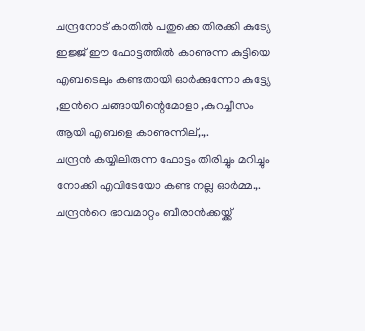ചന്ദ്രനോട് കാതില്‍ പതുക്കെ തിരക്കി കുട്യേ ഇജ്ജ് ഈ ഫോട്ടത്തില്‍ കാണുന്ന കുട്ടിയെ എബടെലും കണ്ടതായി ഓര്‍ക്കുന്നോ കുട്ട്യേ ,ഇന്‍റെ ചങ്ങായീന്റെമോളാ ,കുറച്ചീസം ആയി എബളെ കാണുന്നില്,.,.
ചന്ദ്രന്‍ കയ്യിലിരുന്ന ഫോട്ടം തിരിച്ചും മറിച്ചും നോക്കി എവിടേയോ കണ്ട നല്ല ഓര്‍മ്മ.,. ചന്ദ്രന്‍റെ ഭാവമാറ്റം ബീരാന്‍ക്കയ്ക്ക്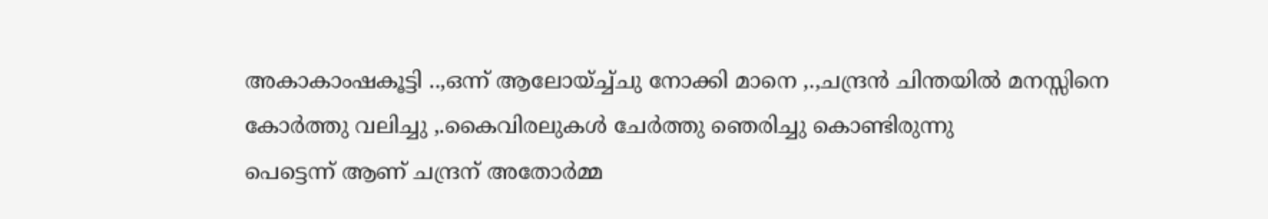അകാകാംഷകൂട്ടി ..,ഒന്ന് ആലോയ്ച്ച്ചു നോക്കി മാനെ ,.,ചന്ദ്രന്‍ ചിന്തയില്‍ മനസ്സിനെ കോര്‍ത്തു വലിച്ചു ,.കൈവിരലുകള്‍ ചേര്‍ത്തു ഞെരിച്ചു കൊണ്ടിരുന്നു
പെട്ടെന്ന് ആണ് ചന്ദ്രന് അതോര്‍മ്മ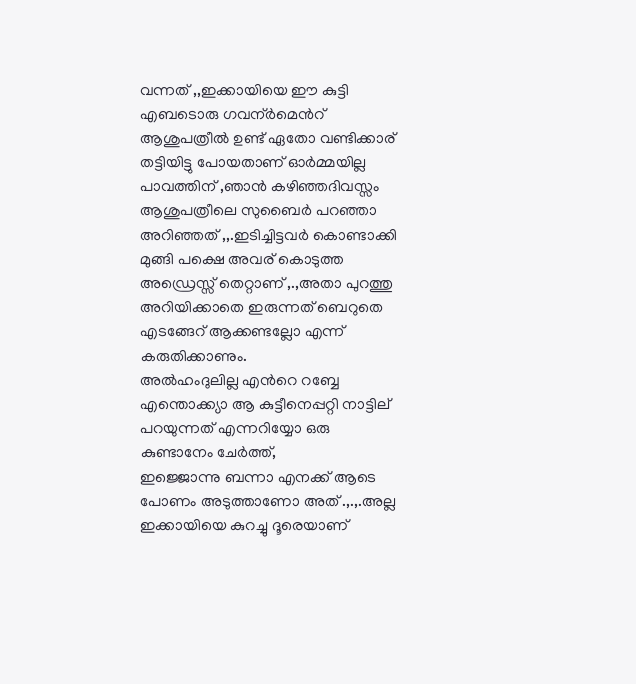വന്നത് ,,ഇക്കായിയെ ഈ കുട്ടി എബടൊരു ഗവന്ര്‍മെന്‍റ് ആശുപത്രീല്‍ ഉണ്ട് ഏതോ വണ്ടിക്കാര് തട്ടിയിട്ടു പോയതാണ് ഓര്‍മ്മയില്ല പാവത്തിന് ,ഞാന്‍ കഴിഞ്ഞദിവസ്സം ആശുപത്രീലെ സുബൈര്‍ പറഞ്ഞാ അറിഞ്ഞത് ,,.ഇടിച്ചിട്ടവര്‍ കൊണ്ടാക്കി മുങ്ങി പക്ഷെ അവര് കൊടുത്ത അഡ്രെസ്സ് തെറ്റാണ് ,.,അതാ പുറത്തു അറിയിക്കാതെ ഇരുന്നത് ബെറുതെ എടങ്ങേറ് ആക്കണ്ടല്ലോ എന്ന് കരുതിക്കാണും.
അല്‍ഹംദുലില്ല എന്‍റെ റബ്ബേ എന്തൊക്ക്യാ ആ കുട്ടീനെപ്പറ്റി നാട്ടില് പറയുന്നത് എന്നറിയ്യോ ഒരു കുണ്ടാനേം ചേര്‍ത്ത്,
ഇജ്ജൊന്നു ബന്നാ എനക്ക് ആടെ പോണം അടുത്താണോ അത് .,.,.അല്ല ഇക്കായിയെ കുറച്ചു ദൂരെയാണ്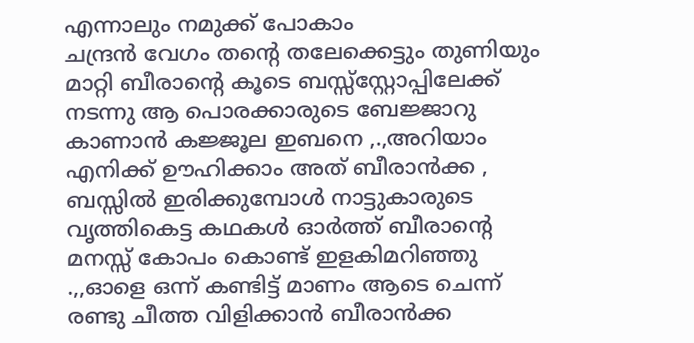എന്നാലും നമുക്ക് പോകാം
ചന്ദ്രന്‍ വേഗം തന്‍റെ തലേക്കെട്ടും തുണിയും മാറ്റി ബീരാന്റെ കൂടെ ബസ്സ്സ്റ്റോപ്പിലേക്ക് നടന്നു ആ പൊരക്കാരുടെ ബേജ്ജാറു കാണാന്‍ കജ്ജൂല ഇബനെ ,.,അറിയാം എനിക്ക് ഊഹിക്കാം അത് ബീരാന്‍ക്ക ,
ബസ്സില്‍ ഇരിക്കുമ്പോള്‍ നാട്ടുകാരുടെ വൃത്തികെട്ട കഥകള്‍ ഓര്‍ത്ത്‌ ബീരാന്റെ മനസ്സ് കോപം കൊണ്ട് ഇളകിമറിഞ്ഞു .,,ഓളെ ഒന്ന് കണ്ടിട്ട് മാണം ആടെ ചെന്ന് രണ്ടു ചീത്ത വിളിക്കാന്‍ ബീരാന്‍ക്ക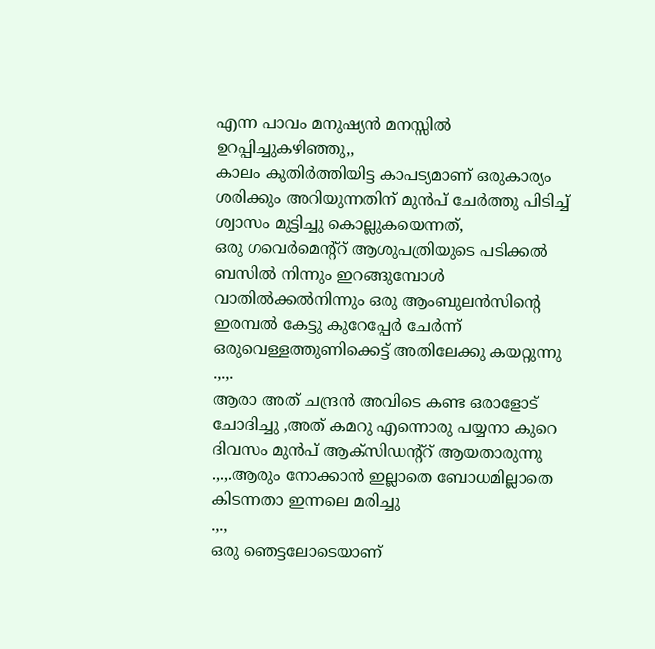എന്ന പാവം മനുഷ്യന്‍ മനസ്സില്‍ ഉറപ്പിച്ചുകഴിഞ്ഞു,,
കാലം കുതിര്‍ത്തിയിട്ട കാപട്യമാണ് ഒരുകാര്യം ശരിക്കും അറിയുന്നതിന് മുന്‍പ് ചേര്‍ത്തു പിടിച്ച് ശ്വാസം മുട്ടിച്ചു കൊല്ലുകയെന്നത്,
ഒരു ഗവെര്‍മെന്റ്റ് ആശുപത്രിയുടെ പടിക്കല്‍ ബസില്‍ നിന്നും ഇറങ്ങുമ്പോള്‍ വാതില്‍ക്കല്‍നിന്നും ഒരു ആംബുലന്‍സിന്റെ ഇരമ്പല്‍ കേട്ടു കുറേപ്പേര്‍ ചേര്‍ന്ന് ഒരുവെള്ളത്തുണിക്കെട്ട് അതിലേക്കു കയറ്റുന്നു .,.,.
ആരാ അത് ചന്ദ്രന്‍ അവിടെ കണ്ട ഒരാളോട് ചോദിച്ചു ,അത് കമറു എന്നൊരു പയ്യനാ കുറെ ദിവസം മുന്‍പ് ആക്സിഡന്റ്റ് ആയതാരുന്നു .,.,.ആരും നോക്കാന്‍ ഇല്ലാതെ ബോധമില്ലാതെ കിടന്നതാ ഇന്നലെ മരിച്ചു
.,.,
ഒരു ഞെട്ടലോടെയാണ്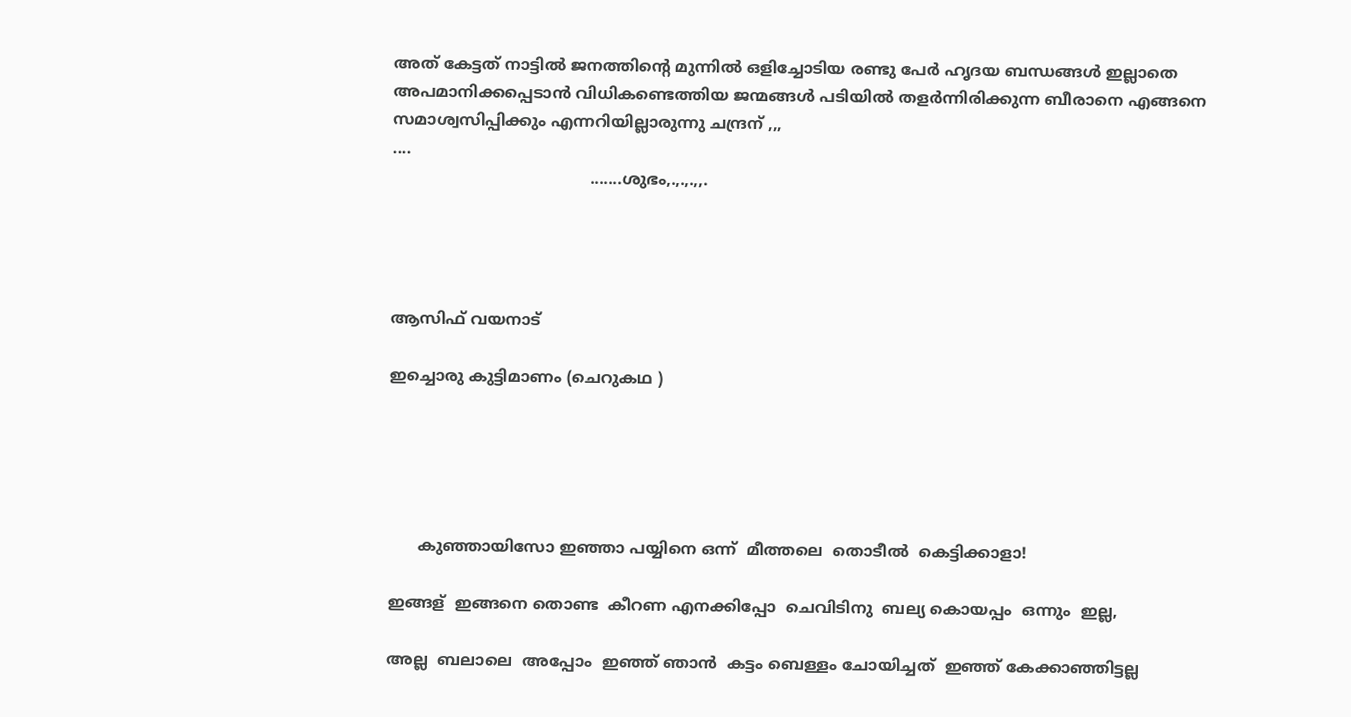അത് കേട്ടത് നാട്ടില്‍ ജനത്തിന്‍റെ മുന്നില്‍ ഒളിച്ചോടിയ രണ്ടു പേര്‍ ഹൃദയ ബന്ധങ്ങള്‍ ഇല്ലാതെ അപമാനിക്കപ്പെടാന്‍ വിധികണ്ടെത്തിയ ജന്മങ്ങള്‍ പടിയില്‍ തളര്‍ന്നിരിക്കുന്ന ബീരാനെ എങ്ങനെ സമാശ്വസിപ്പിക്കും എന്നറിയില്ലാരുന്നു ചന്ദ്രന് ,,,
....
                                        .......ശുഭം,.,.,.,,.




ആസിഫ് വയനാട്

ഇച്ചൊരു കുട്ടിമാണം (ചെറുകഥ )





      കുഞ്ഞായിസോ ഇഞ്ഞാ പയ്യിനെ ഒന്ന്  മീത്തലെ  തൊടീല്‍  കെട്ടിക്കാളാ!

ഇങ്ങള്  ഇങ്ങനെ തൊണ്ട  കീറണ എനക്കിപ്പോ  ചെവിടിനു  ബല്യ കൊയപ്പം  ഒന്നും  ഇല്ല,

അല്ല  ബലാലെ  അപ്പോം  ഇഞ്ഞ് ഞാന്‍  കട്ടം ബെള്ളം ചോയിച്ചത്  ഇഞ്ഞ് കേക്കാഞ്ഞിട്ടല്ല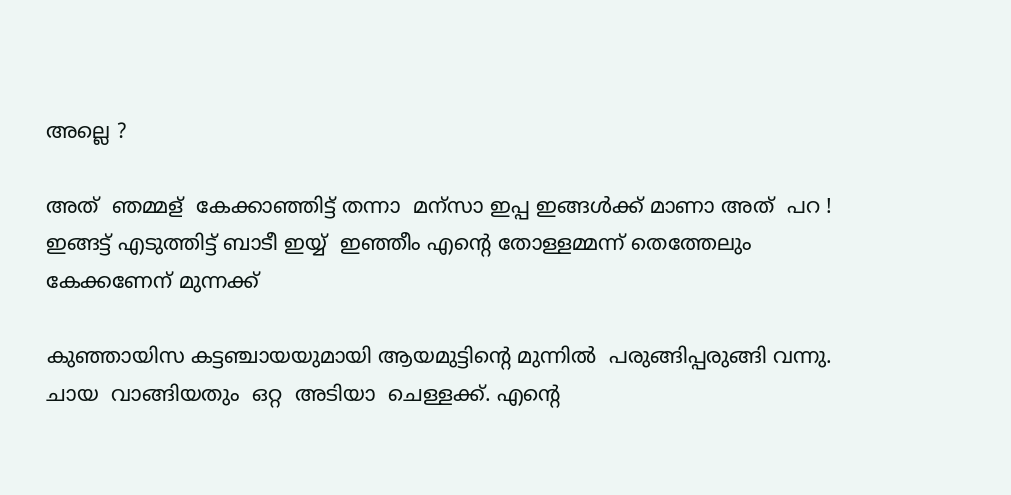അല്ലെ ?

അത്  ഞമ്മള്  കേക്കാഞ്ഞിട്ട്‌ തന്നാ  മന്സാ ഇപ്പ ഇങ്ങള്‍ക്ക് മാണാ അത്  പറ !
ഇങ്ങട്ട് എടുത്തിട്ട് ബാടീ ഇയ്യ്  ഇഞ്ഞീം എന്‍റെ തോള്ളമ്മന്ന് തെത്തേലും കേക്കണേന് മുന്നക്ക്

കുഞ്ഞായിസ കട്ടഞ്ചായയുമായി ആയമുട്ടിന്റെ മുന്നില്‍  പരുങ്ങിപ്പരുങ്ങി വന്നു. ചായ  വാങ്ങിയതും  ഒറ്റ  അടിയാ  ചെള്ളക്ക്. എന്റെ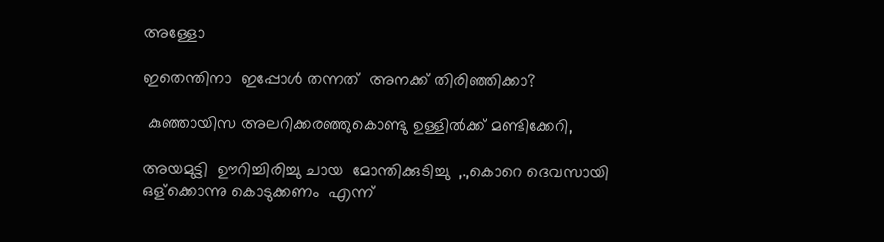അള്ളോ

ഇതെന്തിനാ  ഇപ്പോള്‍ തന്നത്  അനക്ക് തിരിഞ്ഞിക്കാ?

 കുഞ്ഞായിസ അലറിക്കരഞ്ഞുകൊണ്ടു ഉള്ളില്‍ക്ക് മണ്ടിക്കേറി,

അയമുട്ടി  ഊറിച്ചിരിച്ചു ചായ  മോന്തിക്കുടിച്ചു  ,.,കൊറെ ദെവസായി ഒള്ക്കൊന്നു കൊടുക്കണം  എന്ന്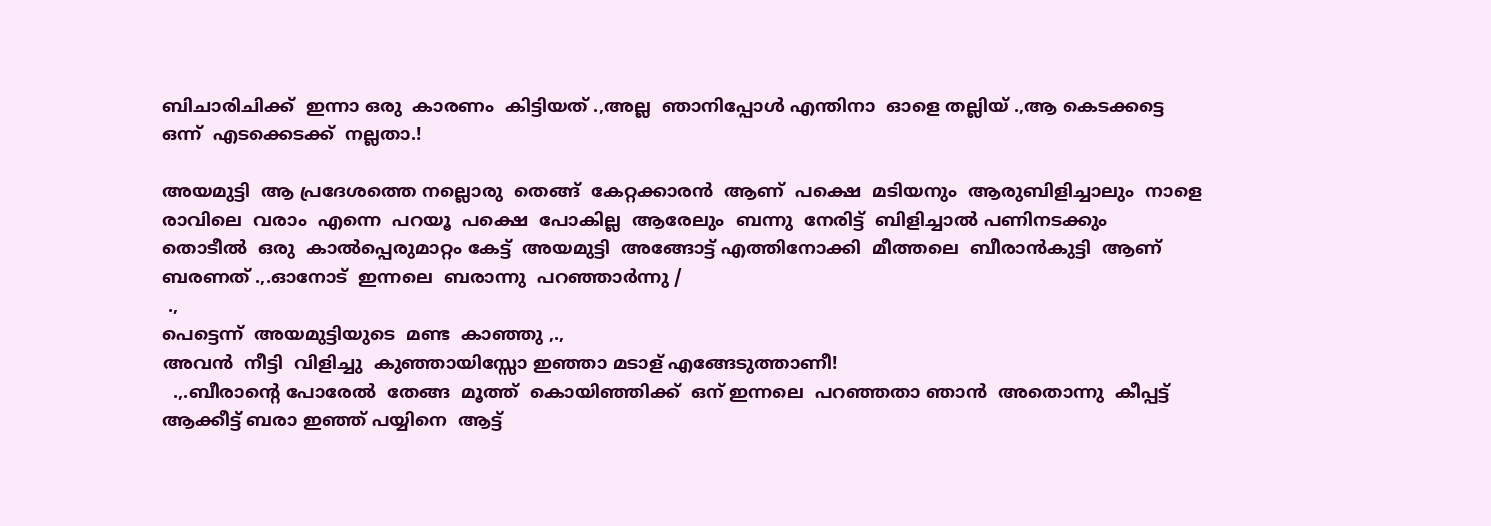ബിചാരിചിക്ക്  ഇന്നാ ഒരു  കാരണം  കിട്ടിയത് .,അല്ല  ഞാനിപ്പോള്‍ എന്തിനാ  ഓളെ തല്ലിയ് .,ആ കെടക്കട്ടെ  ഒന്ന്  എടക്കെടക്ക്  നല്ലതാ.!

അയമുട്ടി  ആ പ്രദേശത്തെ നല്ലൊരു  തെങ്ങ്  കേറ്റക്കാരന്‍  ആണ്  പക്ഷെ  മടിയനും  ആരുബിളിച്ചാലും  നാളെ രാവിലെ  വരാം  എന്നെ  പറയൂ  പക്ഷെ  പോകില്ല  ആരേലും  ബന്നു  നേരിട്ട്  ബിളിച്ചാല്‍ പണിനടക്കും
തൊടീല്‍  ഒരു  കാല്‍പ്പെരുമാറ്റം കേട്ട്  അയമുട്ടി  അങ്ങോട്ട്‌ എത്തിനോക്കി  മീത്തലെ  ബീരാന്‍കുട്ടി  ആണ്  ബരണത് .,.ഓനോട്‌  ഇന്നലെ  ബരാന്നു  പറഞ്ഞാര്‍ന്നു /
 .,
പെട്ടെന്ന്  അയമുട്ടിയുടെ  മണ്ട  കാഞ്ഞു ,.,
അവന്‍  നീട്ടി  വിളിച്ചു  കുഞ്ഞായിസ്സോ ഇഞ്ഞാ മടാള് എങ്ങേടുത്താണീ!
  .,.ബീരാന്റെ പോരേല്‍  തേങ്ങ  മൂത്ത്  കൊയിഞ്ഞിക്ക്  ഒന് ഇന്നലെ  പറഞ്ഞതാ ഞാന്‍  അതൊന്നു  കീപ്പട്ട്  ആക്കീട്ട് ബരാ ഇഞ്ഞ് പയ്യിനെ  ആട്ട്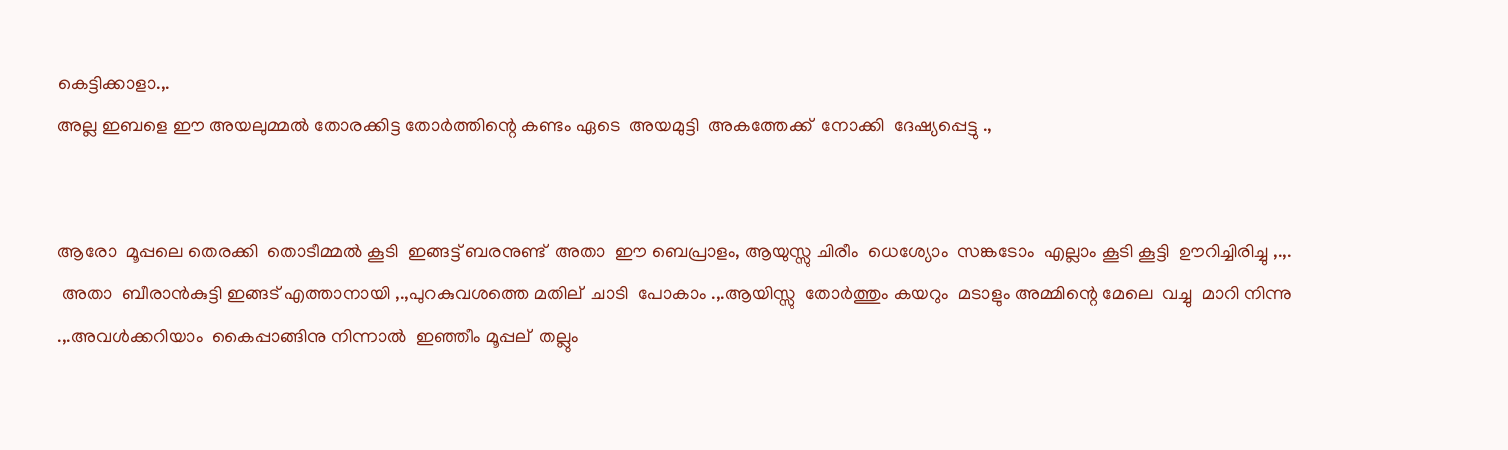കെട്ടിക്കാളാ.,.
അല്ല ഇബളെ ഈ അയലുമ്മല്‍ തോരക്കിട്ട തോര്‍ത്തിന്റെ കണ്ടം ഏടെ  അയമുട്ടി  അകത്തേക്ക്  നോക്കി  ദേഷ്യപ്പെട്ടു .,


ആരോ  മൂപ്പലെ തെരക്കി  തൊടീമ്മല്‍ കൂടി  ഇങ്ങട്ട് ബരനുണ്ട്  അതാ  ഈ ബെപ്രാളം, ആയുസ്സു ചിരീം  ധെശ്യോം  സങ്കടോം  എല്ലാം കൂടി കൂട്ടി  ഊറിച്ചിരിച്ചു ,.,.
 അതാ  ബീരാന്‍കുട്ടി ഇങ്ങട് എത്താനായി ,.,പുറകുവശത്തെ മതില്  ചാടി  പോകാം .,.ആയിസ്സു  തോര്‍ത്തും കയറും  മടാളും അമ്മിന്റെ മേലെ  വച്ചു  മാറി നിന്നു .,.അവള്‍ക്കറിയാം  കൈപ്പാങ്ങിനു നിന്നാല്‍  ഇഞ്ഞീം മൂപ്പല്  തല്ലും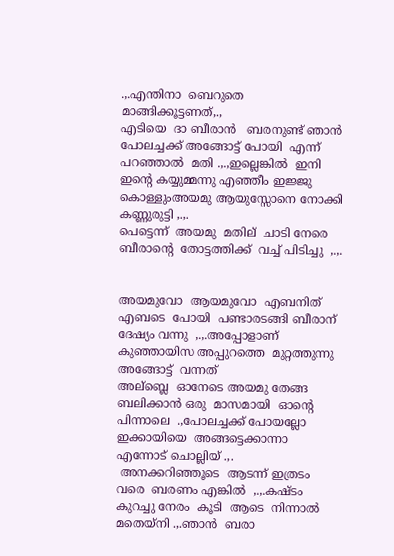.,.എന്തിനാ  ബെറുതെ  മാങ്ങിക്കൂട്ടണത്,.,
എടിയെ  ദാ ബീരാന്‍   ബരനുണ്ട് ഞാന്‍  പോലച്ചക്ക് അങ്ങോട്ട്‌ പോയി  എന്ന്  പറഞ്ഞാല്‍  മതി .,.,ഇല്ലെങ്കില്‍  ഇനി ഇന്റെ കയ്യുമ്മന്നു എഞ്ഞീം ഇജ്ജു കൊള്ളുംഅയമു ആയുസ്സോനെ നോക്കി  കണ്ണുരുട്ടി ,.,.
പെട്ടെന്ന്  അയമു  മതില്  ചാടി നേരെ  ബീരാന്റെ  തോട്ടത്തിക്ക്  വച്ച് പിടിച്ചു  ,.,.


അയമുവോ  ആയമുവോ  എബനിത് എബടെ  പോയി  പണ്ടാരടങ്ങി ബീരാന്   ദേഷ്യം വന്നു  ,.,.അപ്പോളാണ്  കുഞ്ഞായിസ അപ്പുറത്തെ  മുറ്റത്തുന്നു  അങ്ങോട്ട്‌  വന്നത്
അല്ബ്ലെ  ഓനേടെ അയമു തേങ്ങ  ബലിക്കാന്‍ ഒരു  മാസമായി  ഓന്റെ പിന്നാലെ  .,പോലച്ചക്ക് പോയല്ലോ  ഇക്കായിയെ  അങ്ങട്ടെക്കാന്നാ  എന്നോട് ചൊല്ലിയ് .,.
 അനക്കറിഞ്ഞൂടെ  ആടന്ന് ഇത്രടം  വരെ  ബരണം എങ്കില്‍  ,.,.കഷ്ടം  കുറച്ചു നേരം  കൂടി  ആടെ  നിന്നാല്‍  മതെയ്നി .,.ഞാന്‍  ബരാ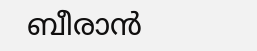ബീരാന്‍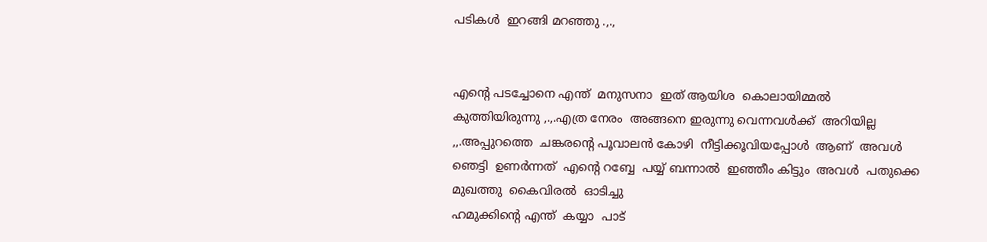പടികള്‍  ഇറങ്ങി മറഞ്ഞു .,.,


എന്‍റെ പടച്ചോനെ എന്ത്  മനുസനാ  ഇത് ആയിശ  കൊലായിമ്മല്‍  കുത്തിയിരുന്നു ,.,.എത്ര നേരം  അങ്ങനെ ഇരുന്നു വെന്നവള്‍ക്ക്  അറിയില്ല  ,,.അപ്പുറത്തെ  ചങ്കരന്റെ പൂവാലന്‍ കോഴി  നീട്ടിക്കൂവിയപ്പോള്‍  ആണ്  അവള്‍  ഞെട്ടി  ഉണര്‍ന്നത്  എന്‍റെ റബ്ബേ  പയ്യ് ബന്നാല്‍  ഇഞ്ഞീം കിട്ടും  അവള്‍  പതുക്കെ  മുഖത്തു  കൈവിരല്‍  ഓടിച്ചു
ഹമുക്കിന്റെ എന്ത്  കയ്യാ  പാട്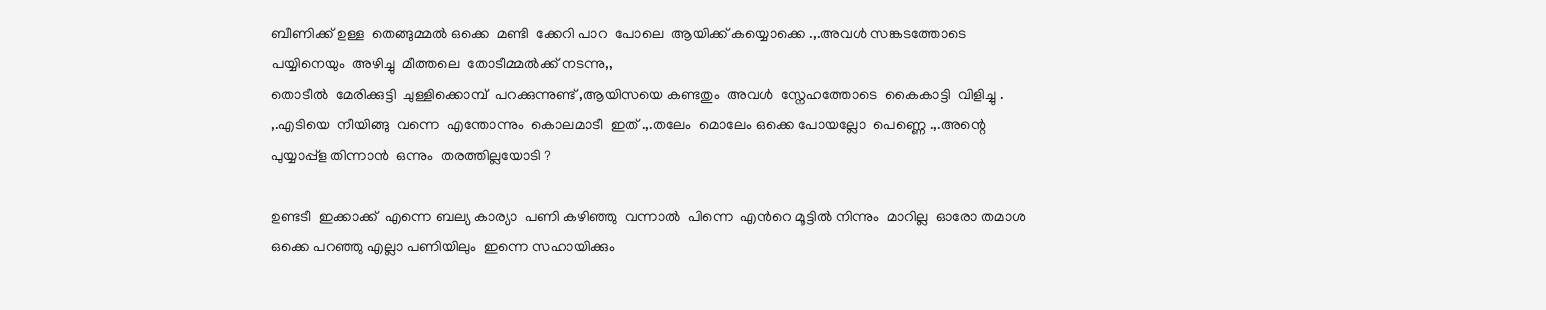ബീണിക്ക് ഉള്ള  തെങ്ങുമ്മല്‍ ഒക്കെ  മണ്ടി  ക്കേറി പാറ  പോലെ  ആയിക്ക് കയ്യൊക്കെ .,.അവള്‍ സങ്കടത്തോടെ  പയ്യിനെയും  അഴിച്ചു  മീത്തലെ  തോടീമ്മല്‍ക്ക് നടന്നു,,
തൊടീല്‍  മേരിക്കുട്ടി  ചുള്ളിക്കൊമ്പ്  പറക്കുന്നുണ്ട്‌ ,ആയിസയെ കണ്ടതും  അവള്‍  സ്നേഹത്തോടെ  കൈകാട്ടി  വിളിച്ചു .
,.എടിയെ  നീയിങ്ങു  വന്നെ  എന്തോന്നും  കൊലമാടീ  ഇത് .,.തലേം  മൊലേം ഒക്കെ പോയല്ലോ  പെണ്ണെ .,.അന്റെ  പുയ്യാപ്പ്ള തിന്നാന്‍  ഒന്നും  തരത്തില്ലയോടി ?

ഉണ്ടടീ  ഇക്കാക്ക്  എന്നെ ബല്യ കാര്യാ  പണി കഴിഞ്ഞു  വന്നാല്‍  പിന്നെ  എന്‍റെ മൂട്ടില്‍ നിന്നും  മാറില്ല  ഓരോ തമാശ ഒക്കെ പറഞ്ഞു എല്ലാ പണിയിലും  ഇന്നെ സഹായിക്കും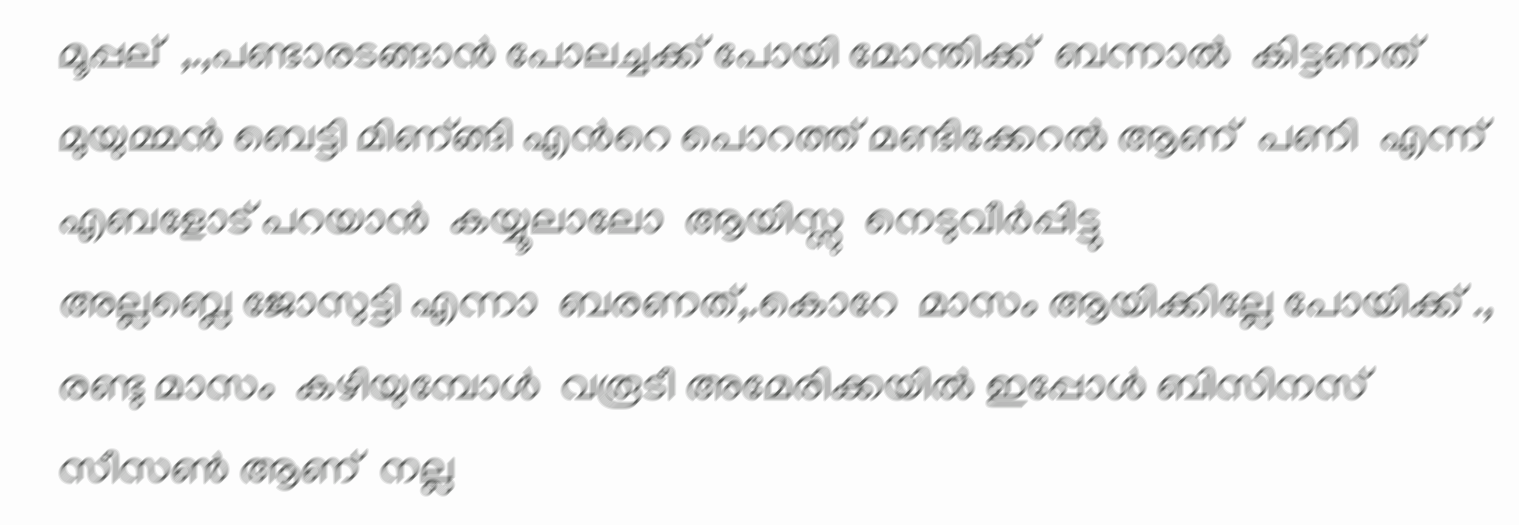മൂപ്പല്  ,.,പണ്ടാരടങ്ങാന്‍ പോലച്ചക്ക്‌ പോയി മോന്തിക്ക്  ബന്നാല്‍  കിട്ടണത് മുയുമ്മന്‍ ബെട്ടി മിണ്‌ങ്ങി എന്‍റെ പൊറത്ത് മണ്ടിക്കേറല്‍ ആണ്  പണി  എന്ന്  എബളോട് പറയാന്‍  കയ്യൂലാലോ  ആയിസ്സു  നെടുവീര്‍പ്പിട്ടു
അല്ലബ്ലെ ജോസുട്ടി എന്നാ  ബരണത്,.കൊറേ  മാസം ആയിക്കില്ലേ പോയിക്ക് .,
രണ്ടു മാസം  കഴിയുമ്പോള്‍  വരൂടീ അമേരിക്കയില്‍ ഇപ്പോള്‍ ബിസിനസ് സീസണ്‍ ആണ്  നല്ല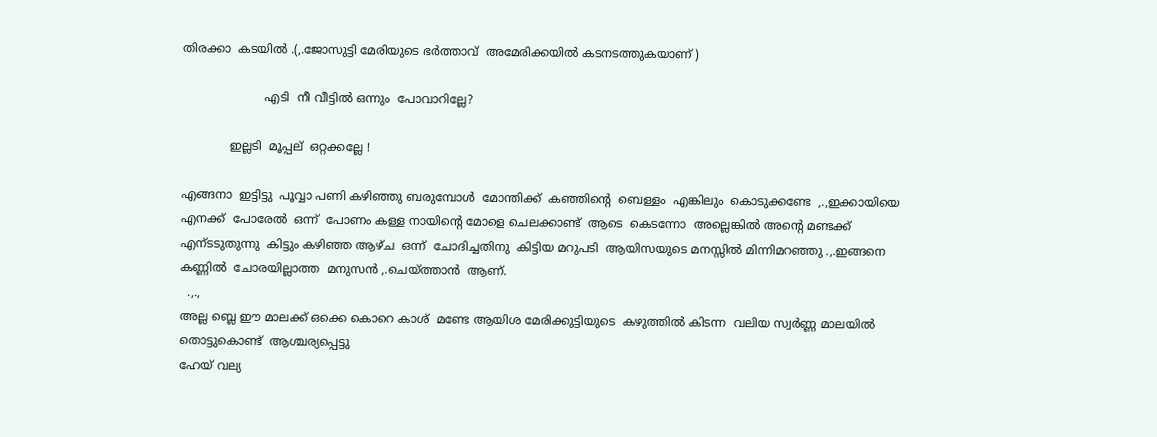തിരക്കാ  കടയില്‍ .(,.ജോസുട്ടി മേരിയുടെ ഭര്‍ത്താവ്  അമേരിക്കയില്‍ കടനടത്തുകയാണ് )

                      എടി  നീ വീട്ടില്‍ ഒന്നും  പോവാറില്ലേ?

             ഇല്ലടി  മൂപ്പല്  ഒറ്റക്കല്ലേ !

എങ്ങനാ  ഇട്ടിട്ടു  പൂവ്വാ പണി കഴിഞ്ഞു ബരുമ്പോള്‍  മോന്തിക്ക്‌  കഞ്ഞിന്റെ  ബെള്ളം  എങ്കിലും  കൊടുക്കണ്ടേ  ,.,ഇക്കായിയെ എനക്ക്  പോരേല്‍  ഒന്ന്  പോണം കള്ള നായിന്‍റെ മോളെ ചെലക്കാണ്ട്  ആടെ  കെടന്നോ  അല്ലെങ്കില്‍ അന്‍റെ മണ്ടക്ക്  എന്ടടുതുന്നു  കിട്ടും കഴിഞ്ഞ ആഴ്ച  ഒന്ന്  ചോദിച്ചതിനു  കിട്ടിയ മറുപടി  ആയിസയുടെ മനസ്സില്‍ മിന്നിമറഞ്ഞു .,.ഇങ്ങനെ കണ്ണില്‍  ചോരയില്ലാത്ത  മനുസന്‍ ,.ചെയ്ത്താന്‍  ആണ്.
  .,.,
അല്ല ബ്ലെ ഈ മാലക്ക് ഒക്കെ കൊറെ കാശ്  മണ്ടേ ആയിശ മേരിക്കുട്ടിയുടെ  കഴുത്തില്‍ കിടന്ന  വലിയ സ്വര്‍ണ്ണ മാലയില്‍ തൊട്ടുകൊണ്ട്‌  ആശ്ചര്യപ്പെട്ടു
ഹേയ് വല്യ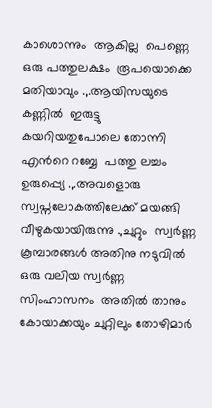കാശൊന്നും  ആകില്ല  പെണ്ണെ  ഒരു പത്തുലക്ഷം  രൂപയൊക്കെ  മതിയാവും .,.ആയിസയുടെ കണ്ണില്‍  ഇരുട്ടു  കയറിയതുപോലെ തോന്നി എന്‍റെ റബ്ബേ  പത്തു ലച്ചം  ഉരുപ്പ്യെ .,.അവളൊരു സ്വപ്നലോകത്തിലേക്ക് മയങ്ങി വീഴുകയായിരുന്നു .,ചുറ്റും  സ്വര്‍ണ്ണ കൂമ്പാരങ്ങള്‍ അതിനു നടുവില്‍ ഒരു വലിയ സ്വര്‍ണ്ണ സിംഹാസനം  അതില്‍ താനും കോയാക്കയും ചുറ്റിലും തോഴിമാര്‍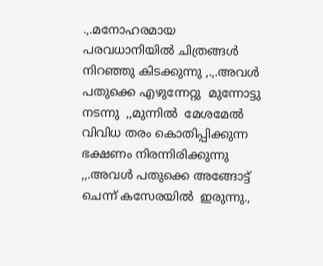.,.മനോഹരമായ  പരവധാനിയില്‍ ചിത്രങ്ങള്‍ നിറഞ്ഞു കിടക്കുന്നു ,.,.അവള്‍ പതുക്കെ എഴുന്നേറ്റു  മുന്നോട്ടു  നടന്നു  ,,മുന്നില്‍  മേശമേല്‍  വിവിധ തരം കൊതിപ്പിക്കുന്ന  ഭക്ഷണം നിരന്നിരിക്കുന്നു ,,.അവള്‍ പതുക്കെ അങ്ങോട്ട്‌  ചെന്ന് കസേരയില്‍  ഇരുന്നു.,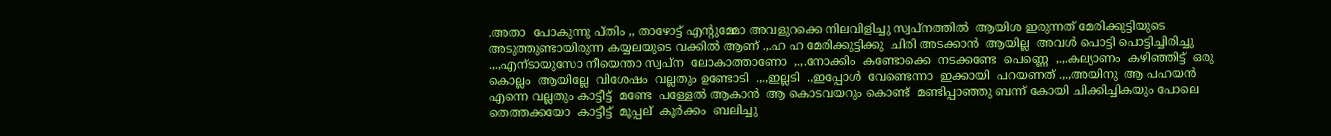.അതാ  പോകുന്നു പ്തിം ,, താഴോട്ട് എന്റുമ്മോ അവളുറക്കെ നിലവിളിച്ചു സ്വപ്നത്തില്‍  ആയിശ ഇരുന്നത് മേരിക്കുട്ടിയുടെ അടുത്തുണ്ടായിരുന്ന കയ്യലയുടെ വക്കില്‍ ആണ് .,.ഹ ഹ മേരിക്കുട്ടിക്കു  ചിരി അടക്കാന്‍  ആയില്ല  അവള്‍ പൊട്ടി പൊട്ടിച്ചിരിച്ചു .,.,എന്ടായുസോ നീയെന്താ സ്വപ്ന  ലോകാത്താണോ  ,.,.നോക്കിം  കണ്ടോക്കെ  നടക്കണ്ടേ  പെണ്ണെ  ,.,.കല്യാണം  കഴിഞ്ഞിട്ട്  ഒരു കൊല്ലം  ആയില്ലേ  വിശേഷം  വല്ലതും ഉണ്ടോടി  .,.,ഇല്ലടി  .,ഇപ്പോള്‍  വേണ്ടെന്നാ  ഇക്കായി  പറയണത് .,.,അയിനു  ആ പഹയന്‍  എന്നെ വല്ലതും കാട്ടീട്ട്  മണ്ടേ  പള്ളേല്‍ ആകാന്‍  ആ കൊടവയറും കൊണ്ട്  മണ്ടിപ്പാഞ്ഞു ബന്ന് കോയി ചിക്കിച്ചികയും പോലെ  തെത്തക്കയോ  കാട്ടീട്ട്  മൂപ്പല്  കൂര്‍ക്കം  ബലിച്ചു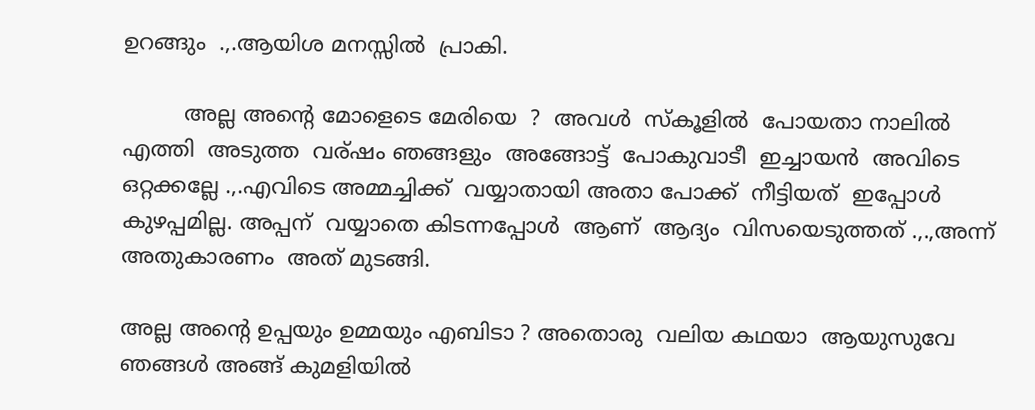ഉറങ്ങും  .,.ആയിശ മനസ്സില്‍  പ്രാകി.

         അല്ല അന്‍റെ മോളെടെ മേരിയെ  ?  അവള്‍  സ്കൂളില്‍  പോയതാ നാലില്‍ എത്തി  അടുത്ത  വര്ഷം ഞങ്ങളും  അങ്ങോട്ട്‌  പോകുവാടീ  ഇച്ചായന്‍  അവിടെ  ഒറ്റക്കല്ലേ .,.എവിടെ അമ്മച്ചിക്ക്  വയ്യാതായി അതാ പോക്ക്  നീട്ടിയത്  ഇപ്പോള്‍ കുഴപ്പമില്ല. അപ്പന്  വയ്യാതെ കിടന്നപ്പോള്‍  ആണ്  ആദ്യം  വിസയെടുത്തത് .,.,അന്ന്  അതുകാരണം  അത് മുടങ്ങി.

അല്ല അന്‍റെ ഉപ്പയും ഉമ്മയും എബിടാ ? അതൊരു  വലിയ കഥയാ  ആയുസുവേ ഞങ്ങള്‍ അങ്ങ് കുമളിയില്‍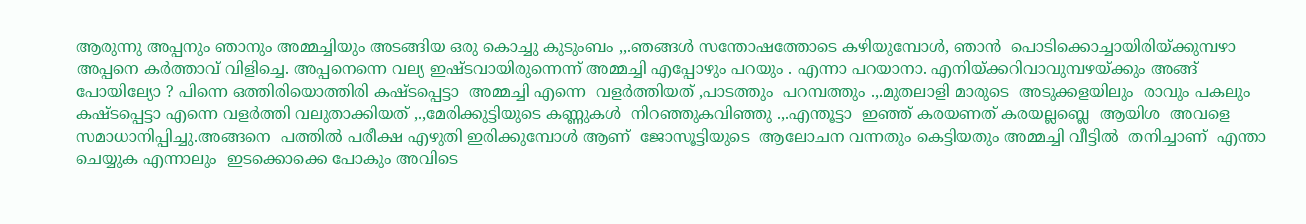ആരുന്നു അപ്പനും ഞാനും അമ്മച്ചിയും അടങ്ങിയ ഒരു കൊച്ചു കുടുംബം ,,.ഞങ്ങള്‍ സന്തോഷത്തോടെ കഴിയുമ്പോള്‍, ഞാന്‍  പൊടിക്കൊച്ചായിരിയ്ക്കുമ്പഴാ അപ്പനെ കര്‍ത്താവ് വിളിച്ചെ. അപ്പനെന്നെ വല്യ ഇഷ്ടവായിരുന്നെന്ന് അമ്മച്ചി എപ്പോഴും പറയും . എന്നാ പറയാനാ. എനിയ്ക്കറിവാവുമ്പഴയ്ക്കും അങ്ങ് പോയില്യോ ? പിന്നെ ഒത്തിരിയൊത്തിരി കഷ്ടപ്പെട്ടാ  അമ്മച്ചി എന്നെ  വളര്‍ത്തിയത് ,പാടത്തും  പറമ്പത്തും .,.മുതലാളി മാരുടെ  അടുക്കളയിലും  രാവും പകലും കഷ്ടപ്പെട്ടാ എന്നെ വളര്‍ത്തി വലുതാക്കിയത് ,.,മേരിക്കുട്ടിയുടെ കണ്ണുകള്‍  നിറഞ്ഞുകവിഞ്ഞു .,.എന്തൂട്ടാ  ഇഞ്ഞ് കരയണത്‌ കരയല്ലബ്ലെ  ആയിശ  അവളെ സമാധാനിപ്പിച്ചു.അങ്ങനെ  പത്തില്‍ പരീക്ഷ എഴുതി ഇരിക്കുമ്പോള്‍ ആണ്  ജോസൂട്ടിയുടെ  ആലോചന വന്നതും കെട്ടിയതും അമ്മച്ചി വീട്ടില്‍  തനിച്ചാണ്  എന്താ  ചെയ്യുക എന്നാലും  ഇടക്കൊക്കെ പോകും അവിടെ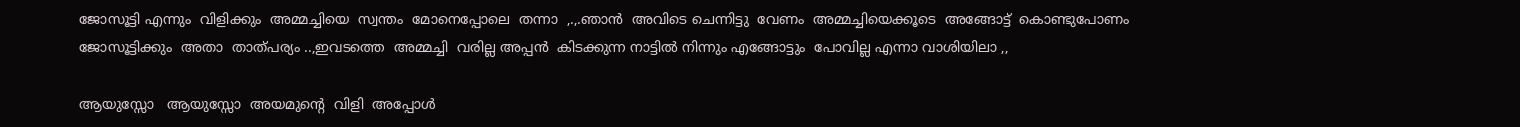ജോസൂട്ടി എന്നും  വിളിക്കും  അമ്മച്ചിയെ  സ്വന്തം  മോനെപ്പോലെ  തന്നാ  ,.,.ഞാന്‍  അവിടെ ചെന്നിട്ടു  വേണം  അമ്മച്ചിയെക്കൂടെ  അങ്ങോട്ട്‌  കൊണ്ടുപോണം  ജോസൂട്ടിക്കും  അതാ  താത്പര്യം ..,ഇവടത്തെ  അമ്മച്ചി  വരില്ല അപ്പന്‍  കിടക്കുന്ന നാട്ടില്‍ നിന്നും എങ്ങോട്ടും  പോവില്ല എന്നാ വാശിയിലാ ,,

ആയുസ്സോ   ആയുസ്സോ  അയമുന്റെ  വിളി  അപ്പോള്‍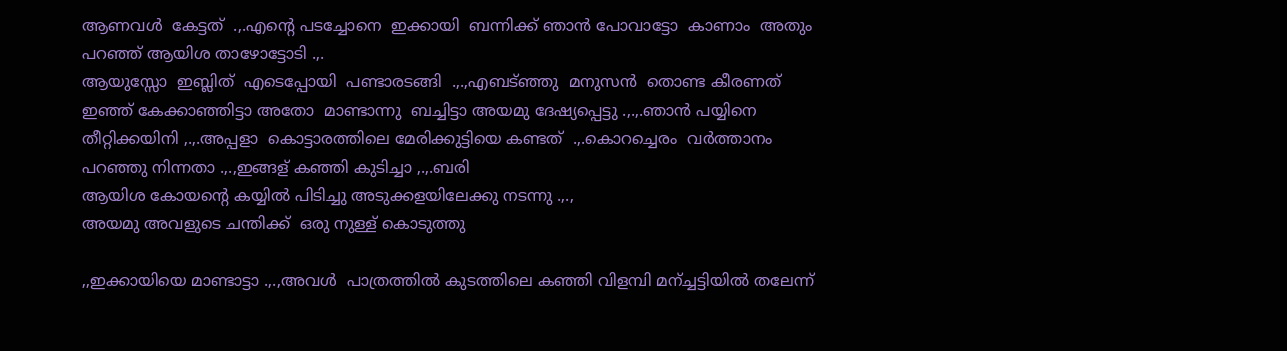ആണവള്‍  കേട്ടത്  .,.എന്‍റെ പടച്ചോനെ  ഇക്കായി  ബന്നിക്ക് ഞാന്‍ പോവാട്ടോ  കാണാം  അതും പറഞ്ഞ് ആയിശ താഴോട്ടോടി .,.
ആയുസ്സോ  ഇബ്ലിത്  എടെപ്പോയി  പണ്ടാരടങ്ങി  .,.,എബട്ഞ്ഞു  മനുസന്‍  തൊണ്ട കീരണത് ഇഞ്ഞ് കേക്കാഞ്ഞിട്ടാ അതോ  മാണ്ടാന്നു  ബച്ചിട്ടാ അയമു ദേഷ്യപ്പെട്ടു .,.,.ഞാന്‍ പയ്യിനെ  തീറ്റിക്കയിനി ,.,.അപ്പളാ  കൊട്ടാരത്തിലെ മേരിക്കുട്ടിയെ കണ്ടത്  .,.കൊറച്ചെരം  വര്‍ത്താനം പറഞ്ഞു നിന്നതാ .,.,ഇങ്ങള് കഞ്ഞി കുടിച്ചാ ,.,.ബരി
ആയിശ കോയന്റെ കയ്യില്‍ പിടിച്ചു അടുക്കളയിലേക്കു നടന്നു .,.,
അയമു അവളുടെ ചന്തിക്ക്  ഒരു നുള്ള് കൊടുത്തു

,,ഇക്കായിയെ മാണ്ടാട്ടാ .,.,അവള്‍  പാത്രത്തില്‍ കുടത്തിലെ കഞ്ഞി വിളമ്പി മന്ച്ചട്ടിയില്‍ തലേന്ന്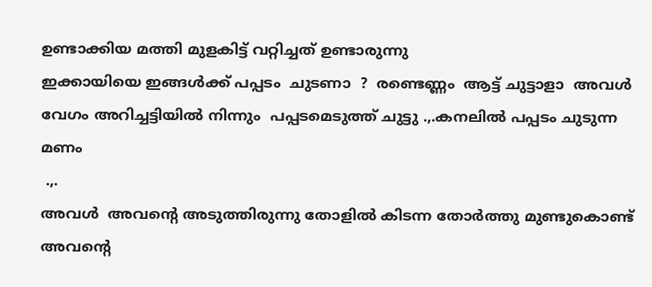ഉണ്ടാക്കിയ മത്തി മുളകിട്ട് വറ്റിച്ചത് ഉണ്ടാരുന്നു
ഇക്കായിയെ ഇങ്ങള്‍ക്ക് പപ്പടം  ചുടണാ  ?  രണ്ടെണ്ണം  ആട്ട് ചുട്ടാളാ  അവള്‍ വേഗം അറിച്ചട്ടിയില്‍ നിന്നും  പപ്പടമെടുത്ത്‌ ചുട്ടു .,.കനലില്‍ പപ്പടം ചുടുന്ന മണം
 .,.
അവള്‍  അവന്‍റെ അടുത്തിരുന്നു തോളില്‍ കിടന്ന തോര്‍ത്തു മുണ്ടുകൊണ്ട് അവന്‍റെ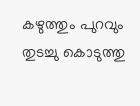കഴുത്തും പുറവും തുടച്ചു കൊടുത്തു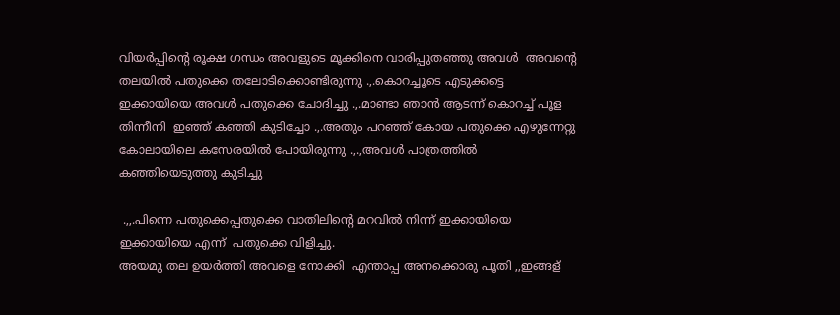വിയര്‍പ്പിന്‍റെ രൂക്ഷ ഗന്ധം അവളുടെ മൂക്കിനെ വാരിപ്പുതഞ്ഞു അവള്‍  അവന്‍റെ തലയില്‍ പതുക്കെ തലോടിക്കൊണ്ടിരുന്നു .,.കൊറച്ചൂടെ എടുക്കട്ടെ  ഇക്കായിയെ അവള്‍ പതുക്കെ ചോദിച്ചു .,.മാണ്ടാ ഞാന്‍ ആടന്ന് കൊറച്ച് പൂള  തിന്നീനി  ഇഞ്ഞ് കഞ്ഞി കുടിച്ചോ .,.അതും പറഞ്ഞ് കോയ പതുക്കെ എഴുന്നേറ്റു കോലായിലെ കസേരയില്‍ പോയിരുന്നു .,.,അവള്‍ പാത്രത്തില്‍  കഞ്ഞിയെടുത്തു കുടിച്ചു

 .,,.പിന്നെ പതുക്കെപ്പതുക്കെ വാതിലിന്റെ മറവില്‍ നിന്ന് ഇക്കായിയെ ഇക്കായിയെ എന്ന്  പതുക്കെ വിളിച്ചു.
അയമു തല ഉയര്‍ത്തി അവളെ നോക്കി  എന്താപ്പ അനക്കൊരു പൂതി ,,ഇങ്ങള്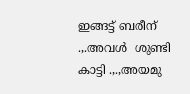ഇങ്ങട്ട് ബരീന് .,.അവള്‍  ശുണ്ടി കാട്ടി .,.,അയമു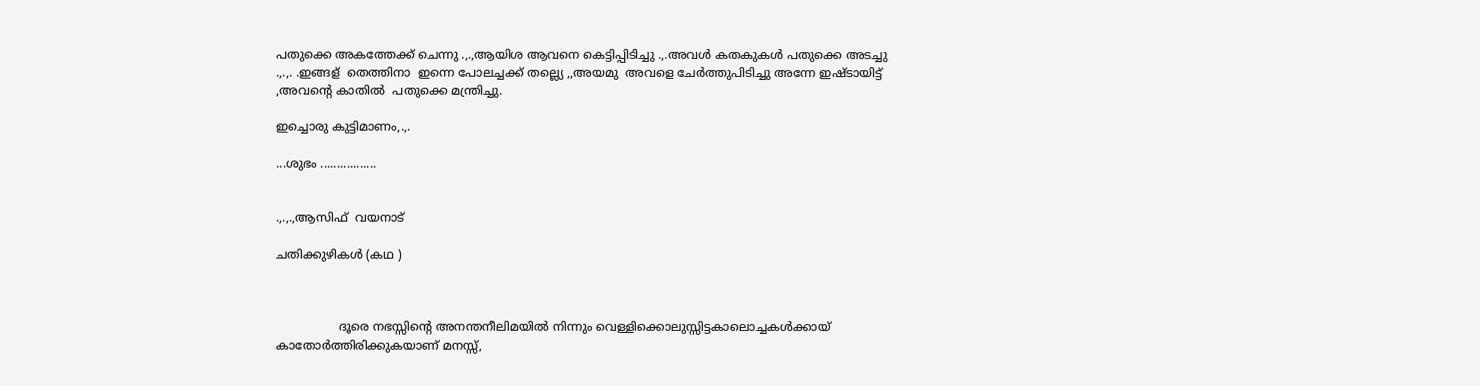പതുക്കെ അകത്തേക്ക് ചെന്നു .,.,ആയിശ ആവനെ കെട്ടിപ്പിടിച്ചു .,.അവള്‍ കതകുകള്‍ പതുക്കെ അടച്ചു .,.,. .ഇങ്ങള്  തെത്തിനാ  ഇന്നെ പോലച്ചക്ക് തല്ല്യെ ,,അയമു  അവളെ ചേര്‍ത്തുപിടിച്ചു അന്നേ ഇഷ്ടായിട്ട് ,അവന്‍റെ കാതില്‍  പതുക്കെ മന്ത്രിച്ചു.

ഇച്ചൊരു കുട്ടിമാണം,.,.

...ശുഭം .................


.,.,.,ആസിഫ്  വയനാട്

ചതിക്കുഴികള്‍ (കഥ )



                 ദൂരെ നഭസ്സിന്‍റെ അനന്തനീലിമയില്‍ നിന്നും വെള്ളിക്കൊലുസ്സിട്ടകാലൊച്ചകള്‍ക്കായ് കാതോര്‍ത്തിരിക്കുകയാണ് മനസ്സ്,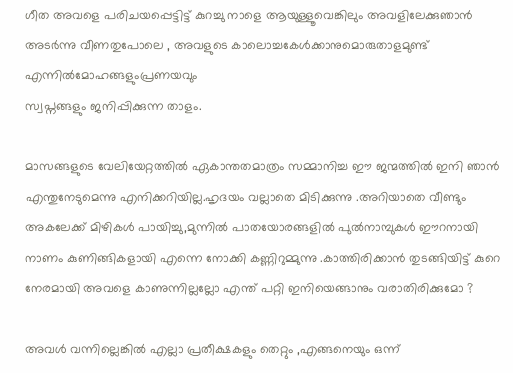ഗീത അവളെ പരിചയപ്പെട്ടിട്ട് കുറച്ചു നാളെ ആയുള്ളൂവെങ്കിലും അവളിലേക്കുഞാന്‍ അടര്‍ന്നു വീണതുപോലെ , അവളുടെ കാലൊച്ചകേള്‍ക്കാനുമൊരുതാളമുണ്ട് എന്നില്‍മോഹങ്ങളുംപ്രണയവും
സ്വപ്നങ്ങളും ജനിപ്പിക്കുന്ന താളം.

മാസങ്ങളുടെ വേലിയേറ്റത്തില്‍ ഏകാന്തതമാത്രം സമ്മാനിച്ച ഈ ജന്മത്തില്‍ ഇനി ഞാന്‍ എന്തുനേടുമെന്നു എനിക്കറിയില്ല.ഹൃദയം വല്ലാതെ മിടിക്കുന്നു .അറിയാതെ വീണ്ടും അകലേക്ക്‌ മിഴികള്‍ പായിച്ചു,മുന്നില്‍ പാതയോരങ്ങളില്‍ പുല്‍നാമ്പുകള്‍ ഈറനായി നാണം കുണിങ്ങികളായി എന്നെ നോക്കി കണ്ണിറുമ്മുന്നു .കാത്തിരിക്കാന്‍ തുടങ്ങിയിട്ട് കുറെ നേരമായി അവളെ കാണുന്നില്ലല്ലോ എന്ത് പറ്റി ഇനിയെങ്ങാനും വരാതിരിക്കുമോ ?

അവള്‍ വന്നില്ലെങ്കില്‍ എല്ലാ പ്രതീക്ഷകളും തെറ്റും ,എങ്ങനെയും ഒന്ന്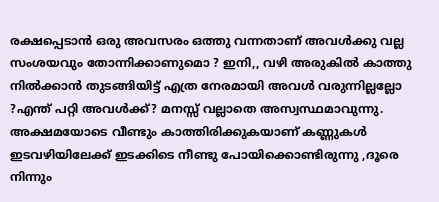രക്ഷപ്പെടാന്‍ ഒരു അവസരം ഒത്തു വന്നതാണ് അവള്‍ക്കു വല്ല സംശയവും തോന്നിക്കാണുമൊ ? ഇനി,, വഴി അരുകില്‍ കാത്തു നില്‍ക്കാന്‍ തുടങ്ങിയിട്ട് എത്ര നേരമായി അവള്‍ വരുന്നില്ലല്ലോ ?എന്ത് പറ്റി അവള്‍ക്ക്? മനസ്സ് വല്ലാതെ അസ്വസ്ഥമാവുന്നു. അക്ഷമയോടെ വീണ്ടും കാത്തിരിക്കുകയാണ് കണ്ണുകള്‍ ഇടവഴിയിലേക്ക് ഇടക്കിടെ നീണ്ടു പോയിക്കൊണ്ടിരുന്നു ,ദൂരെ നിന്നും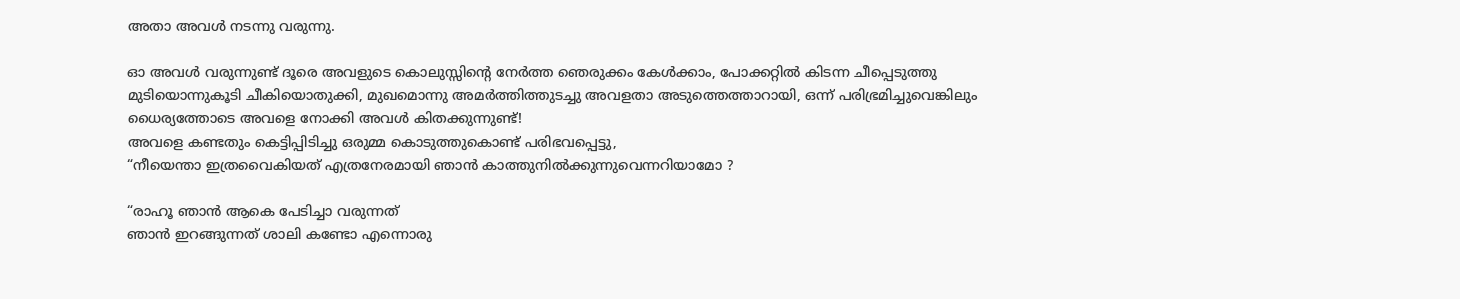അതാ അവള്‍ നടന്നു വരുന്നു.

ഓ അവള്‍ വരുന്നുണ്ട് ദൂരെ അവളുടെ കൊലുസ്സിന്‍റെ നേര്‍ത്ത ഞെരുക്കം കേള്‍ക്കാം, പോക്കറ്റില്‍ കിടന്ന ചീപ്പെടുത്തു മുടിയൊന്നുകൂടി ചീകിയൊതുക്കി, മുഖമൊന്നു അമര്‍ത്തിത്തുടച്ചു അവളതാ അടുത്തെത്താറായി, ഒന്ന് പരിഭ്രമിച്ചുവെങ്കിലും ധൈര്യത്തോടെ അവളെ നോക്കി അവള്‍ കിതക്കുന്നുണ്ട്‌!
അവളെ കണ്ടതും കെട്ടിപ്പിടിച്ചു ഒരുമ്മ കൊടുത്തുകൊണ്ട് പരിഭവപ്പെട്ടു,
“നീയെന്താ ഇത്രവൈകിയത് എത്രനേരമായി ഞാന്‍ കാത്തുനില്‍ക്കുന്നുവെന്നറിയാമോ ?

“രാഹൂ ഞാന്‍ ആകെ പേടിച്ചാ വരുന്നത്
ഞാന്‍ ഇറങ്ങുന്നത് ശാലി കണ്ടോ എന്നൊരു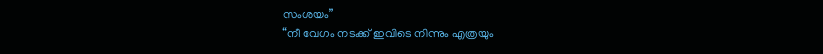സംശയം”
“നീ വേഗം നടക്ക്‌ ഇവിടെ നിന്നും എത്രയും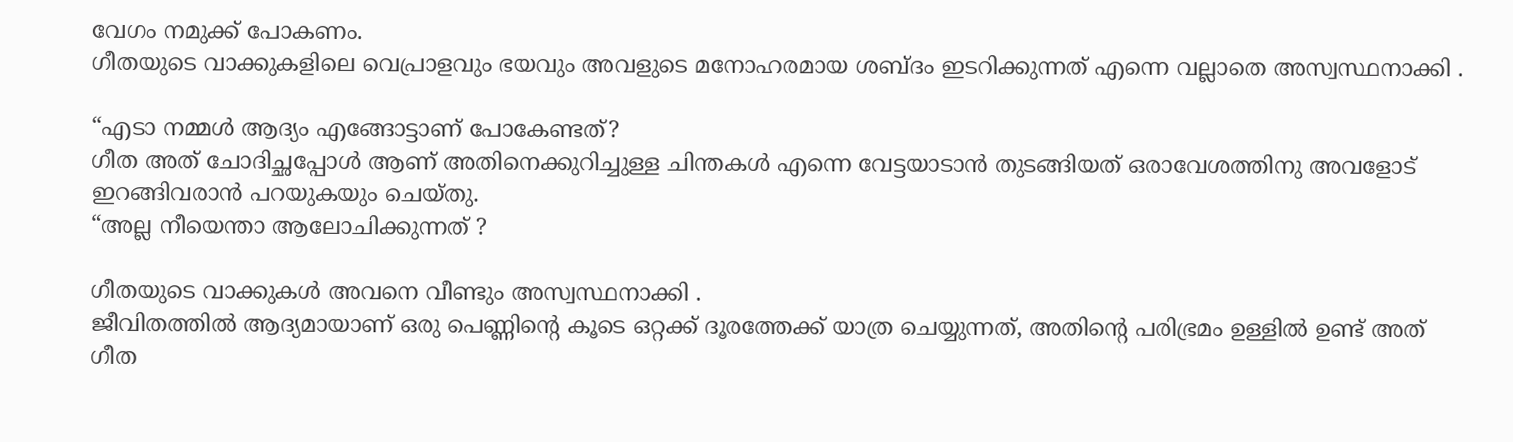വേഗം നമുക്ക് പോകണം.
ഗീതയുടെ വാക്കുകളിലെ വെപ്രാളവും ഭയവും അവളുടെ മനോഹരമായ ശബ്ദം ഇടറിക്കുന്നത് എന്നെ വല്ലാതെ അസ്വസ്ഥനാക്കി .

“എടാ നമ്മള്‍ ആദ്യം എങ്ങോട്ടാണ് പോകേണ്ടത്?
ഗീത അത് ചോദിച്ഛപ്പോള്‍ ആണ് അതിനെക്കുറിച്ചുള്ള ചിന്തകള്‍ എന്നെ വേട്ടയാടാന്‍ തുടങ്ങിയത് ഒരാവേശത്തിനു അവളോട്‌ ഇറങ്ങിവരാന്‍ പറയുകയും ചെയ്തു.
“അല്ല നീയെന്താ ആലോചിക്കുന്നത് ?

ഗീതയുടെ വാക്കുകള്‍ അവനെ വീണ്ടും അസ്വസ്ഥനാക്കി .
ജീവിതത്തില്‍ ആദ്യമായാണ് ഒരു പെണ്ണിന്‍റെ കൂടെ ഒറ്റക്ക് ദൂരത്തേക്ക് യാത്ര ചെയ്യുന്നത്, അതിന്‍റെ പരിഭ്രമം ഉള്ളില്‍ ഉണ്ട് അത് ഗീത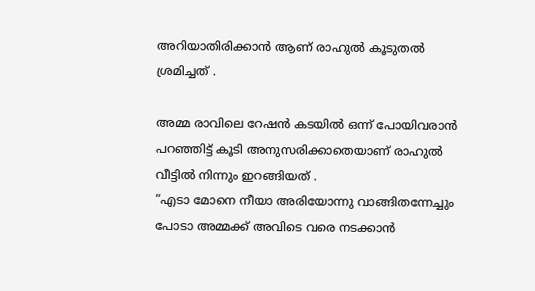അറിയാതിരിക്കാന്‍ ആണ് രാഹുല്‍ കൂടുതല്‍ ശ്രമിച്ചത് .

അമ്മ രാവിലെ റേഷന്‍ കടയില്‍ ഒന്ന് പോയിവരാന്‍ പറഞ്ഞിട്ട് കൂടി അനുസരിക്കാതെയാണ് രാഹുല്‍ വീട്ടില്‍ നിന്നും ഇറങ്ങിയത്‌ .
“എടാ മോനെ നീയാ അരിയോന്നു വാങ്ങിതന്നേച്ചും പോടാ അമ്മക്ക് അവിടെ വരെ നടക്കാന്‍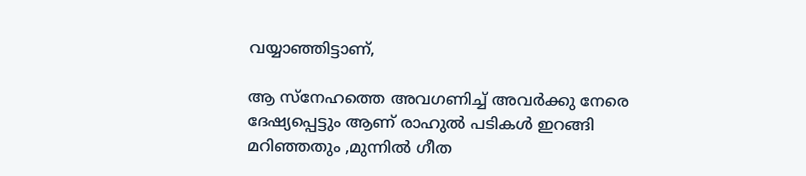വയ്യാഞ്ഞിട്ടാണ്,

ആ സ്നേഹത്തെ അവഗണിച്ച്‌ അവര്‍ക്കു നേരെ ദേഷ്യപ്പെട്ടും ആണ് രാഹുല്‍ പടികള്‍ ഇറങ്ങി മറിഞ്ഞതും ,മുന്നില്‍ ഗീത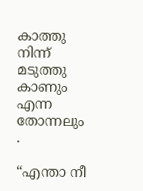കാത്തു നിന്ന് മടുത്തു കാണും എന്ന തോന്നലും .

“എന്താ നീ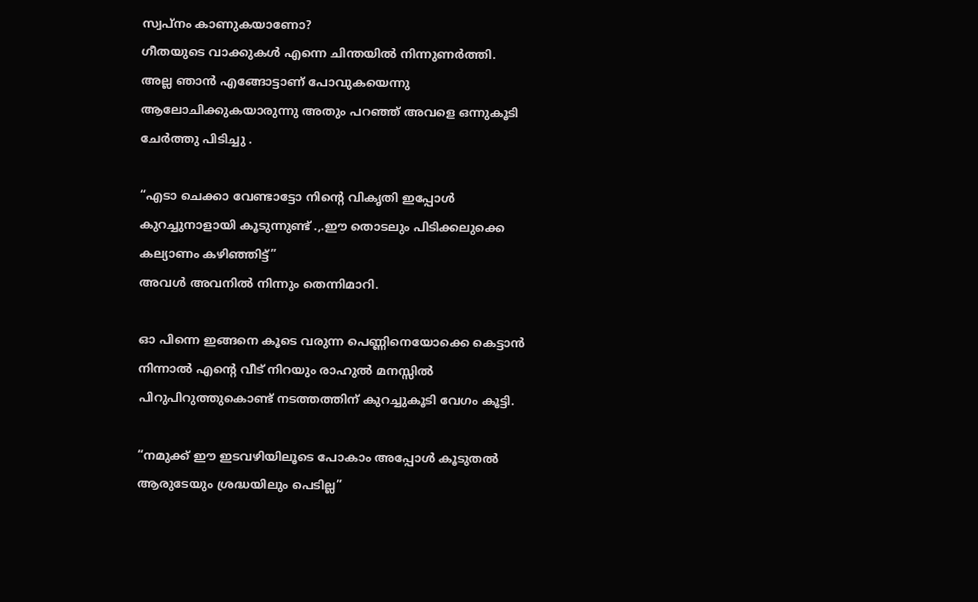സ്വപ്നം കാണുകയാണോ?
ഗീതയുടെ വാക്കുകള്‍ എന്നെ ചിന്തയില്‍ നിന്നുണര്‍ത്തി.
അല്ല ഞാന്‍ എങ്ങോട്ടാണ് പോവുകയെന്നു ആലോചിക്കുകയാരുന്നു അതും പറഞ്ഞ് അവളെ ഒന്നുകൂടി ചേര്‍ത്തു പിടിച്ചു .

“എടാ ചെക്കാ വേണ്ടാട്ടോ നിന്‍റെ വികൃതി ഇപ്പോള്‍ കുറച്ചുനാളായി കൂടുന്നുണ്ട് .,.ഈ തൊടലും പിടിക്കലുക്കെ കല്യാണം കഴിഞ്ഞിട്ട്”
അവള്‍ അവനില്‍ നിന്നും തെന്നിമാറി.

ഓ പിന്നെ ഇങ്ങനെ കൂടെ വരുന്ന പെണ്ണിനെയോക്കെ കെട്ടാന്‍ നിന്നാല്‍ എന്‍റെ വീട് നിറയും രാഹുല്‍ മനസ്സില്‍ പിറുപിറുത്തുകൊണ്ട്‌ നടത്തത്തിന് കുറച്ചുകൂടി വേഗം കൂട്ടി.

“നമുക്ക് ഈ ഇടവഴിയിലൂടെ പോകാം അപ്പോള്‍ കൂടുതല്‍ ആരുടേയും ശ്രദ്ധയിലും പെടില്ല”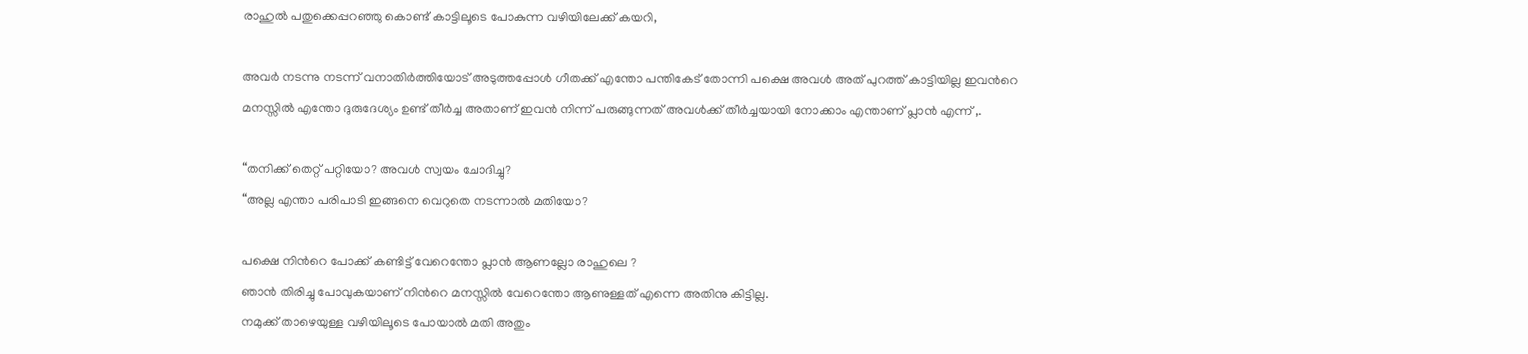രാഹുല്‍ പതുക്കെപ്പറഞ്ഞു കൊണ്ട് കാട്ടിലൂടെ പോകുന്ന വഴിയിലേക്ക് കയറി,

അവര്‍ നടന്നു നടന്ന് വനാതിര്‍ത്തിയോട് അടുത്തപ്പോള്‍ ഗീതക്ക് എന്തോ പന്തികേട്‌ തോന്നി പക്ഷെ അവള്‍ അത് പുറത്ത് കാട്ടിയില്ല ഇവന്‍റെ മനസ്സില്‍ എന്തോ ദുരുദേശ്യം ഉണ്ട് തീര്‍ച്ച അതാണ്‌ ഇവന്‍ നിന്ന് പരുങ്ങുന്നത് അവള്‍ക്ക് തീര്‍ച്ചയായി നോക്കാം എന്താണ് പ്ലാന്‍ എന്ന് ,.

“തനിക്ക് തെറ്റ് പറ്റിയോ? അവള്‍ സ്വയം ചോദിച്ചു?
“അല്ല എന്താ പരിപാടി ഇങ്ങനെ വെറുതെ നടന്നാല്‍ മതിയോ?

പക്ഷെ നിന്‍റെ പോക്ക് കണ്ടിട്ട് വേറെന്തോ പ്ലാന്‍ ആണല്ലോ രാഹുലെ ?
ഞാന്‍ തിരിച്ചു പോവുകയാണ് നിന്‍റെ മനസ്സില്‍ വേറെന്തോ ആണുള്ളത് എന്നെ അതിനു കിട്ടില്ല.
നമുക്ക് താഴെയുള്ള വഴിയിലൂടെ പോയാല്‍ മതി അതും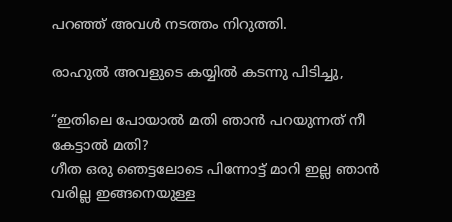പറഞ്ഞ് അവള്‍ നടത്തം നിറുത്തി.

രാഹുല്‍ അവളുടെ കയ്യില്‍ കടന്നു പിടിച്ചു,

“ഇതിലെ പോയാല്‍ മതി ഞാന്‍ പറയുന്നത് നീ കേട്ടാല്‍ മതി?
ഗീത ഒരു ഞെട്ടലോടെ പിന്നോട്ട് മാറി ഇല്ല ഞാന്‍ വരില്ല ഇങ്ങനെയുള്ള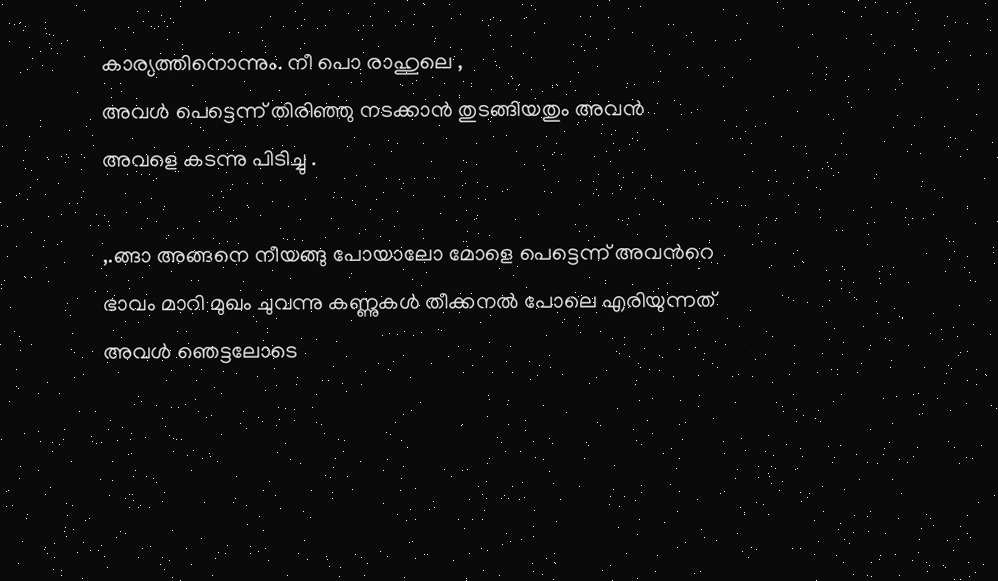കാര്യത്തിനൊന്നും. നീ പൊ രാഹുലെ ,
അവള്‍ പെട്ടെന്ന് തിരിഞ്ഞു നടക്കാന്‍ തുടങ്ങിയതും അവന്‍ അവളെ കടന്നു പിടിച്ചു .

,.ങ്ങാ അങ്ങനെ നീയങ്ങു പോയാലോ മോളെ പെട്ടെന്ന് അവന്‍റെ ഭാവം മാറി മുഖം ചുവന്നു കണ്ണുകള്‍ തീക്കനല്‍ പോലെ എരിയുന്നത് അവള്‍ ഞെട്ടലോടെ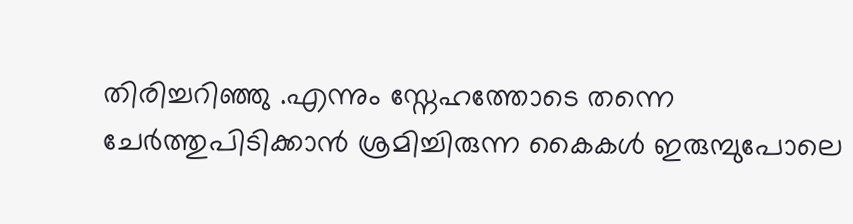തിരിച്ചറിഞ്ഞു .എന്നും സ്നേഹത്തോടെ തന്നെ ചേര്‍ത്തുപിടിക്കാന്‍ ശ്രമിച്ചിരുന്ന കൈകള്‍ ഇരുമ്പുപോലെ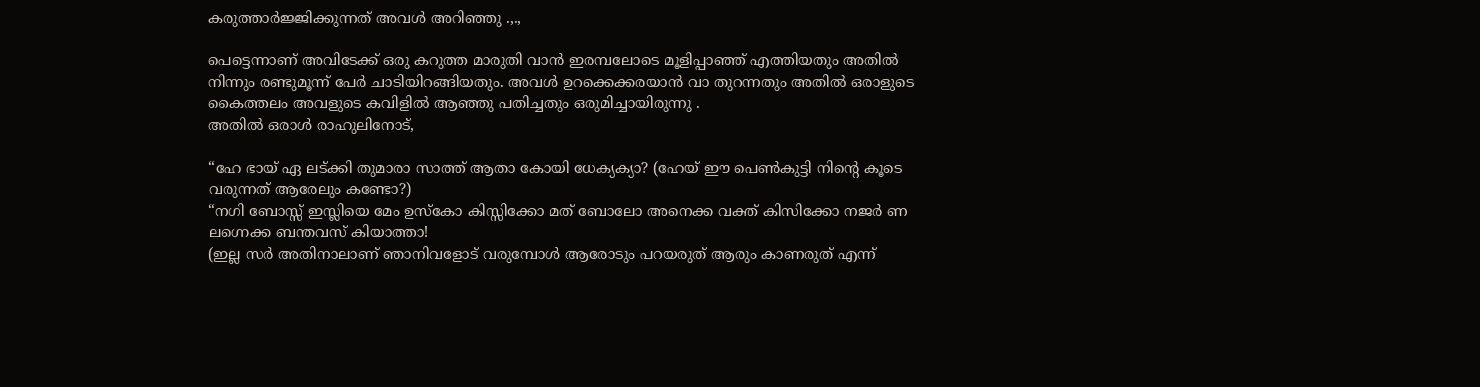കരുത്താര്‍ജ്ജിക്കുന്നത് അവള്‍ അറിഞ്ഞു .,.,

പെട്ടെന്നാണ് അവിടേക്ക് ഒരു കറുത്ത മാരുതി വാന്‍ ഇരമ്പലോടെ മൂളിപ്പാഞ്ഞ് എത്തിയതും അതില്‍ നിന്നും രണ്ടുമൂന്ന് പേര്‍ ചാടിയിറങ്ങിയതും. അവള്‍ ഉറക്കെക്കരയാന്‍ വാ തുറന്നതും അതില്‍ ഒരാളുടെ കൈത്തലം അവളുടെ കവിളില്‍ ആഞ്ഞു പതിച്ചതും ഒരുമിച്ചായിരുന്നു .
അതില്‍ ഒരാള്‍ രാഹുലിനോട്,

“ഹേ ഭായ് ഏ ലട്ക്കി തുമാരാ സാത്ത് ആതാ കോയി ധേക്യക്യാ? (ഹേയ് ഈ പെണ്‍കുട്ടി നിന്‍റെ കൂടെ വരുന്നത് ആരേലും കണ്ടോ?)
“നഗി ബോസ്സ് ഇസ്ലിയെ മേം ഉസ്കോ കിസ്സിക്കോ മത് ബോലോ അനെക്ക വക്ത് കിസിക്കോ നജര്‍ ണ ലഗ്നെക്ക ബന്തവസ് കിയാത്താ!
(ഇല്ല സര്‍ അതിനാലാണ് ഞാനിവളോട് വരുമ്പോള്‍ ആരോടും പറയരുത് ആരും കാണരുത് എന്ന്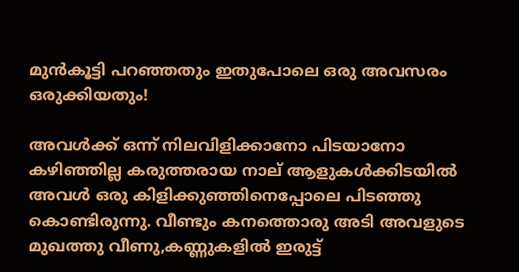മുന്‍കൂട്ടി പറഞ്ഞതും ഇതുപോലെ ഒരു അവസരം ഒരുക്കിയതും!

അവള്‍ക്ക് ഒന്ന് നിലവിളിക്കാനോ പിടയാനോ കഴിഞ്ഞില്ല കരുത്തരായ നാല് ആളുകള്‍ക്കിടയില്‍ അവള്‍ ഒരു കിളിക്കുഞ്ഞിനെപ്പോലെ പിടഞ്ഞു കൊണ്ടിരുന്നു. വീണ്ടും കനത്തൊരു അടി അവളുടെ മുഖത്തു വീണു,കണ്ണുകളില്‍ ഇരുട്ട്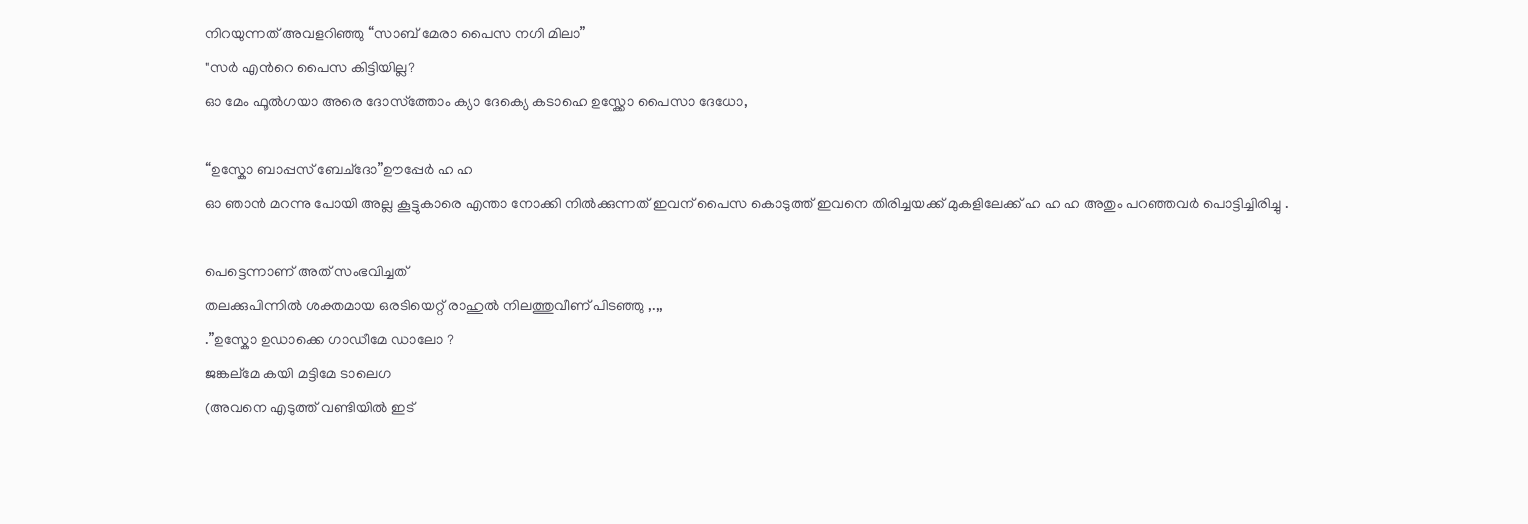നിറയുന്നത് അവളറിഞ്ഞു “സാബ്‌ മേരാ പൈസ നഗി മിലാ”
"സര്‍ എന്‍റെ പൈസ കിട്ടിയില്ല?
ഓ മേം ഫൂല്‍ഗയാ അരെ ദോസ്ത്തോം ക്യാ ദേക്യെ കടാഹെ ഉസ്ക്കോ പൈസാ ദേധോ,

“ഉസ്കോ ബാപ്പസ് ബേച്ദോ”ഊപ്പേര്‍ ഹ ഹ
ഓ ഞാന്‍ മറന്നു പോയി അല്ല കൂട്ടുകാരെ എന്താ നോക്കി നില്‍ക്കുന്നത് ഇവന് പൈസ കൊടുത്ത് ഇവനെ തിരിച്ചയക്ക് മുകളിലേക്ക് ഹ ഹ ഹ അതും പറഞ്ഞവര്‍ പൊട്ടിച്ചിരിച്ചു .

പെട്ടെന്നാണ് അത് സംഭവിച്ചത്
തലക്കുപിന്നില്‍ ശക്തമായ ഒരടിയെറ്റ് രാഹുല്‍ നിലത്തുവീണ് പിടഞ്ഞു ,.,,
.”ഉസ്കോ ഉഡാക്കെ ഗാഡീമേ ഡാലോ ?
ജങ്കല്മേ കയി മട്ടിമേ ടാലെഗ
(അവനെ എടുത്ത് വണ്ടിയില്‍ ഇട്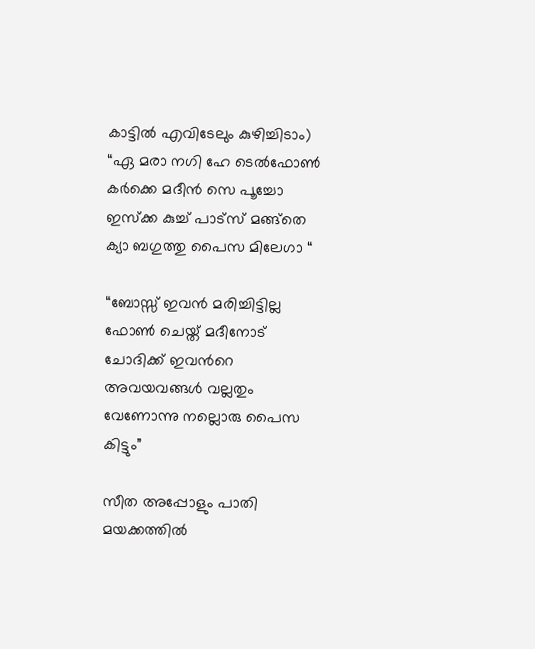കാട്ടില്‍ എവിടേലും കുഴിച്ചിടാം)
“ഏ മരാ നഗി ഹേ ടെല്‍ഫോണ്‍ കര്‍ക്കെ മദീന്‍ സെ പൂച്ചോ ഇസ്ക്ക കുച്ച് പാട്സ് മങ്ങ്തെ ക്യാ ബഗുത്തു പൈസ മിലേഗാ “

“ബോസ്സ് ഇവന്‍ മരിച്ചിട്ടില്ല ഫോണ്‍ ചെയ്ത് മദീനോട് ചോദിക്ക് ഇവന്‍റെ അവയവങ്ങള്‍ വല്ലതും വേണോന്നു നല്ലൊരു പൈസ കിട്ടും”

സീത അപ്പോളും പാതി മയക്കത്തില്‍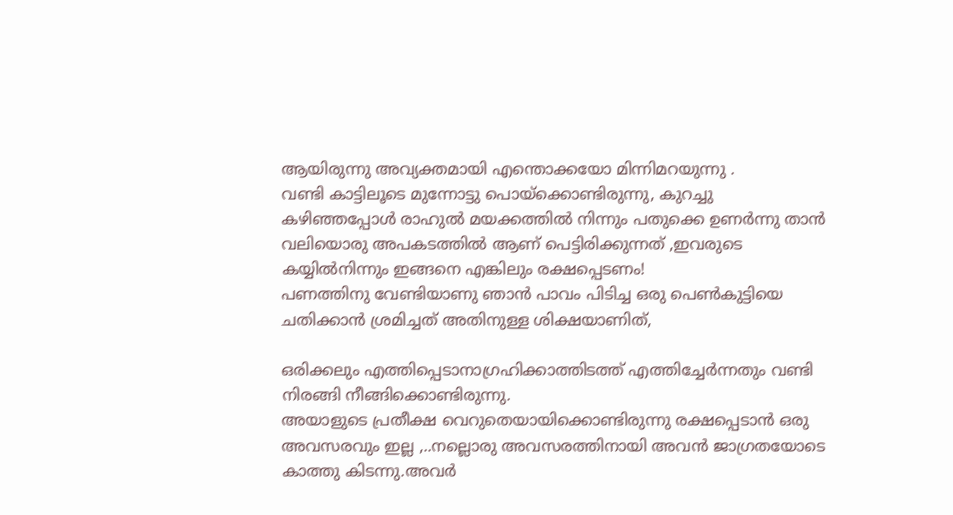ആയിരുന്നു അവ്യക്തമായി എന്തൊക്കയോ മിന്നിമറയുന്നു .
വണ്ടി കാട്ടിലൂടെ മുന്നോട്ടു പൊയ്ക്കൊണ്ടിരുന്നു, കുറച്ചു കഴിഞ്ഞപ്പോള്‍ രാഹുല്‍ മയക്കത്തില്‍ നിന്നും പതുക്കെ ഉണര്‍ന്നു താന്‍ വലിയൊരു അപകടത്തില്‍ ആണ് പെട്ടിരിക്കുന്നത് ,ഇവരുടെ കയ്യില്‍നിന്നും ഇങ്ങനെ എങ്കിലും രക്ഷപ്പെടണം!
പണത്തിനു വേണ്ടിയാണു ഞാന്‍ പാവം പിടിച്ച ഒരു പെണ്‍കുട്ടിയെ ചതിക്കാന്‍ ശ്രമിച്ചത്‌ അതിനുള്ള ശിക്ഷയാണിത്‌,

ഒരിക്കലും എത്തിപ്പെടാനാഗ്രഹിക്കാത്തിടത്ത്‌ എത്തിച്ചേര്‍ന്നതും വണ്ടി നിരങ്ങി നീങ്ങിക്കൊണ്ടിരുന്നു.
അയാളുടെ പ്രതീക്ഷ വെറുതെയായിക്കൊണ്ടിരുന്നു രക്ഷപ്പെടാന്‍ ഒരു അവസരവും ഇല്ല ,..നല്ലൊരു അവസരത്തിനായി അവന്‍ ജാഗ്രതയോടെ കാത്തു കിടന്നു.അവര്‍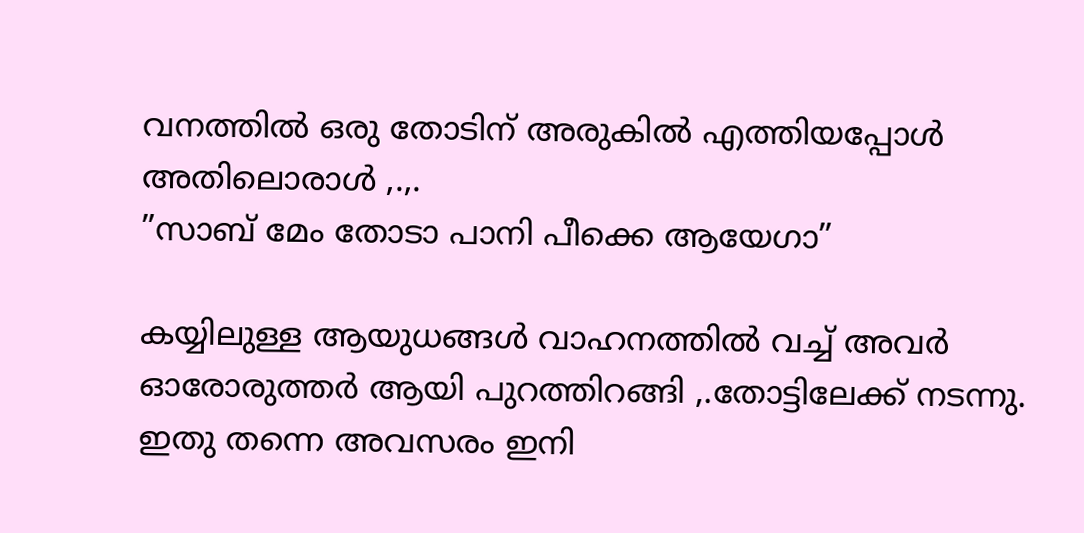വനത്തില്‍ ഒരു തോടിന് അരുകില്‍ എത്തിയപ്പോള്‍ അതിലൊരാള്‍ ,.,.
”സാബ് മേം തോടാ പാനി പീക്കെ ആയേഗാ”

കയ്യിലുള്ള ആയുധങ്ങള്‍ വാഹനത്തില്‍ വച്ച് അവര്‍ ഓരോരുത്തര്‍ ആയി പുറത്തിറങ്ങി ,.തോട്ടിലേക്ക് നടന്നു.
ഇതു തന്നെ അവസരം ഇനി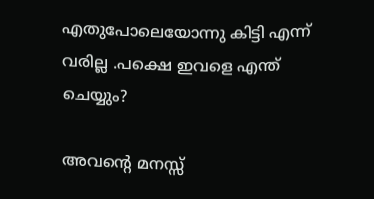എതുപോലെയോന്നു കിട്ടി എന്ന് വരില്ല .പക്ഷെ ഇവളെ എന്ത് ചെയ്യും?

അവന്‍റെ മനസ്സ്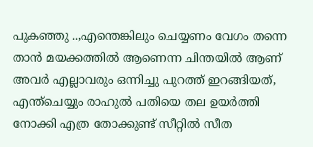പുകഞ്ഞു ..,എന്തെങ്കിലും ചെയ്യണം വേഗം തന്നെ താന്‍ മയക്കത്തില്‍ ആണെന്ന ചിന്തയില്‍ ആണ് അവര്‍ എല്ലാവരും ഒന്നിച്ചു പുറത്ത് ഇറങ്ങിയത്‌, എന്ത്ചെയ്യും രാഹുല്‍ പതിയെ തല ഉയര്‍ത്തി നോക്കി എത്ര തോക്കുണ്ട് സീറ്റില്‍ സീത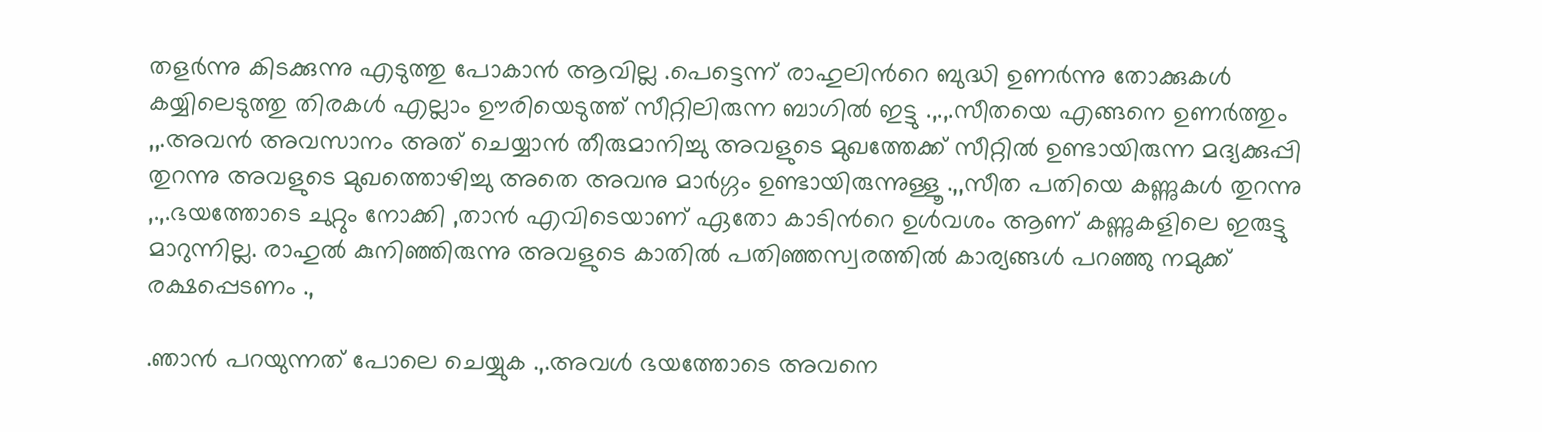തളര്‍ന്നു കിടക്കുന്നു എടുത്തു പോകാന്‍ ആവില്ല .പെട്ടെന്ന് രാഹുലിന്‍റെ ബുദ്ധി ഉണര്‍ന്നു തോക്കുകള്‍ കയ്യിലെടുത്തു തിരകള്‍ എല്ലാം ഊരിയെടുത്ത് സീറ്റിലിരുന്ന ബാഗില്‍ ഇട്ടു .,.,.സീതയെ എങ്ങനെ ഉണര്‍ത്തും ,,.അവന്‍ അവസാനം അത് ചെയ്യാന്‍ തീരുമാനിച്ചു അവളുടെ മുഖത്തേക്ക് സീറ്റില്‍ ഉണ്ടായിരുന്ന മദ്യക്കുപ്പി തുറന്നു അവളുടെ മുഖത്തൊഴിച്ചു അതെ അവനു മാര്‍ഗ്ഗം ഉണ്ടായിരുന്നുള്ളൂ .,,സീത പതിയെ കണ്ണുകള്‍ തുറന്നു ,.,.ഭയത്തോടെ ചുറ്റും നോക്കി ,താന്‍ എവിടെയാണ് ഏതോ കാടിന്‍റെ ഉള്‍വശം ആണ് കണ്ണുകളിലെ ഇരുട്ടു മാറുന്നില്ല. രാഹുല്‍ കുനിഞ്ഞിരുന്നു അവളുടെ കാതില്‍ പതിഞ്ഞസ്വരത്തില്‍ കാര്യങ്ങള്‍ പറഞ്ഞു നമുക്ക് രക്ഷപ്പെടണം .,

.ഞാന്‍ പറയുന്നത് പോലെ ചെയ്യുക .,.അവള്‍ ഭയത്തോടെ അവനെ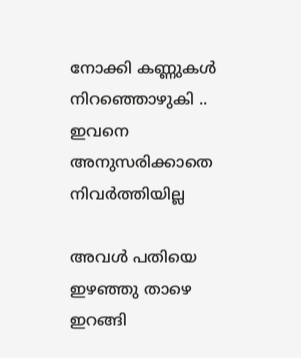നോക്കി കണ്ണുകള്‍ നിറഞ്ഞൊഴുകി ..
ഇവനെ അനുസരിക്കാതെ നിവര്‍ത്തിയില്ല

അവള്‍ പതിയെ ഇഴഞ്ഞു താഴെ ഇറങ്ങി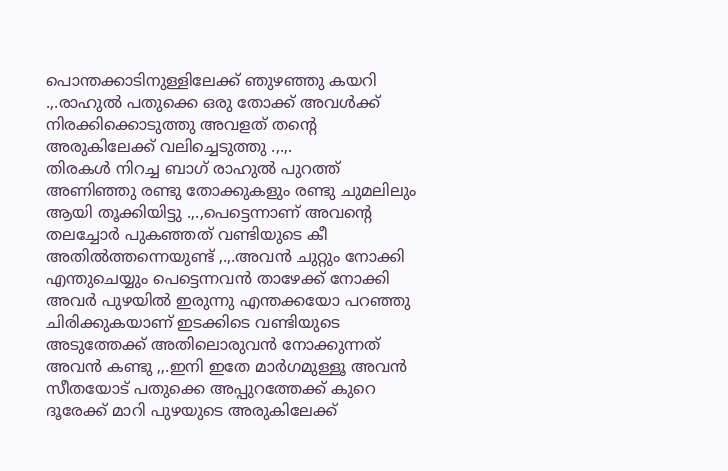പൊന്തക്കാടിനുള്ളിലേക്ക് ഞുഴഞ്ഞു കയറി .,.രാഹുല്‍ പതുക്കെ ഒരു തോക്ക് അവള്‍ക്ക് നിരക്കിക്കൊടുത്തു അവളത് തന്‍റെ അരുകിലേക്ക്‌ വലിച്ചെടുത്തു .,.,.
തിരകള്‍ നിറച്ച ബാഗ് രാഹുല്‍ പുറത്ത് അണിഞ്ഞു രണ്ടു തോക്കുകളും രണ്ടു ചുമലിലും ആയി തൂക്കിയിട്ടു .,.,പെട്ടെന്നാണ് അവന്‍റെ തലച്ചോര്‍ പുകഞ്ഞത് വണ്ടിയുടെ കീ അതില്‍ത്തന്നെയുണ്ട്‌ ,.,.അവന്‍ ചുറ്റും നോക്കി എന്തുചെയ്യും പെട്ടെന്നവന്‍ താഴേക്ക് നോക്കി അവര്‍ പുഴയില്‍ ഇരുന്നു എന്തക്കയോ പറഞ്ഞു ചിരിക്കുകയാണ് ഇടക്കിടെ വണ്ടിയുടെ അടുത്തേക്ക്‌ അതിലൊരുവന്‍ നോക്കുന്നത് അവന്‍ കണ്ടു ,,.ഇനി ഇതേ മാര്‍ഗമുള്ളൂ അവന്‍ സീതയോട് പതുക്കെ അപ്പുറത്തേക്ക് കുറെ ദൂരേക്ക് മാറി പുഴയുടെ അരുകിലേക്ക്‌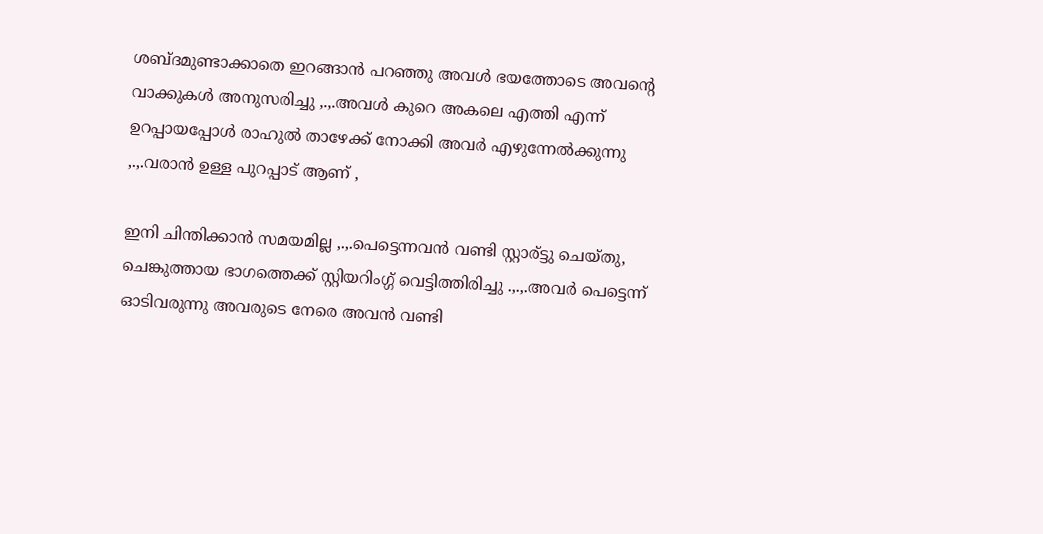ശബ്ദമുണ്ടാക്കാതെ ഇറങ്ങാന്‍ പറഞ്ഞു അവള്‍ ഭയത്തോടെ അവന്‍റെ വാക്കുകള്‍ അനുസരിച്ചു ,.,.അവള്‍ കുറെ അകലെ എത്തി എന്ന് ഉറപ്പായപ്പോള്‍ രാഹുല്‍ താഴേക്ക് നോക്കി അവര്‍ എഴുന്നേല്‍ക്കുന്നു ,.,.വരാന്‍ ഉള്ള പുറപ്പാട് ആണ് ,

ഇനി ചിന്തിക്കാന്‍ സമയമില്ല ,.,.പെട്ടെന്നവന്‍ വണ്ടി സ്റ്റാര്ട്ടു ചെയ്തു, ചെങ്കുത്തായ ഭാഗത്തെക്ക് സ്റ്റിയറിംഗ്ഗ് വെട്ടിത്തിരിച്ചു .,.,.അവര്‍ പെട്ടെന്ന് ഓടിവരുന്നു അവരുടെ നേരെ അവന്‍ വണ്ടി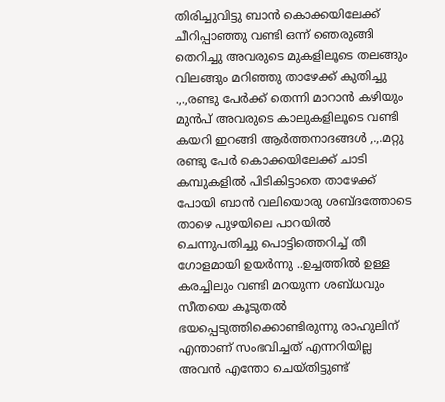തിരിച്ചുവിട്ടു ബാന്‍ കൊക്കയിലേക്ക് ചീറിപ്പാഞ്ഞു വണ്ടി ഒന്ന് ഞെരുങ്ങി തെറിച്ചു അവരുടെ മുകളിലൂടെ തലങ്ങും വിലങ്ങും മറിഞ്ഞു താഴേക്ക്‌ കുതിച്ചു .,.,രണ്ടു പേര്‍ക്ക് തെന്നി മാറാന്‍ കഴിയും മുന്‍പ് അവരുടെ കാലുകളിലൂടെ വണ്ടി കയറി ഇറങ്ങി ആര്‍ത്തനാദങ്ങള്‍ ,.,.മറ്റു രണ്ടു പേര്‍ കൊക്കയിലേക്ക് ചാടി കമ്പുകളില്‍ പിടികിട്ടാതെ താഴേക്ക് പോയി ബാന്‍ വലിയൊരു ശബ്ദത്തോടെ താഴെ പുഴയിലെ പാറയില്‍ ചെന്നുപതിച്ചു പൊട്ടിത്തെറിച്ച് തീ ഗോളമായി ഉയര്‍ന്നു ..ഉച്ചത്തില്‍ ഉള്ള കരച്ചിലും വണ്ടി മറയുന്ന ശബ്ധവും സീതയെ കൂടുതല്‍ ഭയപ്പെടുത്തിക്കൊണ്ടിരുന്നു രാഹുലിന് എന്താണ് സംഭവിച്ചത് എന്നറിയില്ല അവന്‍ എന്തോ ചെയ്തിട്ടുണ്ട്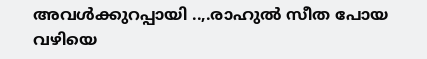അവള്‍ക്കുറപ്പായി ..,.രാഹുല്‍ സീത പോയ വഴിയെ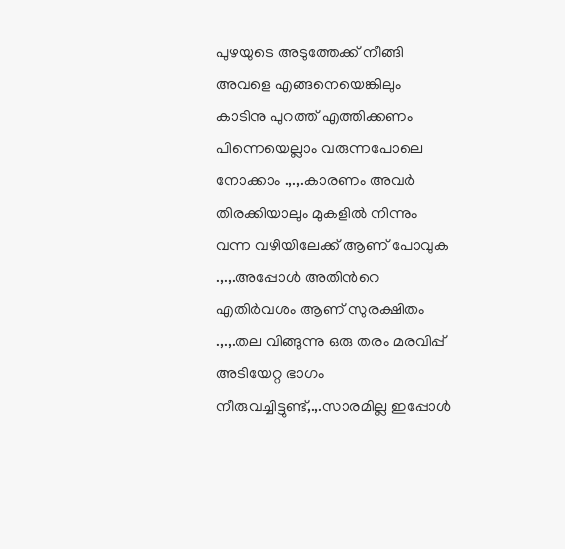പുഴയുടെ അടുത്തേക്ക് നീങ്ങി അവളെ എങ്ങനെയെങ്കിലും കാടിനു പുറത്ത് എത്തിക്കണം പിന്നെയെല്ലാം വരുന്നപോലെ നോക്കാം .,.,.കാരണം അവര്‍ തിരക്കിയാലും മുകളില്‍ നിന്നും വന്ന വഴിയിലേക്ക് ആണ് പോവുക .,.,.അപ്പോള്‍ അതിന്‍റെ എതിര്‍വശം ആണ് സുരക്ഷിതം .,.,.തല വിങ്ങുന്നു ഒരു തരം മരവിപ്പ് അടിയേറ്റ ഭാഗം നീരുവച്ചിട്ടുണ്ട്,.,.സാരമില്ല ഇപ്പോള്‍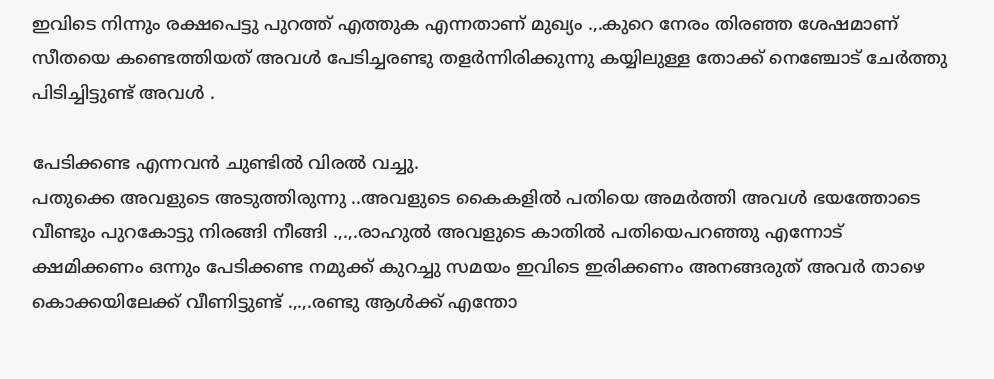ഇവിടെ നിന്നും രക്ഷപെട്ടു പുറത്ത് എത്തുക എന്നതാണ് മുഖ്യം .,.കുറെ നേരം തിരഞ്ഞ ശേഷമാണ് സീതയെ കണ്ടെത്തിയത് അവള്‍ പേടിച്ചരണ്ടു തളര്‍ന്നിരിക്കുന്നു കയ്യിലുള്ള തോക്ക് നെഞ്ചോട്‌ ചേര്‍ത്തു പിടിച്ചിട്ടുണ്ട് അവള്‍ .

പേടിക്കണ്ട എന്നവന്‍ ചുണ്ടില്‍ വിരല്‍ വച്ചു.
പതുക്കെ അവളുടെ അടുത്തിരുന്നു ..അവളുടെ കൈകളില്‍ പതിയെ അമര്‍ത്തി അവള്‍ ഭയത്തോടെ വീണ്ടും പുറകോട്ടു നിരങ്ങി നീങ്ങി .,.,.രാഹുല്‍ അവളുടെ കാതില്‍ പതിയെപറഞ്ഞു എന്നോട് ക്ഷമിക്കണം ഒന്നും പേടിക്കണ്ട നമുക്ക് കുറച്ചു സമയം ഇവിടെ ഇരിക്കണം അനങ്ങരുത് അവര്‍ താഴെ കൊക്കയിലേക്ക് വീണിട്ടുണ്ട് .,.,.രണ്ടു ആള്‍ക്ക് എന്തോ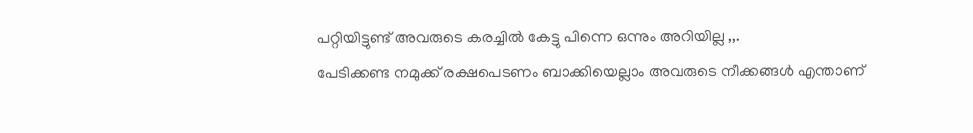പറ്റിയിട്ടുണ്ട് അവരുടെ കരച്ചില്‍ കേട്ടു പിന്നെ ഒന്നും അറിയില്ല ,,.
പേടിക്കണ്ട നമുക്ക് രക്ഷപെടണം ബാക്കിയെല്ലാം അവരുടെ നീക്കങ്ങള്‍ എന്താണ്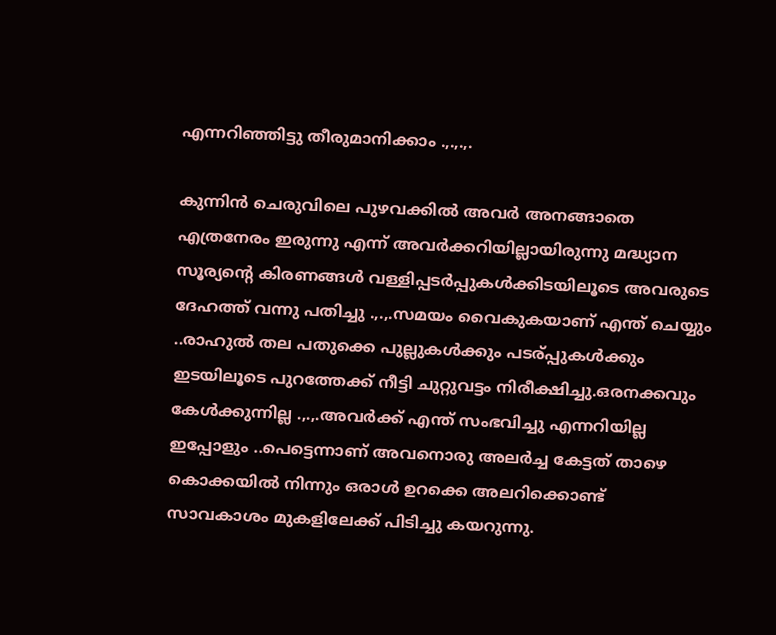എന്നറിഞ്ഞിട്ടു തീരുമാനിക്കാം .,.,.,.

കുന്നിന്‍ ചെരുവിലെ പുഴവക്കില്‍ അവര്‍ അനങ്ങാതെ എത്രനേരം ഇരുന്നു എന്ന് അവര്‍ക്കറിയില്ലായിരുന്നു മദ്ധ്യാന സൂര്യന്‍റെ കിരണങ്ങള്‍ വള്ളിപ്പടര്‍പ്പുകള്‍ക്കിടയിലൂടെ അവരുടെ ദേഹത്ത് വന്നു പതിച്ചു .,.,.സമയം വൈകുകയാണ് എന്ത് ചെയ്യും ..രാഹുല്‍ തല പതുക്കെ പുല്ലുകള്‍ക്കും പടര്പ്പുകള്‍ക്കും ഇടയിലൂടെ പുറത്തേക്ക് നീട്ടി ചുറ്റുവട്ടം നിരീക്ഷിച്ചു.ഒരനക്കവും കേള്‍ക്കുന്നില്ല .,.,.അവര്‍ക്ക് എന്ത് സംഭവിച്ചു എന്നറിയില്ല ഇപ്പോളും ..പെട്ടെന്നാണ് അവനൊരു അലര്‍ച്ച കേട്ടത് താഴെ കൊക്കയില്‍ നിന്നും ഒരാള്‍ ഉറക്കെ അലറിക്കൊണ്ട്‌ സാവകാശം മുകളിലേക്ക് പിടിച്ചു കയറുന്നു.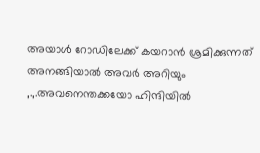അയാള്‍ റോഡിലേക്ക് കയറാന്‍ ശ്രമിക്കുന്നത് അനങ്ങിയാല്‍ അവര്‍ അറിയും
,.,.അവനെന്തക്കയോ ഹിന്ദിയില്‍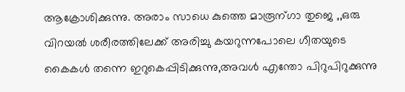ആക്രോശിക്കുന്നു. അരാം സാധെ കുത്തെ മാരൂന്ഗാ തുജെ ,,ഒരു വിറയല്‍ ശരീരത്തിലേക്ക് അരിച്ചു കയറുന്നപോലെ ഗീതയുടെ കൈകള്‍ തന്നെ ഇറുകെപ്പിടിക്കുന്നു,അവള്‍ എന്തോ പിറുപിറുക്കുന്നു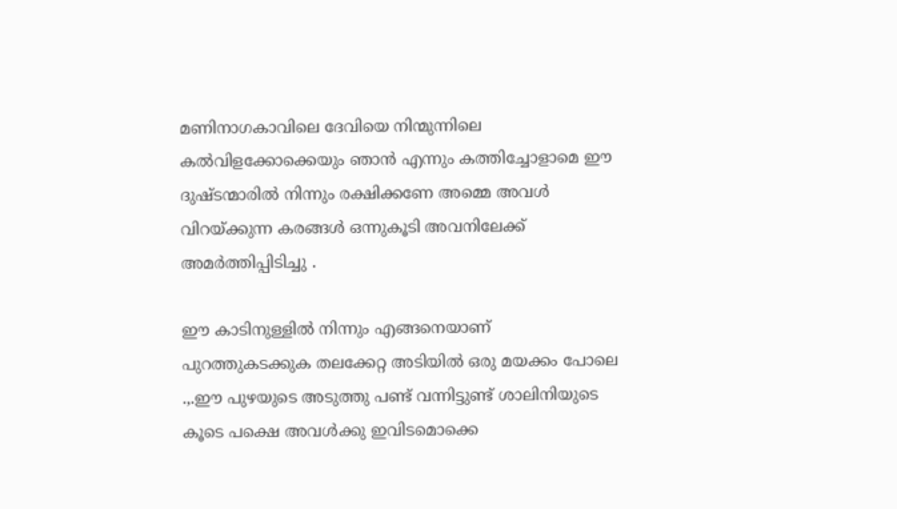മണിനാഗകാവിലെ ദേവിയെ നിന്മുന്നിലെ കല്‍വിളക്കോക്കെയും ഞാന്‍ എന്നും കത്തിച്ചോളാമെ ഈ ദുഷ്ടന്മാരില്‍ നിന്നും രക്ഷിക്കണേ അമ്മെ അവള്‍ വിറയ്ക്കുന്ന കരങ്ങള്‍ ഒന്നുകൂടി അവനിലേക്ക്‌ അമര്‍ത്തിപ്പിടിച്ചു .

ഈ കാടിനുള്ളില്‍ നിന്നും എങ്ങനെയാണ് പുറത്തുകടക്കുക തലക്കേറ്റ അടിയില്‍ ഒരു മയക്കം പോലെ .,.ഈ പുഴയുടെ അടുത്തു പണ്ട് വന്നിട്ടുണ്ട് ശാലിനിയുടെ കൂടെ പക്ഷെ അവള്‍ക്കു ഇവിടമൊക്കെ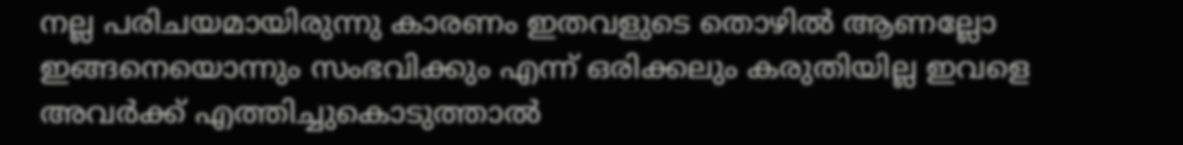നല്ല പരിചയമായിരുന്നു കാരണം ഇതവളുടെ തൊഴില്‍ ആണല്ലോ ഇങ്ങനെയൊന്നും സംഭവിക്കും എന്ന് ഒരിക്കലും കരുതിയില്ല ഇവളെ അവര്‍ക്ക് എത്തിച്ചുകൊടുത്താല്‍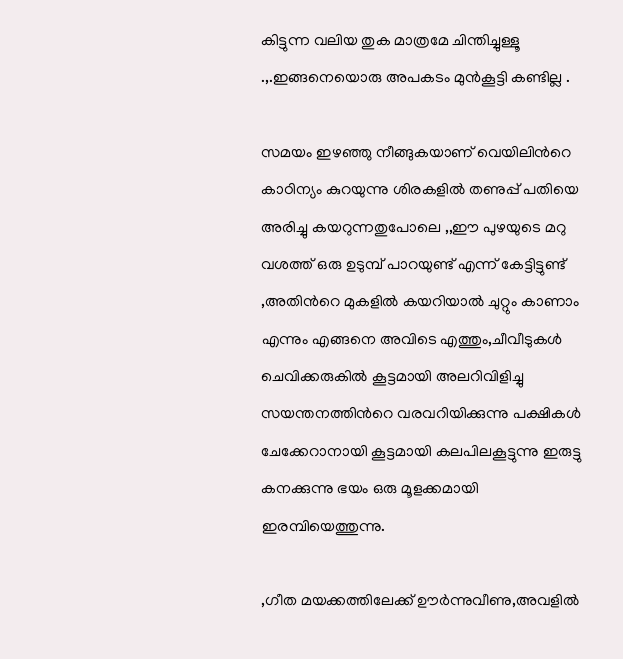കിട്ടുന്ന വലിയ തുക മാത്രമേ ചിന്തിച്ചുള്ളൂ .,.ഇങ്ങനെയൊരു അപകടം മുന്‍കൂട്ടി കണ്ടില്ല .

സമയം ഇഴഞ്ഞു നീങ്ങുകയാണ് വെയിലിന്‍റെ കാഠിന്യം കുറയുന്നു ശിരകളില്‍ തണുപ്പ് പതിയെ അരിച്ചു കയറുന്നതുപോലെ ,,ഈ പുഴയുടെ മറു വശത്ത്‌ ഒരു ഉടുമ്പ് പാറയുണ്ട് എന്ന് കേട്ടിട്ടുണ്ട് ,അതിന്‍റെ മുകളില്‍ കയറിയാല്‍ ചുറ്റും കാണാം എന്നും എങ്ങനെ അവിടെ എത്തും,ചീവീടുകള്‍ ചെവിക്കരുകില്‍ കൂട്ടമായി അലറിവിളിച്ചു സയന്തനത്തിന്‍റെ വരവറിയിക്കുന്നു പക്ഷികള്‍ ചേക്കേറാനായി കൂട്ടമായി കലപിലകൂട്ടുന്നു ഇരുട്ടു കനക്കുന്നു ഭയം ഒരു മൂളക്കമായി ഇരമ്പിയെത്തുന്നു.

,ഗീത മയക്കത്തിലേക്ക് ഊര്‍ന്നുവീണു,അവളില്‍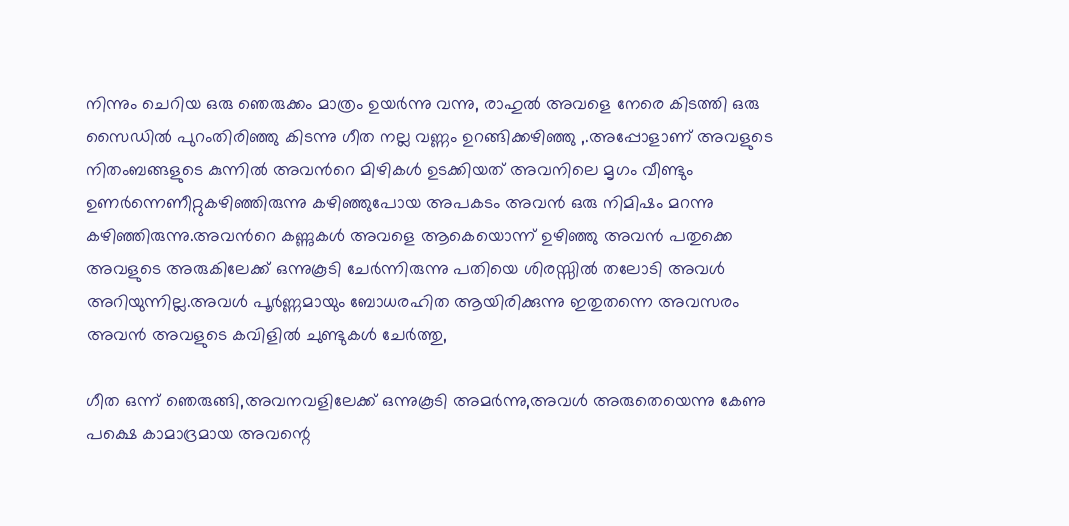നിന്നും ചെറിയ ഒരു ഞെരുക്കം മാത്രം ഉയര്‍ന്നു വന്നു, രാഹുല്‍ അവളെ നേരെ കിടത്തി ഒരു സൈഡില്‍ പുറംതിരിഞ്ഞു കിടന്നു ഗീത നല്ല വണ്ണം ഉറങ്ങിക്കഴിഞ്ഞു ,.അപ്പോളാണ് അവളുടെ നിതംബങ്ങളുടെ കുന്നില്‍ അവന്‍റെ മിഴികള്‍ ഉടക്കിയത് അവനിലെ മൃഗം വീണ്ടും ഉണര്‍ന്നെണീറ്റുകഴിഞ്ഞിരുന്നു കഴിഞ്ഞുപോയ അപകടം അവന്‍ ഒരു നിമിഷം മറന്നു കഴിഞ്ഞിരുന്നു.അവന്‍റെ കണ്ണുകള്‍ അവളെ ആകെയൊന്ന് ഉഴിഞ്ഞു അവന്‍ പതുക്കെ അവളുടെ അരുകിലേക്ക്‌ ഒന്നുകൂടി ചേര്‍ന്നിരുന്നു പതിയെ ശിരസ്സില്‍ തലോടി അവള്‍ അറിയുന്നില്ല.അവള്‍ പൂര്‍ണ്ണമായും ബോധരഹിത ആയിരിക്കുന്നു ഇതുതന്നെ അവസരം അവന്‍ അവളുടെ കവിളില്‍ ചുണ്ടുകള്‍ ചേര്‍ത്തു,

ഗീത ഒന്ന് ഞെരുങ്ങി,അവനവളിലേക്ക് ഒന്നുകൂടി അമര്‍ന്നു,അവള്‍ അരുതെയെന്നു കേണു പക്ഷെ കാമാദ്രമായ അവന്റെ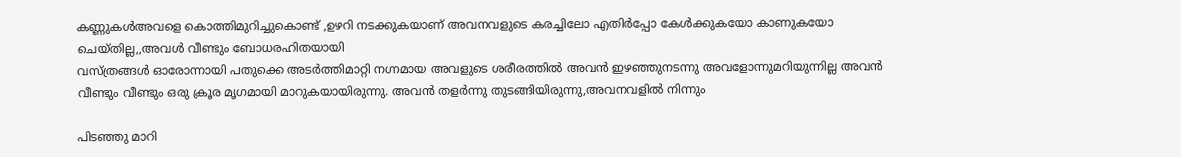കണ്ണുകള്‍അവളെ കൊത്തിമുറിച്ചുകൊണ്ട് ,ഉഴറി നടക്കുകയാണ് അവനവളുടെ കരച്ചിലോ എതിര്‍പ്പോ കേള്‍ക്കുകയോ കാണുകയോ ചെയ്തില്ല,,അവള്‍ വീണ്ടും ബോധരഹിതയായി
വസ്ത്രങ്ങള്‍ ഓരോന്നായി പതുക്കെ അടര്‍ത്തിമാറ്റി നഗ്നമായ അവളുടെ ശരീരത്തില്‍ അവന്‍ ഇഴഞ്ഞുനടന്നു അവളോന്നുമറിയുന്നില്ല അവന്‍ വീണ്ടും വീണ്ടും ഒരു ക്രൂര മൃഗമായി മാറുകയായിരുന്നു. അവന്‍ തളര്‍ന്നു തുടങ്ങിയിരുന്നു,അവനവളില്‍ നിന്നും

പിടഞ്ഞു മാറി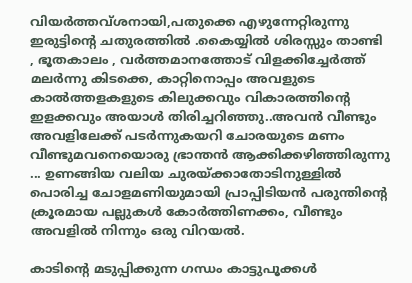വിയര്‍ത്തവ്ശനായി,പതുക്കെ എഴുന്നേറ്റിരുന്നു
ഇരുട്ടിന്‍റെ ചതുരത്തില്‍ .കൈയ്യില്‍ ശിരസ്സും താണ്ടി , ഭൂതകാലം , വര്‍ത്തമാനത്തോട്‌ വിളക്കിച്ചേര്‍ത്ത്‌ മലര്‍ന്നു കിടക്കെ, കാറ്റിനൊപ്പം അവളുടെ കാല്‍ത്തളകളുടെ കിലുക്കവും വികാരത്തിന്‍റെ ഇളക്കവും അയാള്‍ തിരിച്ചറിഞ്ഞു..അവന്‍ വീണ്ടും അവളിലേക്ക്‌ പടര്‍ന്നുകയറി ചോരയുടെ മണം വീണ്ടുമവനെയൊരു ഭ്രാന്തന്‍ ആക്കിക്കഴിഞ്ഞിരുന്നു ... ഉണങ്ങിയ വലിയ ചുരയ്ക്കാതോടിനുള്ളില്‍ പൊരിച്ച ചോളമണിയുമായി പ്രാപ്പിടിയന്‍ പരുന്തിന്‍റെ ക്രൂരമായ പല്ലുകള്‍ കോര്‍ത്തിണക്കം, വീണ്ടും അവളില്‍ നിന്നും ഒരു വിറയല്‍.

കാടിന്‍റെ മടുപ്പിക്കുന്ന ഗന്ധം കാട്ടുപൂക്കള്‍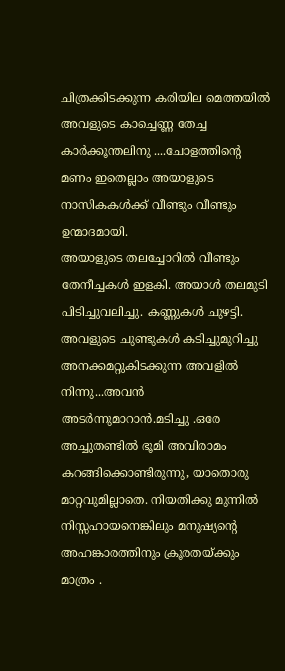ചിത്രക്കിടക്കുന്ന കരിയില മെത്തയില്‍ അവളുടെ കാച്ചെണ്ണ തേച്ച കാര്‍ക്കൂന്തലിനു ....ചോളത്തിന്റെ മണം ഇതെല്ലാം അയാളുടെ നാസികകള്‍ക്ക്‌ വീണ്ടും വീണ്ടും ഉന്മാദമായി.
അയാളുടെ തലച്ചോറില്‍ വീണ്ടും തേനീച്ചകള്‍ ഇളകി. അയാള്‍ തലമുടി പിടിച്ചുവലിച്ചു. കണ്ണുകള്‍ ചുഴട്ടി. അവളുടെ ചുണ്ടുകള്‍ കടിച്ചുമുറിച്ചു അനക്കമറ്റുകിടക്കുന്ന അവളില്‍ നിന്നു...അവന്‍ അടര്‍ന്നുമാറാന്‍.മടിച്ചു .ഒരേ അച്ചുതണ്ടില്‍ ഭൂമി അവിരാമം കറങ്ങിക്കൊണ്ടിരുന്നു, യാതൊരു മാറ്റവുമില്ലാതെ. നിയതിക്കു മുന്നില്‍ നിസ്സഹായനെങ്കിലും മനുഷ്യന്‍റെ അഹങ്കാരത്തിനും ക്രൂരതയ്ക്കും മാത്രം .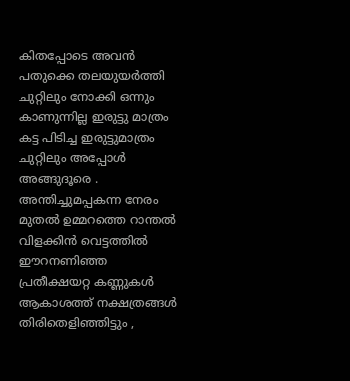കിതപ്പോടെ അവന്‍ പതുക്കെ തലയുയര്‍ത്തി ചുറ്റിലും നോക്കി ഒന്നും കാണുന്നില്ല ഇരുട്ടു മാത്രം കട്ട പിടിച്ച ഇരുട്ടുമാത്രം ചുറ്റിലും അപ്പോള്‍ അങ്ങുദൂരെ . അന്തിച്ചുമപ്പകന്ന നേരം മുതല്‍ ഉമ്മറത്തെ റാന്തല്‍ വിളക്കിന്‍ വെട്ടത്തില്‍ ഈറനണിഞ്ഞ പ്രതീക്ഷയറ്റ കണ്ണുകള്‍ ആകാശത്ത്‌ നക്ഷത്രങ്ങള്‍ തിരിതെളിഞ്ഞിട്ടും ,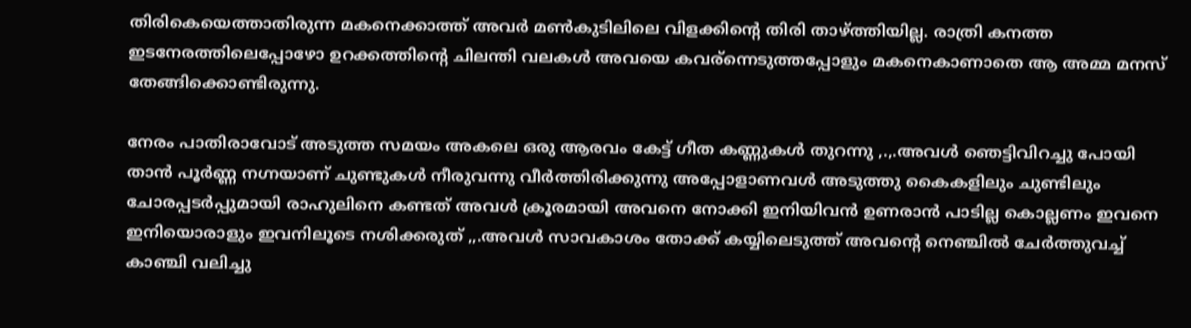തിരികെയെത്താതിരുന്ന മകനെക്കാത്ത്‌ അവര്‍ മണ്‍കുടിലിലെ വിളക്കിന്‍റെ തിരി താഴ്ത്തിയില്ല. രാത്രി കനത്ത ഇടനേരത്തിലെപ്പോഴോ ഉറക്കത്തിന്‍റെ ചിലന്തി വലകള്‍ അവയെ കവര്ന്നെടുത്തപ്പോളും മകനെകാണാതെ ആ അമ്മ മനസ് തേങ്ങിക്കൊണ്ടിരുന്നു.

നേരം പാതിരാവോട് അടുത്ത സമയം അകലെ ഒരു ആരവം കേട്ട് ഗീത കണ്ണുകള്‍ തുറന്നു ,.,.അവള്‍ ഞെട്ടിവിറച്ചു പോയി താന്‍ പൂര്‍ണ്ണ നഗ്നയാണ്‌ ചുണ്ടുകള്‍ നീരുവന്നു വീര്‍ത്തിരിക്കുന്നു അപ്പോളാണവള്‍ അടുത്തു കൈകളിലും ചുണ്ടിലും ചോരപ്പടര്‍പ്പുമായി രാഹുലിനെ കണ്ടത് അവള്‍ ക്രൂരമായി അവനെ നോക്കി ഇനിയിവന്‍ ഉണരാന്‍ പാടില്ല കൊല്ലണം ഇവനെ ഇനിയൊരാളും ഇവനിലൂടെ നശിക്കരുത് ,,.അവള്‍ സാവകാശം തോക്ക് കയ്യിലെടുത്ത് അവന്‍റെ നെഞ്ചില്‍ ചേര്‍ത്തുവച്ച് കാഞ്ചി വലിച്ചു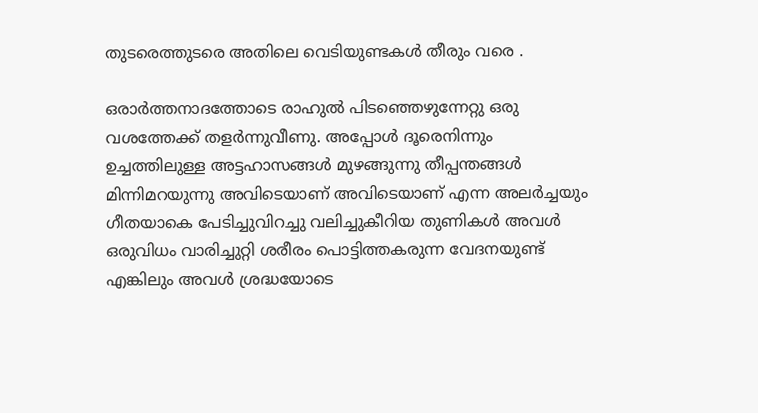തുടരെത്തുടരെ അതിലെ വെടിയുണ്ടകള്‍ തീരും വരെ .

ഒരാര്‍ത്തനാദത്തോടെ രാഹുല്‍ പിടഞ്ഞെഴുന്നേറ്റു ഒരു വശത്തേക്ക് തളര്‍ന്നുവീണു. അപ്പോള്‍ ദൂരെനിന്നും ഉച്ചത്തിലുള്ള അട്ടഹാസങ്ങള്‍ മുഴങ്ങുന്നു തീപ്പന്തങ്ങള്‍ മിന്നിമറയുന്നു അവിടെയാണ് അവിടെയാണ് എന്ന അലര്‍ച്ചയും ഗീതയാകെ പേടിച്ചുവിറച്ചു വലിച്ചുകീറിയ തുണികള്‍ അവള്‍ ഒരുവിധം വാരിച്ചുറ്റി ശരീരം പൊട്ടിത്തകരുന്ന വേദനയുണ്ട് എങ്കിലും അവള്‍ ശ്രദ്ധയോടെ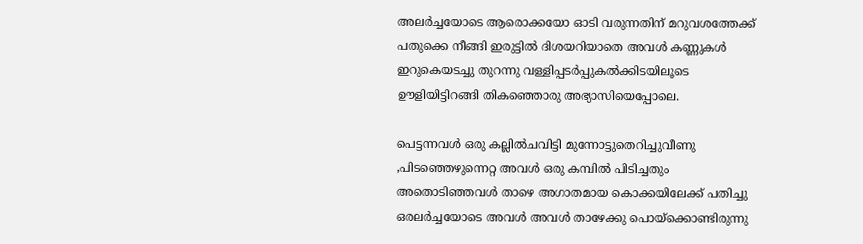അലര്‍ച്ചയോടെ ആരൊക്കയോ ഓടി വരുന്നതിന് മറുവശത്തേക്ക് പതുക്കെ നീങ്ങി ഇരുട്ടില്‍ ദിശയറിയാതെ അവള്‍ കണ്ണുകള്‍ ഇറുകെയടച്ചു തുറന്നു വള്ളിപ്പടര്‍പ്പുകല്‍ക്കിടയിലൂടെ ഊളിയിട്ടിറങ്ങി തികഞ്ഞൊരു അഭ്യാസിയെപ്പോലെ.

പെട്ടന്നവള്‍ ഒരു കല്ലില്‍ചവിട്ടി മുന്നോട്ടുതെറിച്ചുവീണു ,പിടഞ്ഞെഴുന്നെറ്റ അവള്‍ ഒരു കമ്പില്‍ പിടിച്ചതും അതൊടിഞ്ഞവള്‍ താഴെ അഗാതമായ കൊക്കയിലേക്ക് പതിച്ചു ഒരലര്‍ച്ചയോടെ അവള്‍ അവള്‍ താഴേക്കു പൊയ്ക്കൊണ്ടിരുന്നു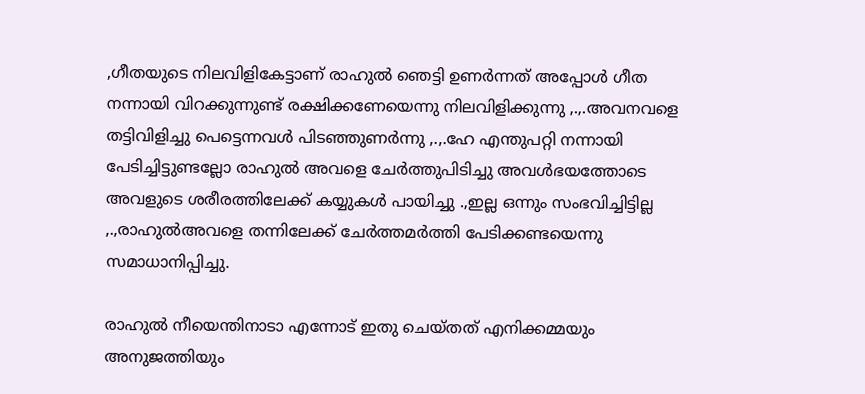,ഗീതയുടെ നിലവിളികേട്ടാണ് രാഹുല്‍ ഞെട്ടി ഉണര്‍ന്നത് അപ്പോള്‍ ഗീത നന്നായി വിറക്കുന്നുണ്ട്‌ രക്ഷിക്കണേയെന്നു നിലവിളിക്കുന്നു ,.,.അവനവളെ തട്ടിവിളിച്ചു പെട്ടെന്നവള്‍ പിടഞ്ഞുണര്‍ന്നു ,.,.ഹേ എന്തുപറ്റി നന്നായി പേടിച്ചിട്ടുണ്ടല്ലോ രാഹുല്‍ അവളെ ചേര്‍ത്തുപിടിച്ചു അവള്‍ഭയത്തോടെ അവളുടെ ശരീരത്തിലേക്ക് കയ്യുകള്‍ പായിച്ചു .,ഇല്ല ഒന്നും സംഭവിച്ചിട്ടില്ല ,.,രാഹുല്‍അവളെ തന്നിലേക്ക് ചേര്‍ത്തമര്‍ത്തി പേടിക്കണ്ടയെന്നു സമാധാനിപ്പിച്ചു.

രാഹുല്‍ നീയെന്തിനാടാ എന്നോട് ഇതു ചെയ്തത് എനിക്കമ്മയും അനുജത്തിയും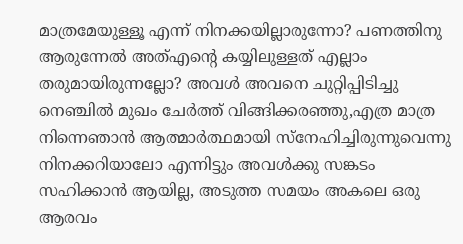മാത്രമേയുള്ളൂ എന്ന് നിനക്കയില്ലാരുന്നോ? പണത്തിനു ആരുന്നേല്‍ അത്എന്‍റെ കയ്യിലുള്ളത് എല്ലാം തരുമായിരുന്നല്ലോ? അവള്‍ അവനെ ചുറ്റിപ്പിടിച്ചു നെഞ്ചില്‍ മുഖം ചേര്‍ത്ത് വിങ്ങിക്കരഞ്ഞു,എത്ര മാത്ര നിന്നെഞാന്‍ ആത്മാര്‍ത്ഥമായി സ്നേഹിച്ചിരുന്നുവെന്നു നിനക്കറിയാലോ എന്നിട്ടും അവള്‍ക്കു സങ്കടം സഹിക്കാന്‍ ആയില്ല, അടുത്ത സമയം അകലെ ഒരു ആരവം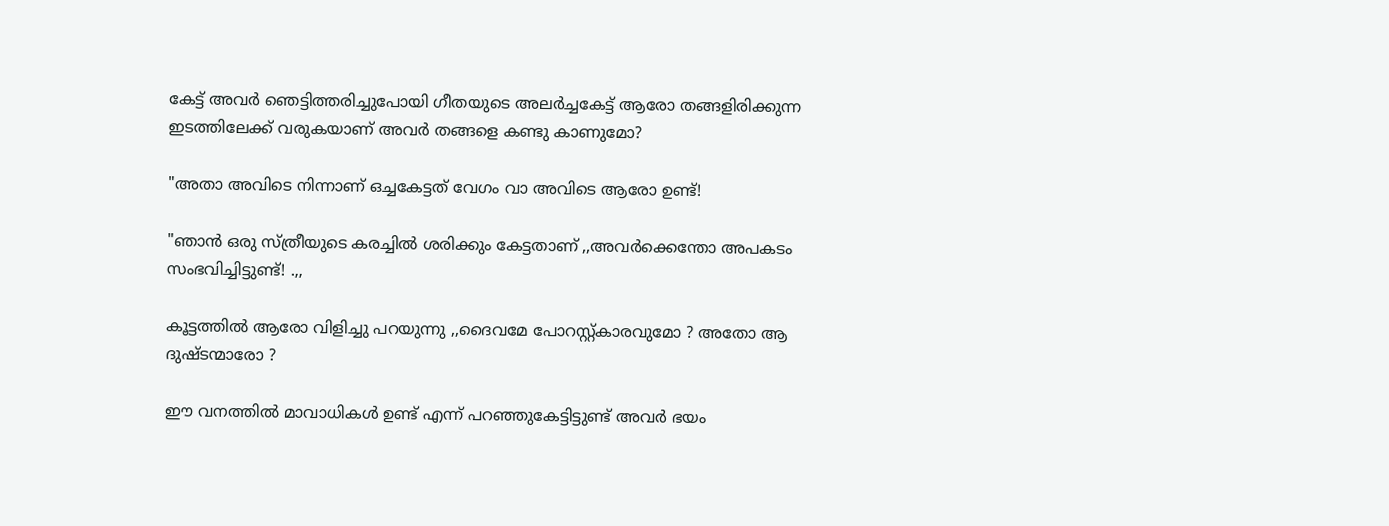കേട്ട് അവര്‍ ഞെട്ടിത്തരിച്ചുപോയി ഗീതയുടെ അലര്‍ച്ചകേട്ട് ആരോ തങ്ങളിരിക്കുന്ന ഇടത്തിലേക്ക് വരുകയാണ് അവര്‍ തങ്ങളെ കണ്ടു കാണുമോ?

"അതാ അവിടെ നിന്നാണ് ഒച്ചകേട്ടത്‌ വേഗം വാ അവിടെ ആരോ ഉണ്ട്!

"ഞാന്‍ ഒരു സ്ത്രീയുടെ കരച്ചില്‍ ശരിക്കും കേട്ടതാണ് ,,അവര്‍ക്കെന്തോ അപകടം സംഭവിച്ചിട്ടുണ്ട്! .,,

കൂട്ടത്തില്‍ ആരോ വിളിച്ചു പറയുന്നു ,,ദൈവമേ പോറസ്റ്റ്കാരവുമോ ? അതോ ആ ദുഷ്ടന്മാരോ ?

ഈ വനത്തില്‍ മാവാധികള്‍ ഉണ്ട് എന്ന് പറഞ്ഞുകേട്ടിട്ടുണ്ട് അവര്‍ ഭയം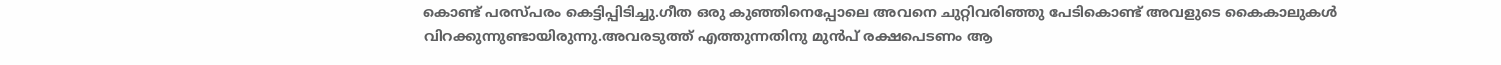കൊണ്ട് പരസ്പരം കെട്ടിപ്പിടിച്ചു.ഗീത ഒരു കുഞ്ഞിനെപ്പോലെ അവനെ ചുറ്റിവരിഞ്ഞു പേടികൊണ്ട് അവളുടെ കൈകാലുകള്‍ വിറക്കുന്നുണ്ടായിരുന്നു.അവരടുത്ത് എത്തുന്നതിനു മുന്‍പ് രക്ഷപെടണം ആ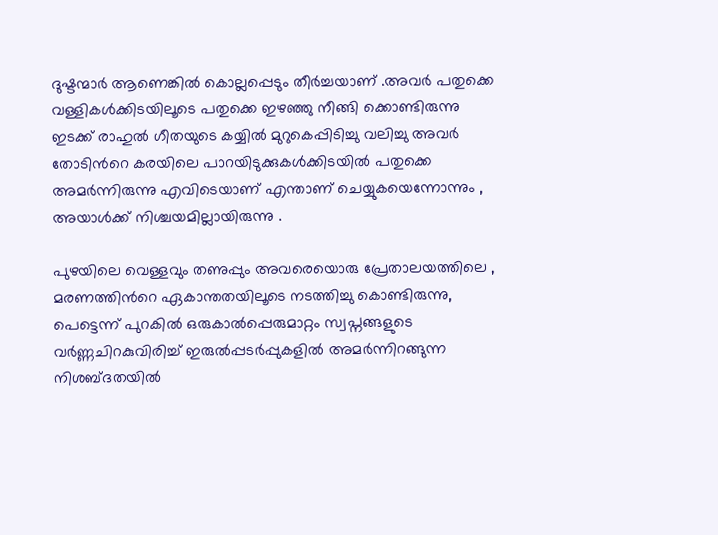ദുഷ്ടന്മാര്‍ ആണെങ്കില്‍ കൊല്ലപ്പെടും തീര്‍ച്ചയാണ് .അവര്‍ പതുക്കെ വള്ളികള്‍ക്കിടയിലൂടെ പതുക്കെ ഇഴഞ്ഞു നീങ്ങി ക്കൊണ്ടിരുന്നു ഇടക്ക് രാഹുല്‍ ഗീതയുടെ കയ്യില്‍ മുറുകെപ്പിടിച്ചു വലിച്ചു അവര്‍ തോടിന്‍റെ കരയിലെ പാറയിടുക്കുകള്‍ക്കിടയില്‍ പതുക്കെ അമര്‍ന്നിരുന്നു എവിടെയാണ് എന്താണ് ചെയ്യുകയെന്നോന്നും , അയാള്‍ക്ക്‌ നിശ്ചയമില്ലായിരുന്നു .

പുഴയിലെ വെള്ളവും തണുപ്പും അവരെയൊരു പ്രേതാലയത്തിലെ , മരണത്തിന്‍റെ ഏകാന്തതയിലൂടെ നടത്തിച്ചു കൊണ്ടിരുന്നു, പെട്ടെന്ന് പുറകില്‍ ഒരുകാല്‍പ്പെരുമാറ്റം സ്വപ്നങ്ങളുടെ വര്‍ണ്ണചിറകുവിരിച്ച് ഇരുല്‍പ്പടര്‍പ്പുകളില്‍ അമര്‍ന്നിറങ്ങുന്ന നിശബ്ദതയില്‍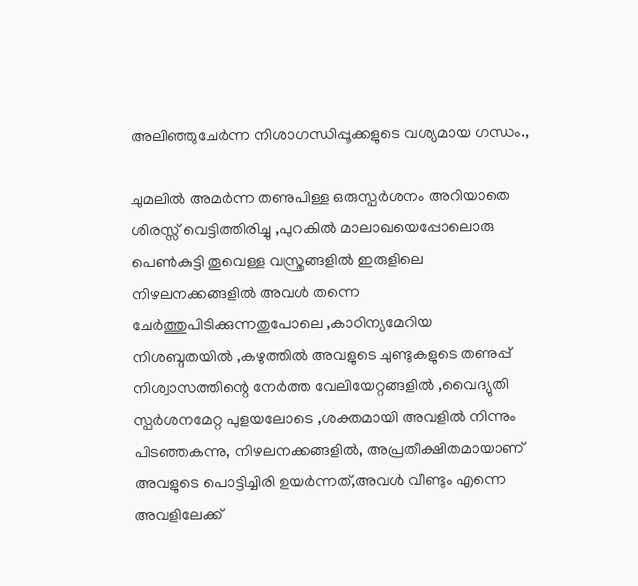അലിഞ്ഞുചേര്‍ന്ന നിശാഗന്ധിപ്പൂക്കളുടെ വശ്യമായ ഗന്ധം.,

ചുമലില്‍ അമര്‍ന്ന തണുപിള്ള ഒരുസ്പര്‍ശനം അറിയാതെ ശിരസ്സ്‌ വെട്ടിത്തിരിച്ചു ,പുറകില്‍ മാലാഖയെപ്പോലൊരു പെണ്‍കുട്ടി തൂവെള്ള വസ്ത്രങ്ങളില്‍ ഇരുളിലെ നിഴലനക്കങ്ങളില്‍ അവള്‍ തന്നെ ചേര്‍ത്തുപിടിക്കുന്നതുപോലെ ,കാഠിന്യമേറിയ നിശബ്ദതയില്‍ ,കഴുത്തില്‍ അവളുടെ ചുണ്ടുകളുടെ തണുപ്പ് നിശ്വാസത്തിന്റെ നേര്‍ത്ത വേലിയേറ്റങ്ങളില്‍ ,വൈദ്യുതി സ്പര്‍ശനമേറ്റ പുളയലോടെ ,ശക്തമായി അവളില്‍ നിന്നും പിടഞ്ഞകന്നു, നിഴലനക്കങ്ങളില്‍, അപ്രതീക്ഷിതമായാണ്‌ അവളുടെ പൊട്ടിച്ചിരി ഉയര്‍ന്നത്,അവള്‍ വീണ്ടും എന്നെ അവളിലേക്ക്‌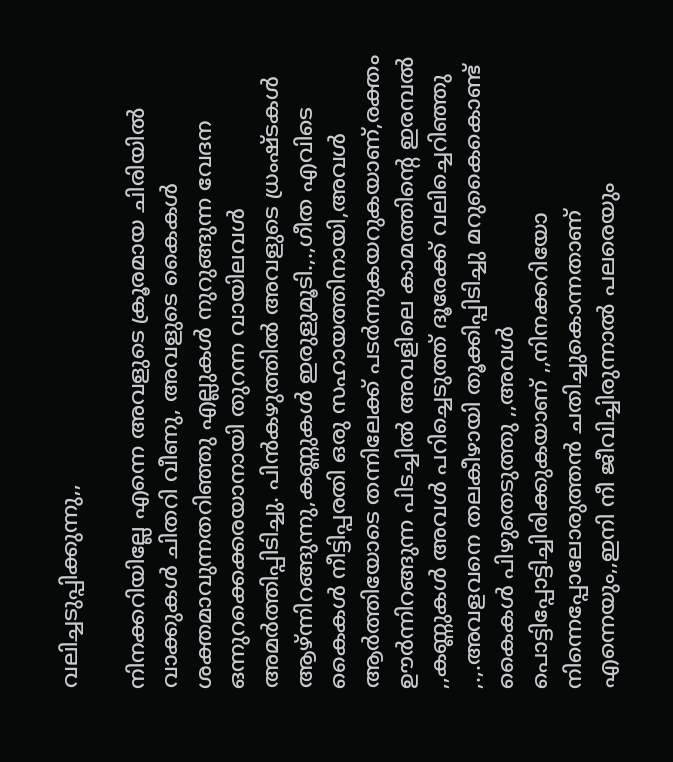വലിച്ചടുപ്പിക്കുന്നു,,

നിനക്കറിയില്ലേ എന്നെ അവളുടെ ക്രൂരമായ ചിരിയില്‍ വാക്കുകള്‍ ചിതറി വീണു, അവളുടെ കൈകള്‍ ശക്തമാവുന്നതറിഞ്ഞു എല്ലുകള്‍ നുറുങ്ങുന്ന വേദന ഒന്നുറക്കെക്കരയാനായി തുറന്ന വായിലവള്‍ അമര്‍ത്തിപ്പിടിച്ചു. പിന്‍കഴുത്തില്‍ അവളുടെ ധ്രംഷ്ടകള്‍ ആഴ്ന്നിറങ്ങുന്നു,കണ്ണുകള്‍ ഇരുളുമൂടി.,.,ഗീത എവിടെ കൈകള്‍ നീട്ടിപ്പരതി ഒരു സഹായത്തിനായി,അവള്‍ ആര്‍ത്തിയോടെ തന്നിലേക്ക് പടര്‍ന്നുകയറുകയാണ്,രക്തം ഊര്‍ന്നിറങ്ങുന്ന പിടച്ചില്‍ അവളിലെ കാമത്തിന്‍റെ ഇരമ്പല്‍ ,,കണ്ണുകള്‍ അവള്‍ പറിച്ചെടുത്ത് ദൂരേക്ക് വലിച്ചെറിഞ്ഞു ,.,.അവളവനെ തലകീഴായി തൂക്കിപ്പിടിച്ചു മറുകൈകൊണ്ട്‌ കൈകള്‍ പിഴുതെടുത്തു ,,അവള്‍ പൊട്ടിപ്പോട്ടിച്ചിരിക്കുകയാണ് ,,നിനക്കറിയോ നിന്നെപ്പോലോരുത്തന്‍ ചതിച്ചുകൊന്നതാണ് എന്നെയും,,ഇനി നീ ജീവിച്ചിരുന്നാല്‍ പലരെയും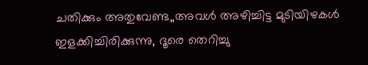ചതിക്കും അതുവേണ്ട,,അവള്‍ അഴിച്ചിട്ട മുടിയിഴകള്‍ ഇളക്കിച്ചിരിക്കുന്നു, ദൂരെ തെറിച്ചു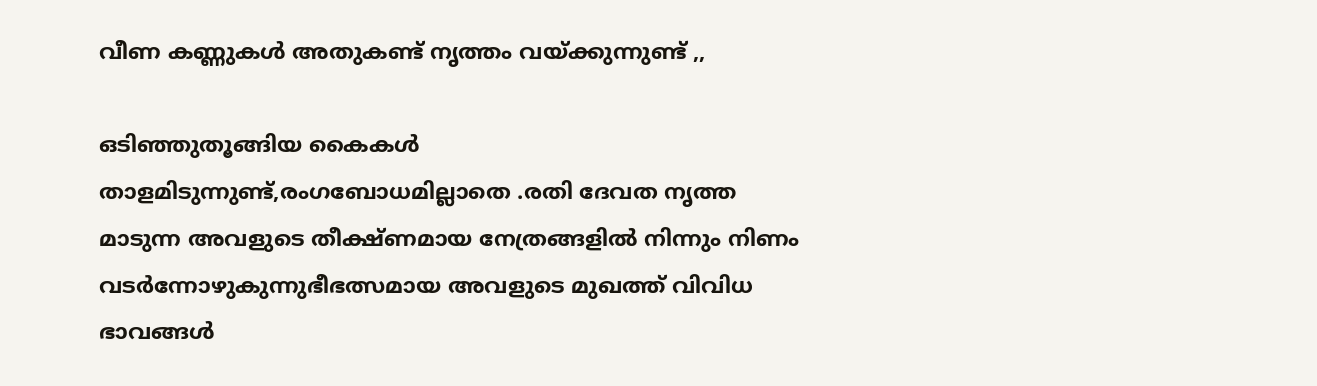വീണ കണ്ണുകള്‍ അതുകണ്ട് നൃത്തം വയ്ക്കുന്നുണ്ട്‌ ,,

ഒടിഞ്ഞുതൂങ്ങിയ കൈകള്‍ താളമിടുന്നുണ്ട്,രംഗബോധമില്ലാതെ .രതി ദേവത നൃത്ത മാടുന്ന അവളുടെ തീക്ഷ്ണമായ നേത്രങ്ങളില്‍ നിന്നും നിണം വടര്‍ന്നോഴുകുന്നുഭീഭത്സമായ അവളുടെ മുഖത്ത് വിവിധ ഭാവങ്ങള്‍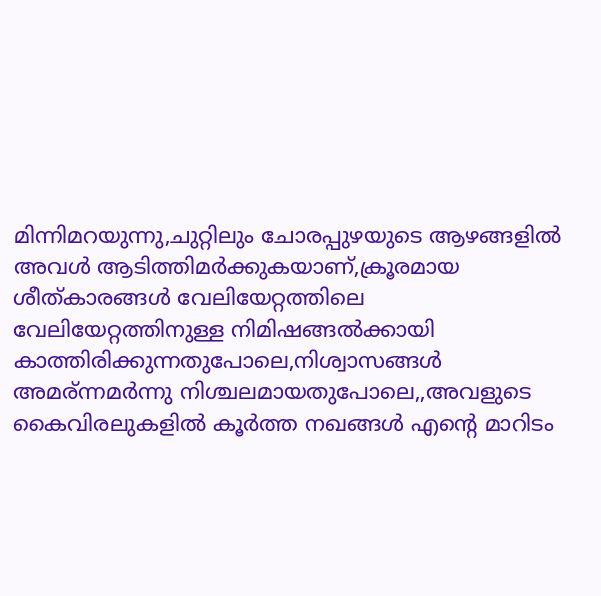മിന്നിമറയുന്നു,ചുറ്റിലും ചോരപ്പുഴയുടെ ആഴങ്ങളില്‍ അവള്‍ ആടിത്തിമര്‍ക്കുകയാണ്,ക്രൂരമായ ശീത്കാരങ്ങള്‍ വേലിയേറ്റത്തിലെ വേലിയേറ്റത്തിനുള്ള നിമിഷങ്ങല്‍ക്കായി കാത്തിരിക്കുന്നതുപോലെ,നിശ്വാസങ്ങള്‍ അമര്ന്നമര്‍ന്നു നിശ്ചലമായതുപോലെ,,അവളുടെ കൈവിരലുകളില്‍ കൂര്‍ത്ത നഖങ്ങള്‍ എന്‍റെ മാറിടം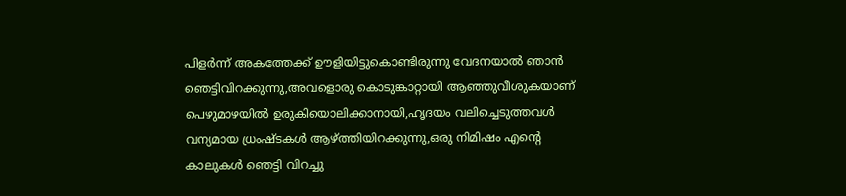പിളര്‍ന്ന് അകത്തേക്ക് ഊളിയിട്ടുകൊണ്ടിരുന്നു വേദനയാല്‍ ഞാന്‍ ഞെട്ടിവിറക്കുന്നു,അവളൊരു കൊടുങ്കാറ്റായി ആഞ്ഞുവീശുകയാണ് പെഴുമാഴയില്‍ ഉരുകിയൊലിക്കാനായി,ഹൃദയം വലിച്ചെടുത്തവള്‍ വന്യമായ ധ്രംഷ്ടകള്‍ ആഴ്ത്തിയിറക്കുന്നു,ഒരു നിമിഷം എന്‍റെ കാലുകള്‍ ഞെട്ടി വിറച്ചു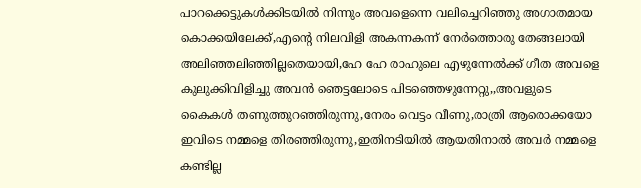പാറക്കെട്ടുകള്‍ക്കിടയില്‍ നിന്നും അവളെന്നെ വലിച്ചെറിഞ്ഞു അഗാതമായ കൊക്കയിലേക്ക്,എന്‍റെ നിലവിളി അകന്നകന്ന് നേര്‍ത്തൊരു തേങ്ങലായി അലിഞ്ഞലിഞ്ഞില്ലതെയായി,ഹേ ഹേ രാഹുലെ എഴുന്നേല്‍ക്ക് ഗീത അവളെ കുലുക്കിവിളിച്ചു അവന്‍ ഞെട്ടലോടെ പിടഞ്ഞെഴുന്നേറ്റു,,അവളുടെ കൈകള്‍ തണുത്തുറഞ്ഞിരുന്നു,നേരം വെട്ടം വീണു,രാത്രി ആരൊക്കയോ ഇവിടെ നമ്മളെ തിരഞ്ഞിരുന്നു,ഇതിനടിയില്‍ ആയതിനാല്‍ അവര്‍ നമ്മളെ കണ്ടില്ല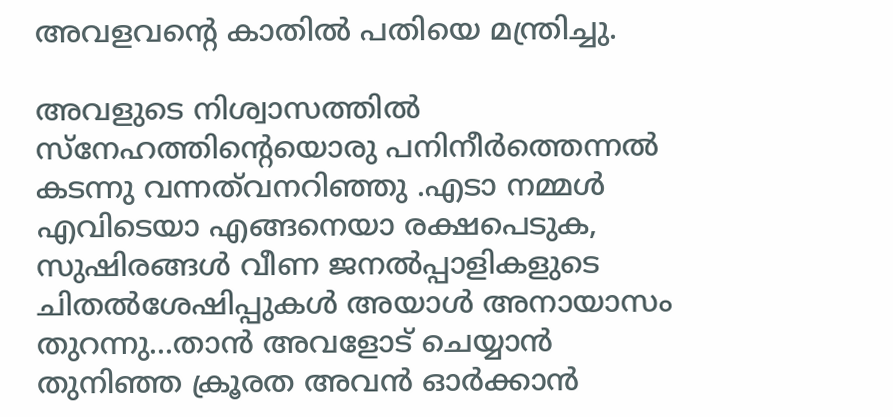അവളവന്റെ കാതില്‍ പതിയെ മന്ത്രിച്ചു.

അവളുടെ നിശ്വാസത്തില്‍ സ്നേഹത്തിന്റെയൊരു പനിനീര്‍ത്തെന്നല്‍ കടന്നു വന്നത്‌വനറിഞ്ഞു .എടാ നമ്മള്‍ എവിടെയാ എങ്ങനെയാ രക്ഷപെടുക, സുഷിരങ്ങള്‍ വീണ ജനല്‍പ്പാളികളുടെ ചിതല്‍ശേഷിപ്പുകള്‍ അയാള്‍ അനായാസം തുറന്നു...താന്‍ അവളോട്‌ ചെയ്യാന്‍ തുനിഞ്ഞ ക്രൂരത അവന്‍ ഓര്‍ക്കാന്‍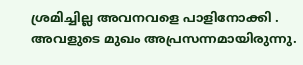ശ്രമിച്ചില്ല അവനവളെ പാളിനോക്കി . അവളുടെ മുഖം അപ്രസന്നമായിരുന്നു.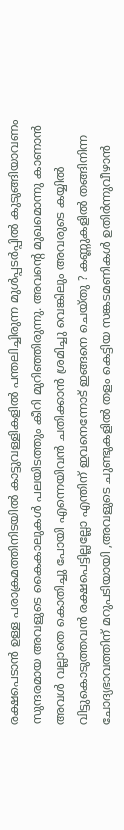രക്ഷപെടാന്‍ ഉള്ള പരാക്രമത്തിനിടയില്‍ കാട്ടുവള്ളികളില്‍ പന്തലിച്ചിരുന്ന മുള്‍പ്പടര്‍പ്പില്‍ കുടുങ്ങിയാവണം സുന്ദരമായ അവളുടെ കൈകാലുകള്‍ പലയിടത്തും കീറി മുറിഞ്ഞിരുന്നു. അവന്‍റെ മുഖമൊന്നു കാണാന്‍ അവള്‍ വല്ലാതെ കൊതിച്ചു പോയി എന്നെയിവന്‍ ചതിക്കാന്‍ ശ്രമിച്ചു വെങ്കിലും അവരുടെ കയ്യില്‍ വിട്ടുകൊടുത്തവന്‍ രക്ഷപെട്ടില്ലല്ലോ എന്തിന് ഇവനെന്നോട് ഇങ്ങനെ ചെയ്തു ? കണ്ണുകളില്‍ തങ്ങിനിന്ന ചോദ്യഭാവത്തിന്‌ മറുപടിയായി ,അവളുടെ ചുണ്ടുകളില്‍ തളം കെട്ടിയ സങ്കടമണികള്‍ ഉതിര്‍ന്നുവീഴാന്‍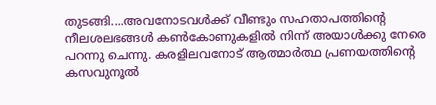തുടങ്ങി....അവനോടവള്‍ക്ക് വീണ്ടും സഹതാപത്തിന്റെ നീലശലഭങ്ങള്‍ കണ്‍കോണുകളില്‍ നിന്ന്‌ അയാള്‍ക്കു നേരെ പറന്നു ചെന്നു. കരളിലവനോട് ആത്മാര്‍ത്ഥ പ്രണയത്തിന്‍റെ കസവുനൂല്‍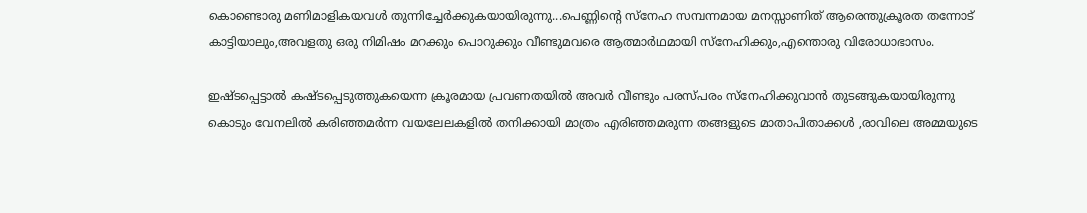കൊണ്ടൊരു മണിമാളികയവള്‍ തുന്നിച്ചേര്‍ക്കുകയായിരുന്നു...പെണ്ണിന്‍റെ സ്നേഹ സമ്പന്നമായ മനസ്സാണിത് ആരെന്തുക്രൂരത തന്നോട് കാട്ടിയാലും,അവളതു ഒരു നിമിഷം മറക്കും പൊറുക്കും വീണ്ടുമവരെ ആത്മാര്‍ഥമായി സ്നേഹിക്കും,എന്തൊരു വിരോധാഭാസം.

ഇഷ്ടപ്പെട്ടാല്‍ കഷ്ടപ്പെടുത്തുകയെന്ന ക്രൂരമായ പ്രവണതയില്‍ അവര്‍ വീണ്ടും പരസ്പരം സ്നേഹിക്കുവാന്‍ തുടങ്ങുകയായിരുന്നു
കൊടും വേനലില്‍ കരിഞ്ഞമര്‍ന്ന വയലേലകളില്‍ തനിക്കായി മാത്രം എരിഞ്ഞമരുന്ന തങ്ങളുടെ മാതാപിതാക്കള്‍ ,രാവിലെ അമ്മയുടെ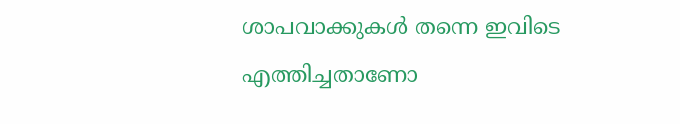ശാപവാക്കുകള്‍ തന്നെ ഇവിടെ എത്തിച്ചതാണോ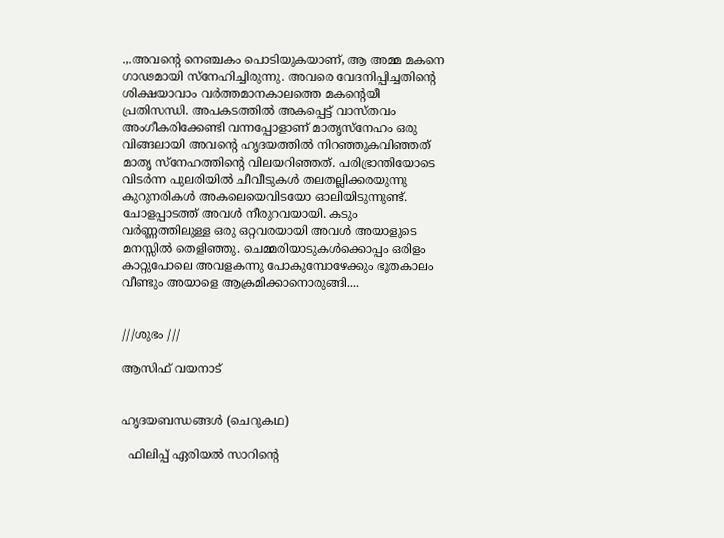.,.അവന്‍റെ നെഞ്ചകം പൊടിയുകയാണ്, ആ അമ്മ മകനെ ഗാഢമായി സ്നേഹിച്ചിരുന്നു. അവരെ വേദനിപ്പിച്ചതിന്‍റെ ശിക്ഷയാവാം വര്‍ത്തമാനകാലത്തെ മകന്റെയീ പ്രതിസന്ധി. അപകടത്തില്‍ അകപ്പെട്ട് വാസ്തവം അംഗീകരിക്കേണ്ടി വന്നപ്പോളാണ് മാതൃസ്നേഹം ഒരു വിങ്ങലായി അവന്‍റെ ഹൃദയത്തില്‍ നിറഞ്ഞുകവിഞ്ഞത് മാതൃ സ്നേഹത്തിന്‍റെ വിലയറിഞ്ഞത്. പരിഭ്രാന്തിയോടെ വിടര്‍ന്ന പുലരിയില്‍ ചീവീടുകള്‍ തലതല്ലിക്കരയുന്നു കുറുനരികള്‍ അകലെയെവിടയോ ഓലിയിടുന്നുണ്ട്. ചോളപ്പാടത്ത്‌ അവള്‍ നീരുറവയായി. കടും വര്‍ണ്ണത്തിലുള്ള ഒരു ഒറ്റവരയായി അവള്‍ അയാളുടെ മനസ്സില്‍ തെളിഞ്ഞു. ചെമ്മരിയാടുകള്‍ക്കൊപ്പം ഒരിളം കാറ്റുപോലെ അവളകന്നു പോകുമ്പോഴേക്കും ഭൂതകാലം വീണ്ടും അയാളെ ആക്രമിക്കാനൊരുങ്ങി....


///ശുഭം ///

ആസിഫ് വയനാട്


ഹൃദയബന്ധങ്ങൾ (ചെറുകഥ)

  ഫിലിപ്പ് ഏരിയല്‍ സാറിന്‍റെ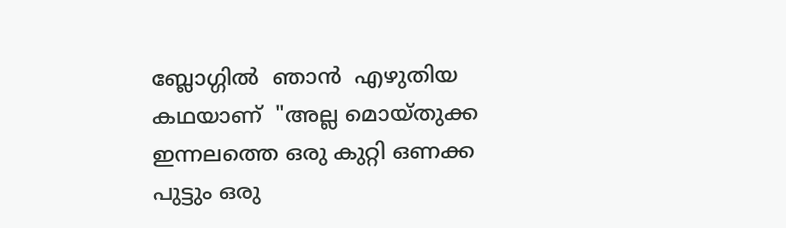ബ്ലോഗ്ഗില്‍  ഞാന്‍  എഴുതിയ  കഥയാണ്‌  "അല്ല മൊയ്തുക്ക ഇന്നലത്തെ ഒരു കുറ്റി ഒണക്ക പുട്ടും ഒരു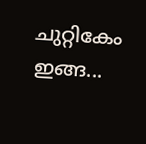ചുറ്റികേം ഇങ്ങ...